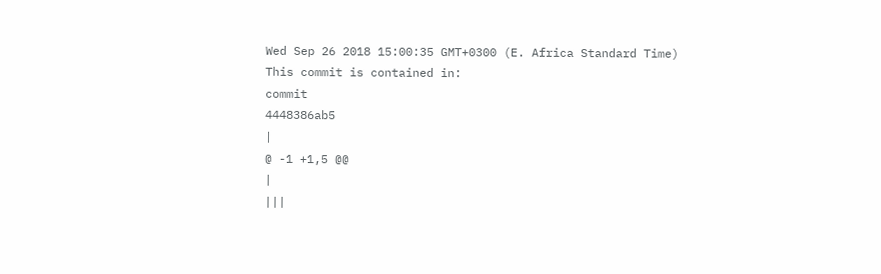Wed Sep 26 2018 15:00:35 GMT+0300 (E. Africa Standard Time)
This commit is contained in:
commit
4448386ab5
|
@ -1 +1,5 @@
|
|||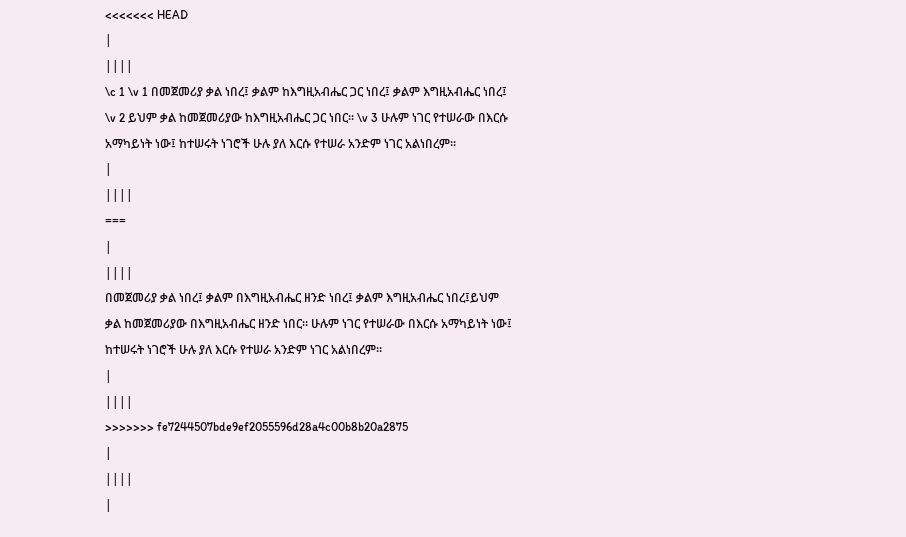<<<<<<< HEAD
|
||||
\c 1 \v 1 በመጀመሪያ ቃል ነበረ፤ ቃልም ከእግዚአብሔር ጋር ነበረ፤ ቃልም እግዚአብሔር ነበረ፤ \v 2 ይህም ቃል ከመጀመሪያው ከእግዚአብሔር ጋር ነበር፡፡ \v 3 ሁሉም ነገር የተሠራው በእርሱ አማካይነት ነው፤ ከተሠሩት ነገሮች ሁሉ ያለ እርሱ የተሠራ አንድም ነገር አልነበረም፡፡
|
||||
===
|
||||
በመጀመሪያ ቃል ነበረ፤ ቃልም በእግዚአብሔር ዘንድ ነበረ፤ ቃልም እግዚአብሔር ነበረ፤ይህም ቃል ከመጀመሪያው በእግዚአብሔር ዘንድ ነበር፡፡ ሁሉም ነገር የተሠራው በእርሱ አማካይነት ነው፤ ከተሠሩት ነገሮች ሁሉ ያለ እርሱ የተሠራ አንድም ነገር አልነበረም፡፡
|
||||
>>>>>>> fe7244507bde9ef2055596d28a4c00b8b20a2875
|
||||
|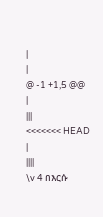|
|
@ -1 +1,5 @@
|
|||
<<<<<<< HEAD
|
||||
\v 4 በእርሱ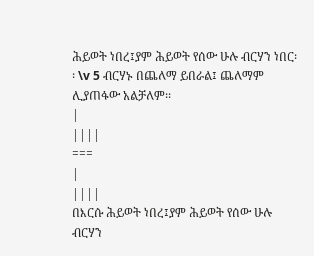ሕይወት ነበረ፤ያም ሕይወት የሰው ሁሉ ብርሃን ነበር፡፡ \v 5 ብርሃኑ በጨለማ ይበራል፤ ጨለማም ሊያጠፋው አልቻለም፡፡
|
||||
===
|
||||
በእርሱ ሕይወት ነበረ፤ያም ሕይወት የሰው ሁሉ ብርሃን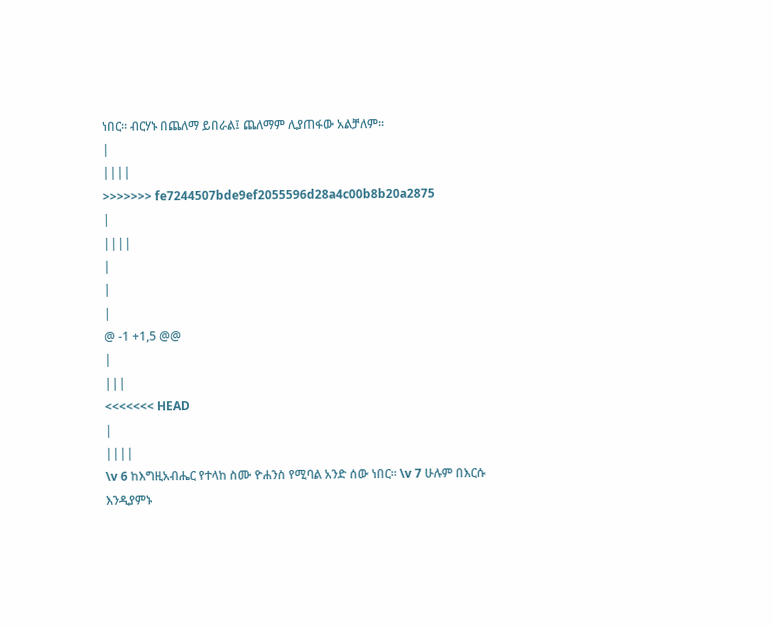ነበር፡፡ ብርሃኑ በጨለማ ይበራል፤ ጨለማም ሊያጠፋው አልቻለም፡፡
|
||||
>>>>>>> fe7244507bde9ef2055596d28a4c00b8b20a2875
|
||||
|
|
|
@ -1 +1,5 @@
|
|||
<<<<<<< HEAD
|
||||
\v 6 ከእግዚአብሔር የተላከ ስሙ ዮሐንስ የሚባል አንድ ሰው ነበር፡፡ \v 7 ሁሉም በእርሱ እንዲያምኑ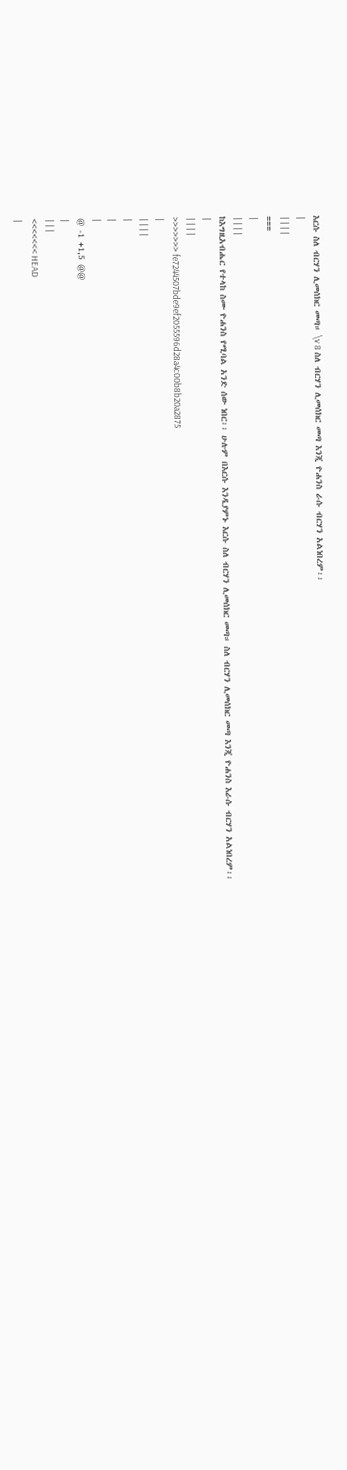እርሱ ስለ ብርሃን ሊመሰክር መጣ። \v 8 ስለ ብርሃን ሊመሰክር መጣ እንጂ ዮሐንስ ራሱ ብርሃን አልነበረም፡፡
|
||||
===
|
||||
ከእግዚአብሔር የተላከ ስሙ ዮሐንስ የሚባል አንድ ሰው ነበር፡፡ ሁሉም በእርሱ እንዲያምኑ እርሱ ስለ ብርሃን ሊመሰክር መጣ። ስለ ብርሃን ሊመሰክር መጣ እንጂ ዮሐንስ እራሱ ብርሃን አልነበረም፡፡
|
||||
>>>>>>> fe7244507bde9ef2055596d28a4c00b8b20a2875
|
||||
|
|
|
@ -1 +1,5 @@
|
|||
<<<<<<< HEAD
|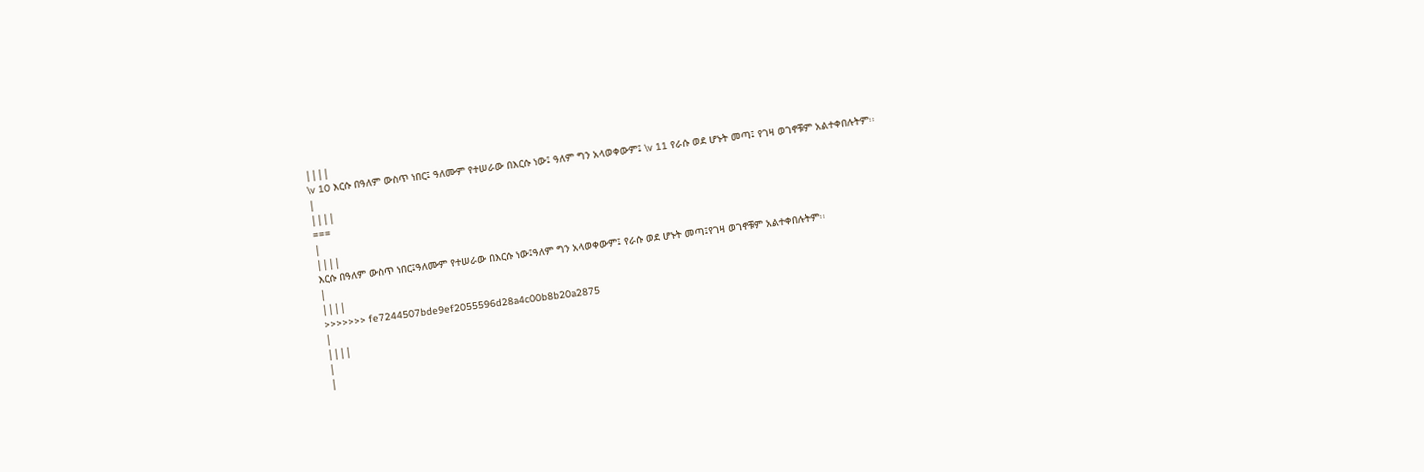||||
\v 10 እርሱ በዓለም ውስጥ ነበር፤ ዓለሙም የተሠራው በእርሱ ነው፤ ዓለም ግን አላወቀውም፤ \v 11 የራሱ ወደ ሆኑት መጣ፤ የገዛ ወገኖቹም አልተቀበሉትም፡፡
|
||||
===
|
||||
እርሱ በዓለም ውስጥ ነበር፤ዓለሙም የተሠራው በእርሱ ነው፤ዓለም ግን አላወቀውም፤ የራሱ ወደ ሆኑት መጣ፤የገዛ ወገኖቹም አልተቀበሉትም፡፡
|
||||
>>>>>>> fe7244507bde9ef2055596d28a4c00b8b20a2875
|
||||
|
|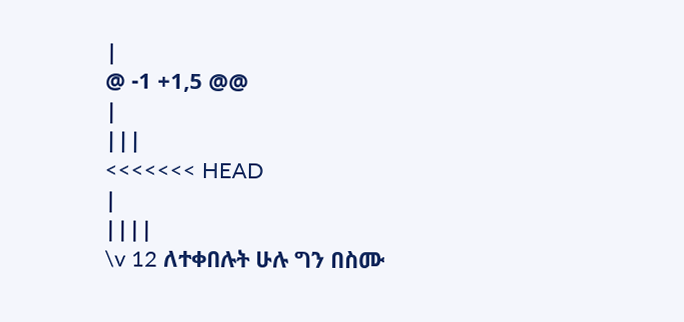|
@ -1 +1,5 @@
|
|||
<<<<<<< HEAD
|
||||
\v 12 ለተቀበሉት ሁሉ ግን በስሙ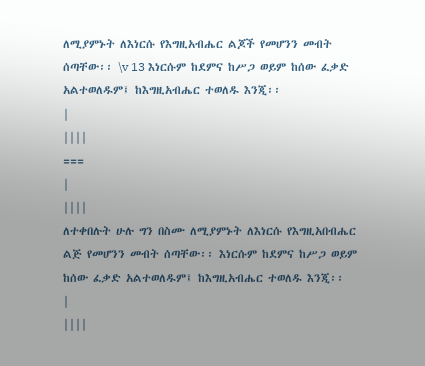ለሚያምኑት ለእነርሱ የእግዚአብሔር ልጆች የመሆንን መብት ሰጣቸው፡፡ \v 13 እነርሱም ከደምና ከሥጋ ወይም ከሰው ፈቃድ አልተወለዱም፤ ከእግዚአብሔር ተወለዱ እንጂ፡፡
|
||||
===
|
||||
ለተቀበሉት ሁሉ ግን በስሙ ለሚያምኑት ለእነርሱ የእግዚአበብሔር ልጅ የመሆንን መብት ሰጣቸው፡፡ እነርሱም ከደምና ከሥጋ ወይም ከሰው ፈቃድ አልተወለዱም፤ ከእግዚአብሔር ተወለዱ እንጂ፡፡
|
||||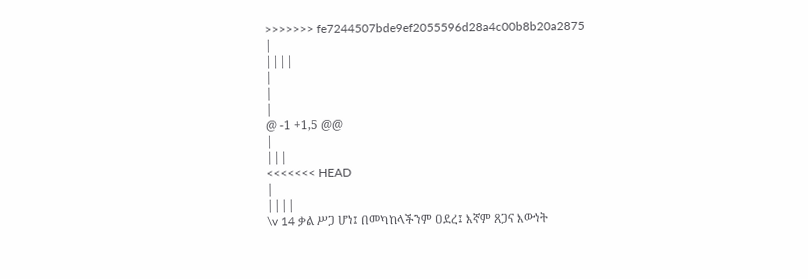>>>>>>> fe7244507bde9ef2055596d28a4c00b8b20a2875
|
||||
|
|
|
@ -1 +1,5 @@
|
|||
<<<<<<< HEAD
|
||||
\v 14 ቃል ሥጋ ሆነ፤ በመካከላችንም ዐደረ፤ እኛም ጸጋና እውነት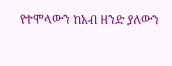የተሞላውን ከአብ ዘንድ ያለውን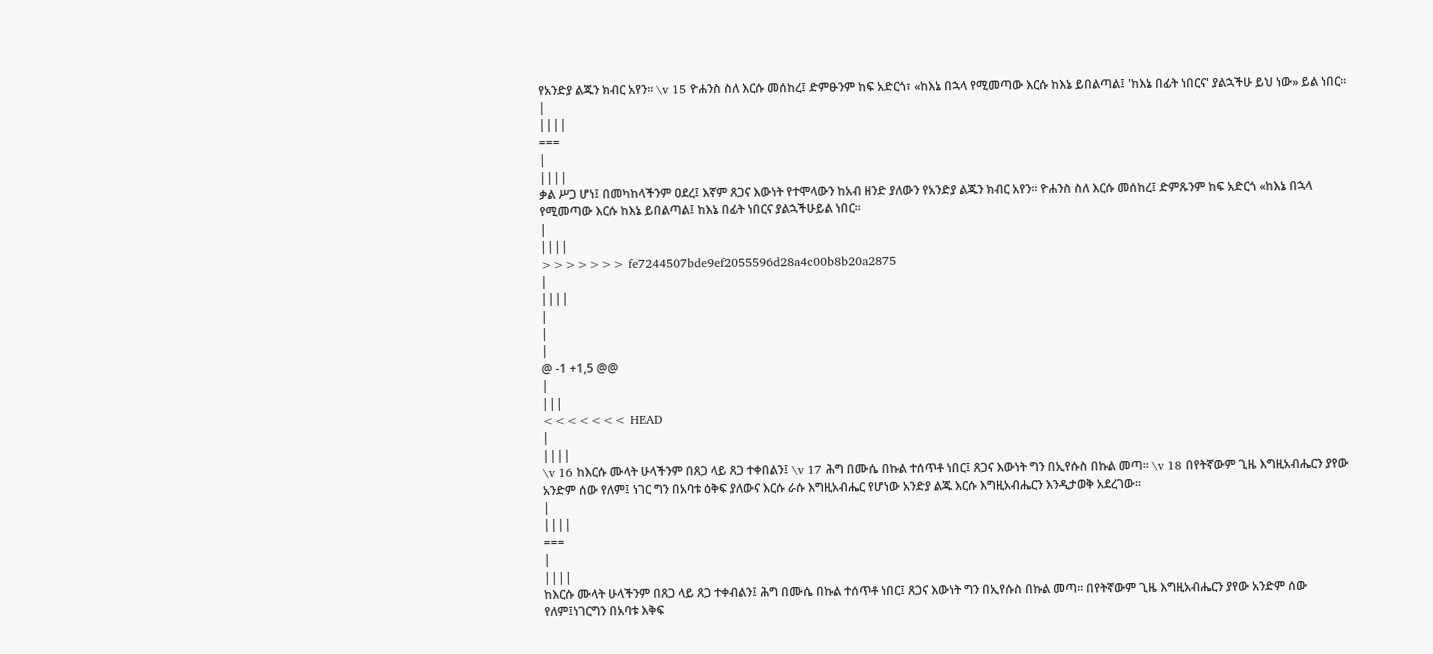የአንድያ ልጁን ክብር አየን፡፡ \v 15 ዮሐንስ ስለ እርሱ መሰከረ፤ ድምፁንም ከፍ አድርጎ፣ «ከእኔ በኋላ የሚመጣው እርሱ ከእኔ ይበልጣል፤ 'ከእኔ በፊት ነበርና' ያልኋችሁ ይህ ነው» ይል ነበር፡፡
|
||||
===
|
||||
ቃል ሥጋ ሆነ፤ በመካከላችንም ዐደረ፤ እኛም ጸጋና እውነት የተሞላውን ከአብ ዘንድ ያለውን የአንድያ ልጁን ክብር አየን፡፡ ዮሐንስ ስለ እርሱ መሰከረ፤ ድምጹንም ከፍ አድርጎ «ከእኔ በኋላ የሚመጣው እርሱ ከእኔ ይበልጣል፤ ከእኔ በፊት ነበርና ያልኋችሁይል ነበር፡፡
|
||||
>>>>>>> fe7244507bde9ef2055596d28a4c00b8b20a2875
|
||||
|
|
|
@ -1 +1,5 @@
|
|||
<<<<<<< HEAD
|
||||
\v 16 ከእርሱ ሙላት ሁላችንም በጸጋ ላይ ጸጋ ተቀበልን፤ \v 17 ሕግ በሙሴ በኩል ተሰጥቶ ነበር፤ ጸጋና እውነት ግን በኢየሱስ በኩል መጣ፡፡ \v 18 በየትኛውም ጊዜ እግዚአብሔርን ያየው አንድም ሰው የለም፤ ነገር ግን በአባቱ ዕቅፍ ያለውና እርሱ ራሱ እግዚአብሔር የሆነው አንድያ ልጁ እርሱ እግዚአብሔርን እንዲታወቅ አደረገው፡፡
|
||||
===
|
||||
ከእርሱ ሙላት ሁላችንም በጸጋ ላይ ጸጋ ተቀብልን፤ ሕግ በሙሴ በኩል ተሰጥቶ ነበር፤ ጸጋና እውነት ግን በኢየሱስ በኩል መጣ፡፡ በየትኛውም ጊዜ እግዚአብሔርን ያየው አንድም ሰው የለም፤ነገርግን በአባቱ እቅፍ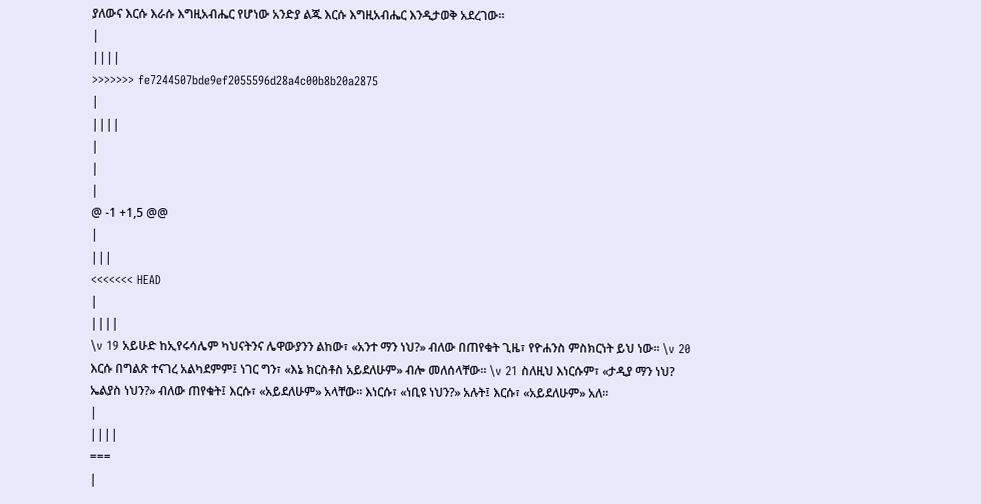ያለውና እርሱ እራሱ እግዚአብሔር የሆነው አንድያ ልጁ እርሱ እግዚአብሔር እንዲታወቅ አደረገው፡፡
|
||||
>>>>>>> fe7244507bde9ef2055596d28a4c00b8b20a2875
|
||||
|
|
|
@ -1 +1,5 @@
|
|||
<<<<<<< HEAD
|
||||
\v 19 አይሁድ ከኢየሩሳሌም ካህናትንና ሌዋውያንን ልከው፣ «አንተ ማን ነህ?» ብለው በጠየቁት ጊዜ፣ የዮሐንስ ምስክርነት ይህ ነው፡፡ \v 20 እርሱ በግልጽ ተናገረ አልካደምም፤ ነገር ግን፣ «እኔ ክርስቶስ አይደለሁም» ብሎ መለሰላቸው። \v 21 ስለዚህ እነርሱም፣ «ታዲያ ማን ነህ? ኤልያስ ነህን?» ብለው ጠየቁት፤ እርሱ፣ «አይደለሁም» አላቸው። እነርሱ፣ «ነቢዩ ነህን?» አሉት፤ እርሱ፣ «አይደለሁም» አለ፡፡
|
||||
===
|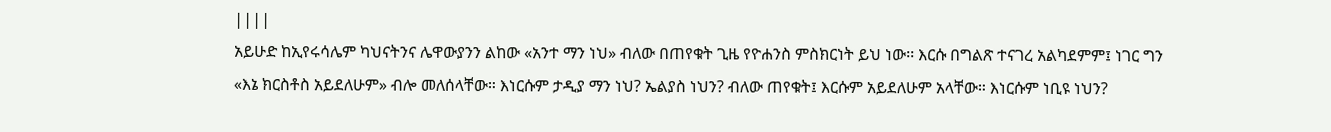||||
አይሁድ ከኢየሩሳሌም ካህናትንና ሌዋውያንን ልከው «አንተ ማን ነህ» ብለው በጠየቁት ጊዜ የዮሐንስ ምስክርነት ይህ ነው፡፡ እርሱ በግልጽ ተናገረ አልካደምም፤ ነገር ግን «እኔ ክርስቶስ አይደለሁም» ብሎ መለሰላቸው። እነርሱም ታዲያ ማን ነህ? ኤልያስ ነህን? ብለው ጠየቁት፤ እርሱም አይደለሁም አላቸው። እነርሱም ነቢዩ ነህን?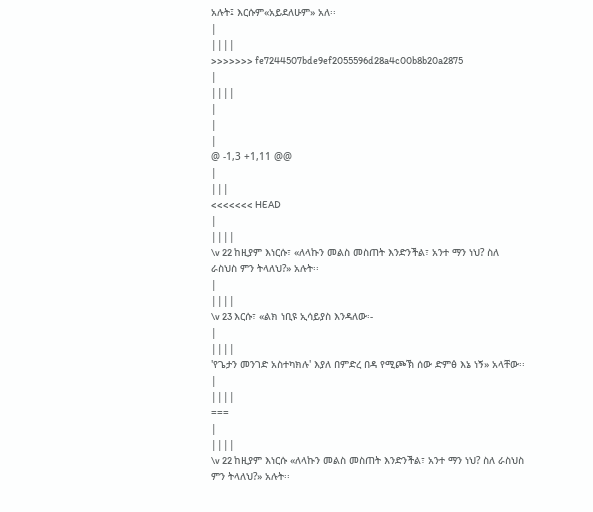አሉት፤ እርሱም«አይደለሁም» አለ፡፡
|
||||
>>>>>>> fe7244507bde9ef2055596d28a4c00b8b20a2875
|
||||
|
|
|
@ -1,3 +1,11 @@
|
|||
<<<<<<< HEAD
|
||||
\v 22 ከዚያም እነርሱ፣ «ለላኩን መልስ መስጠት እንድንችል፣ አንተ ማን ነህ? ስለ ራስህስ ምን ትላለህ?» አሉት፡፡
|
||||
\v 23 እርሱ፣ «ልክ ነቢዩ ኢሳይያስ እንዳለው፡-
|
||||
'የጌታን መንገድ አስተካክሉ' እያለ በምድረ በዳ የሚጮኽ ሰው ድምፅ እኔ ነኝ» አላቸው፡፡
|
||||
===
|
||||
\v 22 ከዚያም እነርሱ «ለላኩን መልስ መስጠት እንድንችል፣ አንተ ማን ነህ? ስለ ራስህስ ምን ትላለህ?» አሉት፡፡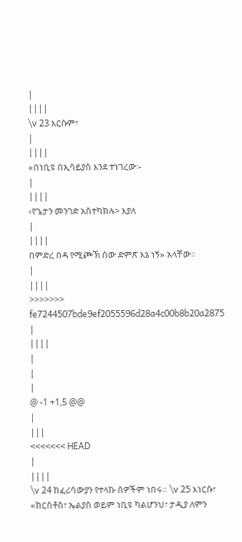|
||||
\v 23 እርሱም፣
|
||||
«በነቢዩ በኢሳይያስ እንደ ተነገረው፡-
|
||||
‹የጌታን መንገድ አስተካክሉ> እያለ
|
||||
በምድረ በዳ የሚጮኽ ሰው ድምጽ እኔ ነኝ» አላቸው፡፡
|
||||
>>>>>>> fe7244507bde9ef2055596d28a4c00b8b20a2875
|
||||
|
|
|
@ -1 +1,5 @@
|
|||
<<<<<<< HEAD
|
||||
\v 24 ከፈሪሳውያን የተላኩ ሰዎችም ነበሩ። \v 25 እነርሱ፣ «ክርስቶስ፣ ኤልያስ ወይም ነቢዩ ካልሆንህ፣ ታዲያ ለምን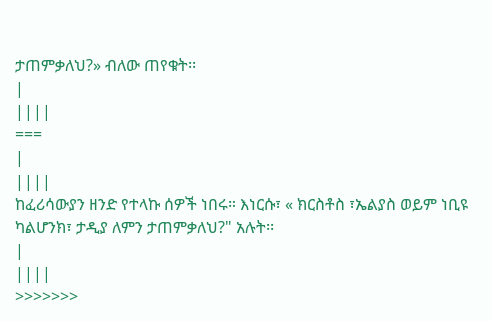ታጠምቃለህ?» ብለው ጠየቁት፡፡
|
||||
===
|
||||
ከፈሪሳውያን ዘንድ የተላኩ ሰዎች ነበሩ። እነርሱ፣ « ክርስቶስ ፣ኤልያስ ወይም ነቢዩ ካልሆንክ፣ ታዲያ ለምን ታጠምቃለህ?" አሉት፡፡
|
||||
>>>>>>>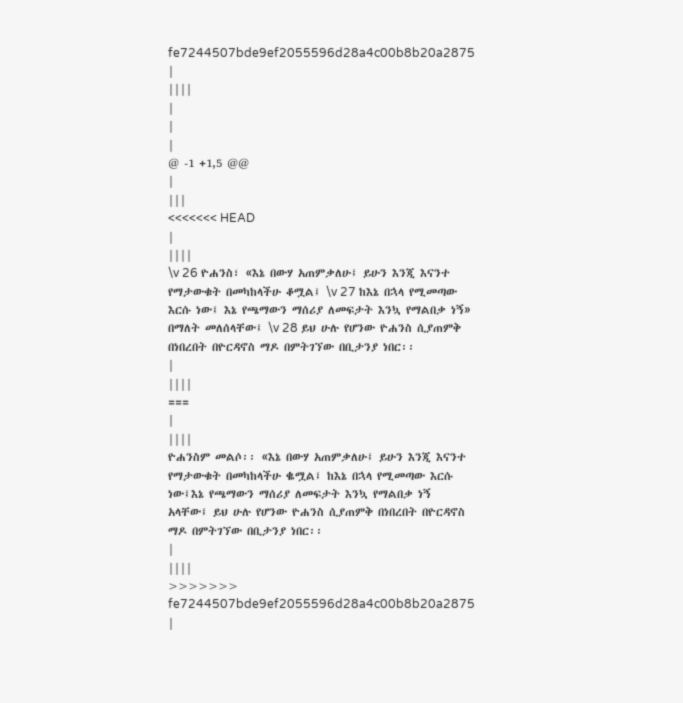fe7244507bde9ef2055596d28a4c00b8b20a2875
|
||||
|
|
|
@ -1 +1,5 @@
|
|||
<<<<<<< HEAD
|
||||
\v 26 ዮሐንስ፣ «እኔ በውሃ አጠምቃለሁ፤ ይሁን እንጂ እናንተ የማታውቁት በመካከላችሁ ቆሟል፤ \v 27 ከእኔ በኋላ የሚመጣው እርሱ ነው፤ እኔ የጫማውን ማሰሪያ ለመፍታት እንኳ የማልበቃ ነኝ» በማለት መለሰላቸው፤ \v 28 ይህ ሁሉ የሆንው ዮሐንስ ሲያጠምቅ በነበረበት በዮርዳኖስ ማዶ በምትገኘው በቢታንያ ነበር፡፡
|
||||
===
|
||||
ዮሐንስም መልሶ፡፡ «እኔ በውሃ አጠምቃለሁ፤ ይሁን እንጂ እናንተ የማታውቁት በመካከላችሁ ቈሟል፤ ከእኔ በኋላ የሚመጣው እርሱ ነው፤እኔ የጫማውን ማሰሪያ ለመፍታት እንኳ የማልበቃ ነኝ አላቸው፤ ይህ ሁሉ የሆንው ዮሐንስ ሲያጠምቅ በነበረበት በዮርዳኖስ ማዶ በምትገኘው በቢታንያ ነበር፡፡
|
||||
>>>>>>> fe7244507bde9ef2055596d28a4c00b8b20a2875
|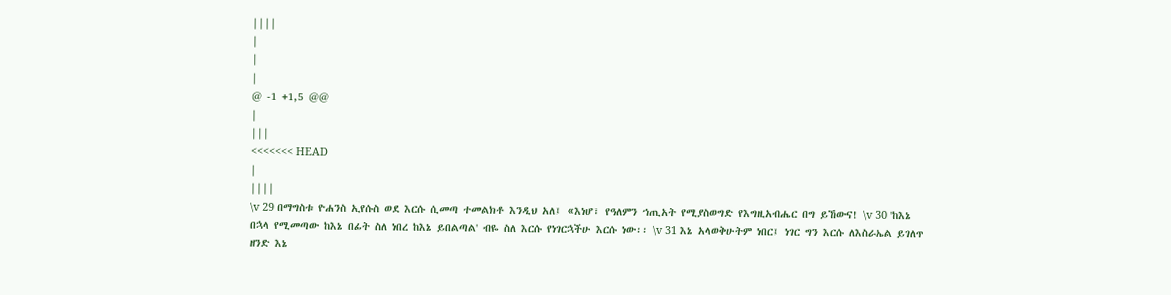||||
|
|
|
@ -1 +1,5 @@
|
|||
<<<<<<< HEAD
|
||||
\v 29 በማግስቱ ዮሐንስ ኢየሱስ ወደ እርሱ ሲመጣ ተመልክቶ እንዲህ አለ፤ «እነሆ፣ የዓለምን ኀጢአት የሚያስወግድ የእግዚአብሔር በግ ይኸውና! \v 30 'ከእኔ በኋላ የሚመጣው ከእኔ በፊት ስለ ነበረ ከእኔ ይበልጣል' ብዬ ስለ እርሱ የነገርኋችሁ እርሱ ነው፡፡ \v 31 እኔ አላወቅሁትም ነበር፤ ነገር ግን እርሱ ለእስራኤል ይገለጥ ዘንድ እኔ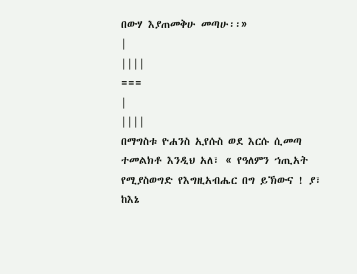በውሃ እያጠመቅሁ መጣሁ፡፡»
|
||||
===
|
||||
በማግስቱ ዮሐንስ ኢየሱስ ወደ እርሱ ሲመጣ ተመልክቶ እንዲህ አለ፣ « የዓለምን ኀጢአት የሚያስወግድ የእግዚአብሔር በግ ይኽውና ! ያ፣ ከእኔ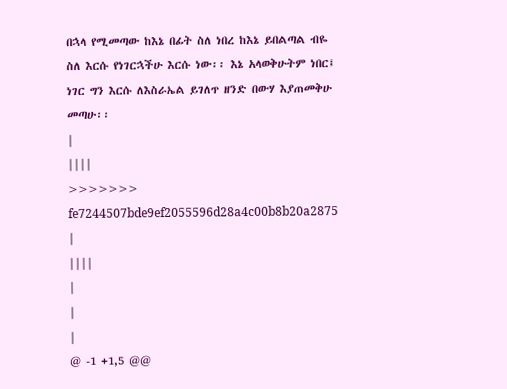በኋላ የሚመጣው ከእኔ በፊት ስለ ነበረ ከእኔ ይበልጣል ብዬ ስለ እርሱ የነገርኋችሁ እርሱ ነው፡፡ እኔ አላወቅሁትም ነበር፤ ነገር ግን እርሱ ለእስራኤል ይገለጥ ዘንድ በውሃ እያጠመቅሁ መጣሁ፡፡
|
||||
>>>>>>> fe7244507bde9ef2055596d28a4c00b8b20a2875
|
||||
|
|
|
@ -1 +1,5 @@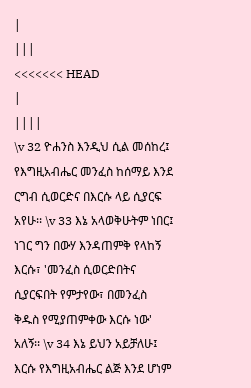|
|||
<<<<<<< HEAD
|
||||
\v 32 ዮሐንስ እንዲህ ሲል መሰከረ፤ የእግዚአብሔር መንፈስ ከሰማይ እንደ ርግብ ሲወርድና በእርሱ ላይ ሲያርፍ አየሁ፡፡ \v 33 እኔ አላወቅሁትም ነበር፤ ነገር ግን በውሃ እንዳጠምቅ የላከኝ እርሱ፣ 'መንፈስ ሲወርድበትና ሲያርፍበት የምታየው፣ በመንፈስ ቅዱስ የሚያጠምቀው እርሱ ነው' አለኝ፡፡ \v 34 እኔ ይህን አይቻለሁ፤ እርሱ የእግዚአብሔር ልጅ እንደ ሆነም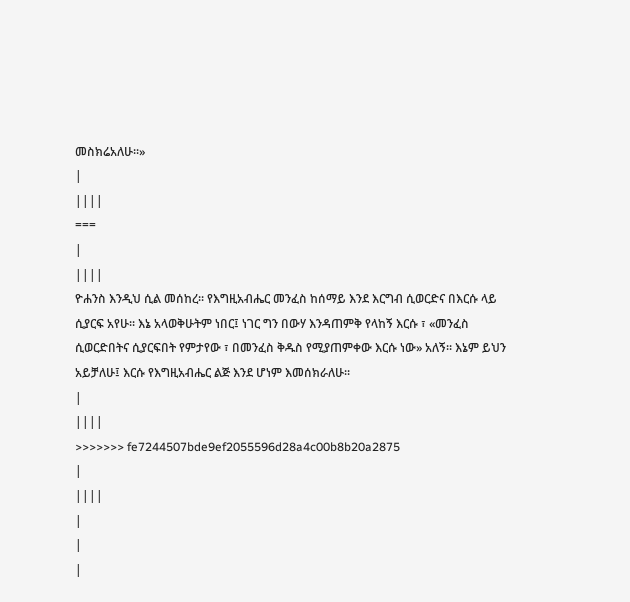መስክሬአለሁ፡፡»
|
||||
===
|
||||
ዮሐንስ እንዲህ ሲል መሰከረ፡፡ የእግዚአብሔር መንፈስ ከሰማይ እንደ እርግብ ሲወርድና በእርሱ ላይ ሲያርፍ አየሁ፡፡ እኔ አላወቅሁትም ነበር፤ ነገር ግን በውሃ እንዳጠምቅ የላከኝ እርሱ ፣ «መንፈስ ሲወርድበትና ሲያርፍበት የምታየው ፣ በመንፈስ ቅዱስ የሚያጠምቀው እርሱ ነው» አለኝ፡፡ እኔም ይህን አይቻለሁ፤ እርሱ የእግዚአብሔር ልጅ እንደ ሆነም እመሰክራለሁ፡፡
|
||||
>>>>>>> fe7244507bde9ef2055596d28a4c00b8b20a2875
|
||||
|
|
|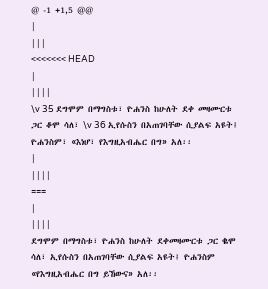@ -1 +1,5 @@
|
|||
<<<<<<< HEAD
|
||||
\v 35 ደግሞም በማግስቱ፣ ዮሐንስ ከሁለት ደቀ መዛሙርቱ ጋር ቆሞ ሳለ፣ \v 36 ኢየሱስን በአጠገባቸው ሲያልፍ አዩት፤ ዮሐንስም፣ «እነሆ፣ የእግዚአብሔር በግ» አለ፡፡
|
||||
===
|
||||
ደግሞም በማግስቱ፣ ዮሐንስ ከሁለት ደቀመዛሙርቱ ጋር ቈሞ ሳለ፣ ኢየሱስን በአጠገባቸው ሲያልፍ አዩት፤ ዮሐንስም «የእግዚአብሔር በግ ይኸውና» አለ፡፡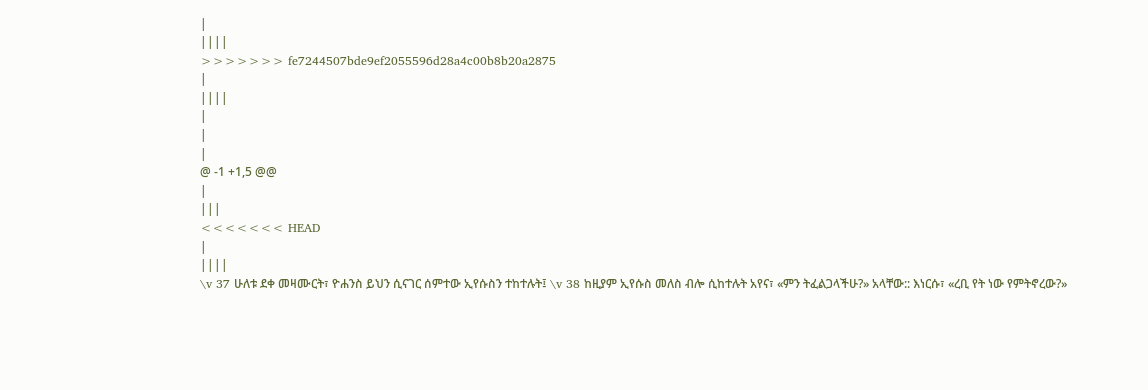|
||||
>>>>>>> fe7244507bde9ef2055596d28a4c00b8b20a2875
|
||||
|
|
|
@ -1 +1,5 @@
|
|||
<<<<<<< HEAD
|
||||
\v 37 ሁለቱ ደቀ መዛሙርት፣ ዮሐንስ ይህን ሲናገር ሰምተው ኢየሱስን ተከተሉት፤ \v 38 ከዚያም ኢየሱስ መለስ ብሎ ሲከተሉት አየና፣ «ምን ትፈልጋላችሁ?» አላቸው:: እነርሱ፣ «ረቢ የት ነው የምትኖረው?»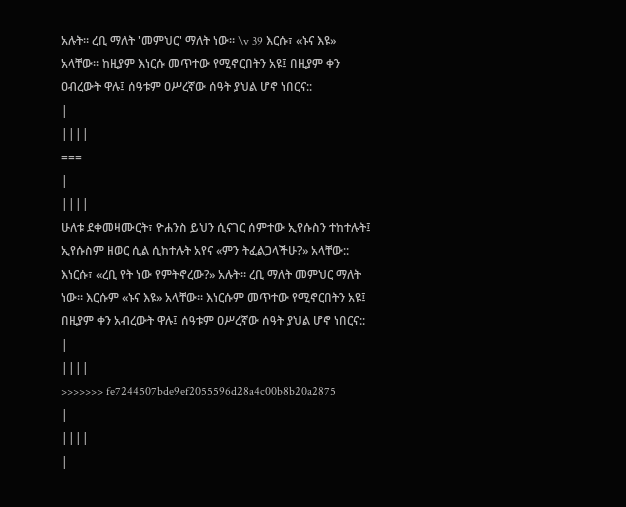አሉት። ረቢ ማለት 'መምህር' ማለት ነው። \v 39 እርሱ፣ «ኑና እዩ» አላቸው፡፡ ከዚያም እነርሱ መጥተው የሚኖርበትን አዩ፤ በዚያም ቀን ዐብረውት ዋሉ፤ ሰዓቱም ዐሥረኛው ሰዓት ያህል ሆኖ ነበርና::
|
||||
===
|
||||
ሁለቱ ደቀመዛሙርት፣ ዮሐንስ ይህን ሲናገር ሰምተው ኢየሱስን ተከተሉት፤ ኢየሱስም ዘወር ሲል ሲከተሉት አየና «ምን ትፈልጋላችሁ?» አላቸው:: እነርሱ፣ «ረቢ የት ነው የምትኖረው?» አሉት። ረቢ ማለት መምህር ማለት ነው። እርሱም «ኑና እዩ» አላቸው፡፡ እነርሱም መጥተው የሚኖርበትን አዩ፤ በዚያም ቀን አብረውት ዋሉ፤ ሰዓቱም ዐሥረኛው ሰዓት ያህል ሆኖ ነበርና::
|
||||
>>>>>>> fe7244507bde9ef2055596d28a4c00b8b20a2875
|
||||
|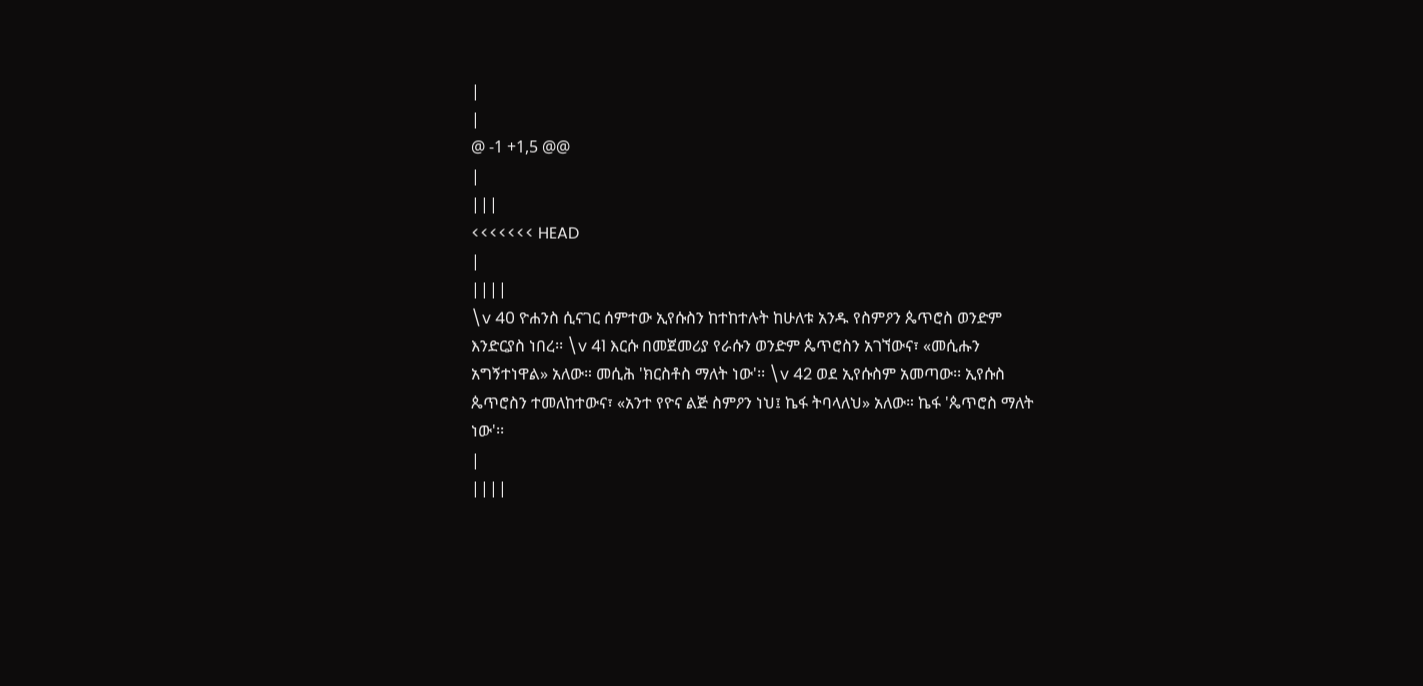|
|
@ -1 +1,5 @@
|
|||
<<<<<<< HEAD
|
||||
\v 40 ዮሐንስ ሲናገር ሰምተው ኢየሱስን ከተከተሉት ከሁለቱ አንዱ የስምዖን ጴጥሮስ ወንድም እንድርያስ ነበረ፡፡ \v 41 እርሱ በመጀመሪያ የራሱን ወንድም ጴጥሮስን አገኘውና፣ «መሲሑን አግኝተነዋል» አለው። መሲሕ 'ክርስቶስ ማለት ነው'፡፡ \v 42 ወደ ኢየሱስም አመጣው፡፡ ኢየሱስ ጴጥሮስን ተመለከተውና፣ «አንተ የዮና ልጅ ስምዖን ነህ፤ ኬፋ ትባላለህ» አለው። ኬፋ 'ጴጥሮስ ማለት ነው'፡፡
|
||||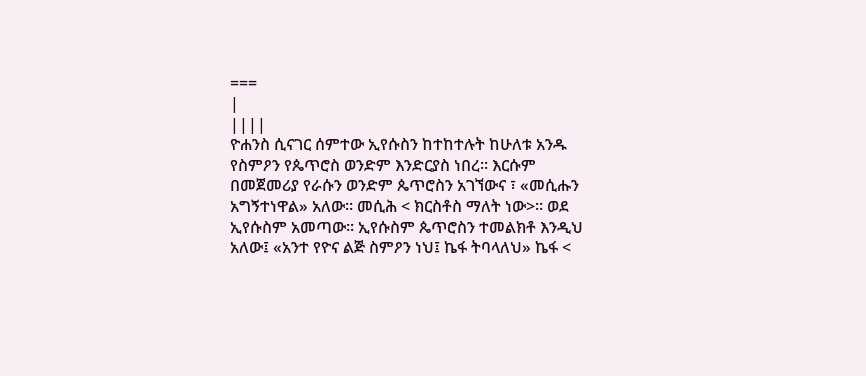===
|
||||
ዮሐንስ ሲናገር ሰምተው ኢየሱስን ከተከተሉት ከሁለቱ አንዱ የስምዖን የጴጥሮስ ወንድም እንድርያስ ነበረ፡፡ እርሱም በመጀመሪያ የራሱን ወንድም ጴጥሮስን አገኘውና ፣ «መሲሑን አግኝተነዋል» አለው። መሲሕ < ክርስቶስ ማለት ነው>፡፡ ወደ ኢየሱስም አመጣው፡፡ ኢየሱስም ጴጥሮስን ተመልክቶ እንዲህ አለው፤ «አንተ የዮና ልጅ ስምዖን ነህ፤ ኬፋ ትባላለህ» ኬፋ <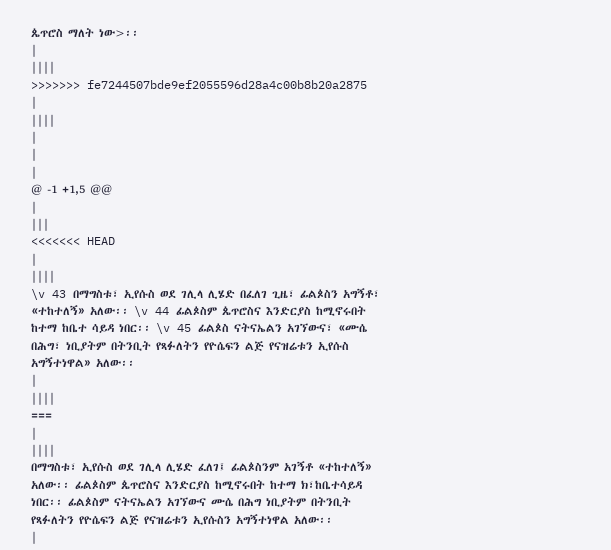ጴጥሮስ ማለት ነው>፡፡
|
||||
>>>>>>> fe7244507bde9ef2055596d28a4c00b8b20a2875
|
||||
|
|
|
@ -1 +1,5 @@
|
|||
<<<<<<< HEAD
|
||||
\v 43 በማግስቱ፣ ኢየሱስ ወደ ገሊላ ሊሄድ በፈለገ ጊዜ፣ ፊልጶስን አግኝቶ፣ «ተከተለኝ» አለው፡፡ \v 44 ፊልጶስም ጴጥሮስና እንድርያስ ከሚኖሩበት ከተማ ከቤተ ሳይዳ ነበር፡፡ \v 45 ፊልጶስ ናትናኤልን አገኘውና፣ «ሙሴ በሕግ፣ ነቢያትም በትንቢት የጻፉለትን የዮሴፍን ልጅ የናዝሬቱን ኢየሱስ አግኝተነዋል» አለው፡፡
|
||||
===
|
||||
በማግስቱ፣ ኢየሱስ ወደ ገሊላ ሊሄድ ፈለገ፤ ፊልጶስንም አገኝቶ «ተከተለኝ» አለው፡፡ ፊልጶስም ጴጥሮስና እንድርያስ ከሚኖሩበት ከተማ ክ፣ከቤተሳይዳ ነበር፡፡ ፊልጶስም ናትናኤልን አገኘውና ሙሴ በሕግ ነቢያትም በትንቢት የጻፉለትን የዮሴፍን ልጅ የናዝሬቱን ኢየሱስን አግኝተነዋል አለው፡፡
|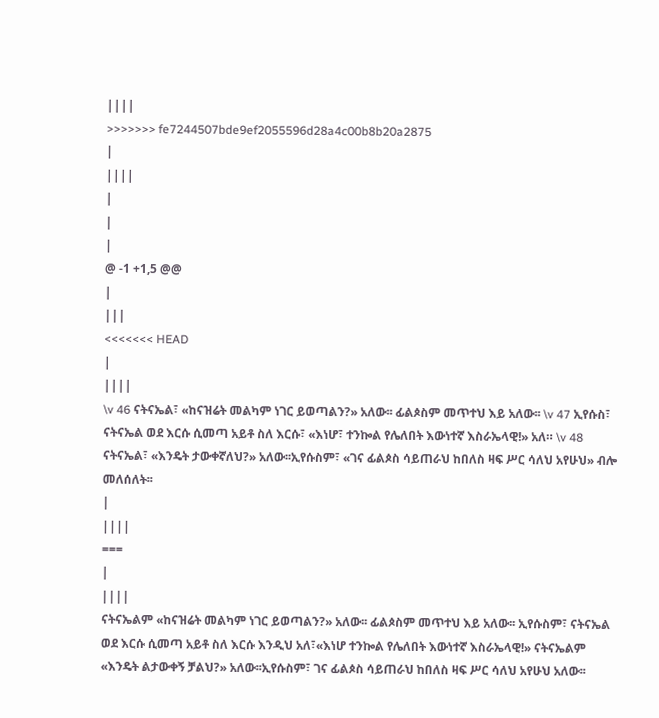||||
>>>>>>> fe7244507bde9ef2055596d28a4c00b8b20a2875
|
||||
|
|
|
@ -1 +1,5 @@
|
|||
<<<<<<< HEAD
|
||||
\v 46 ናትናኤል፣ «ከናዝሬት መልካም ነገር ይወጣልን?» አለው፡፡ ፊልጶስም መጥተህ እይ አለው፡፡ \v 47 ኢየሱስ፣ ናትናኤል ወደ እርሱ ሲመጣ አይቶ ስለ እርሱ፣ «እነሆ፣ ተንኰል የሌለበት እውነተኛ እስራኤላዊ!» አለ። \v 48 ናትናኤል፣ «እንዴት ታውቀኛለህ?» አለው፡፡ኢየሱስም፣ «ገና ፊልጶስ ሳይጠራህ ከበለስ ዛፍ ሥር ሳለህ አየሁህ» ብሎ መለሰለት፡፡
|
||||
===
|
||||
ናትናኤልም «ከናዝሬት መልካም ነገር ይወጣልን?» አለው፡፡ ፊልጶስም መጥተህ እይ አለው፡፡ ኢየሱስም፣ ናትናኤል ወደ እርሱ ሲመጣ አይቶ ስለ እርሱ እንዲህ አለ፣«እነሆ ተንኰል የሌለበት እውነተኛ እስራኤላዊ!» ናትናኤልም «እንዴት ልታውቀኝ ቻልህ?» አለው፡፡ኢየሱስም፣ ገና ፊልጶስ ሳይጠራህ ከበለስ ዛፍ ሥር ሳለህ አየሁህ አለው፡፡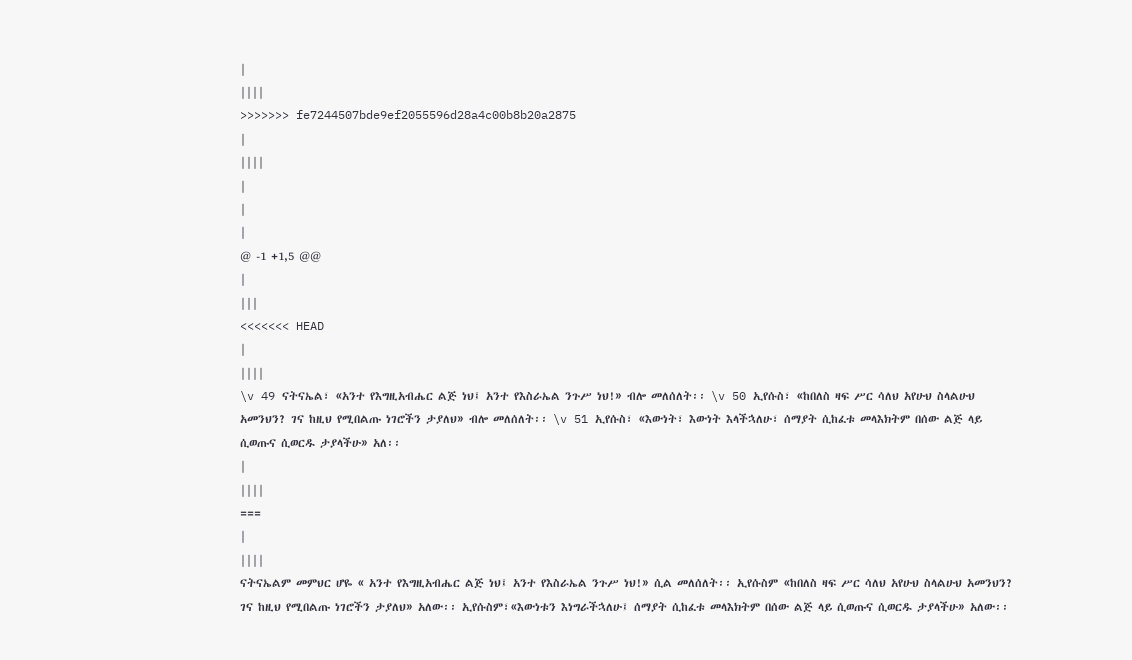|
||||
>>>>>>> fe7244507bde9ef2055596d28a4c00b8b20a2875
|
||||
|
|
|
@ -1 +1,5 @@
|
|||
<<<<<<< HEAD
|
||||
\v 49 ናትናኤል፣ «አንተ የእግዚአብሔር ልጅ ነህ፤ አንተ የእስራኤል ንጉሥ ነህ!» ብሎ መለሰለት፡፡ \v 50 ኢየሱስ፣ «ከበለስ ዛፍ ሥር ሳለህ አየሁህ ስላልሁህ አመንህን? ገና ከዚህ የሚበልጡ ነገሮችን ታያለህ» ብሎ መለሰለት፡፡ \v 51 ኢየሱስ፣ «እውነት፣ እውነት እላችኋለሁ፣ ሰማያት ሲከፈቱ መላእክትም በሰው ልጅ ላይ ሲወጡና ሲወርዱ ታያላችሁ» አለ፡፡
|
||||
===
|
||||
ናትናኤልም መምህር ሆዬ « አንተ የእግዚአብሔር ልጅ ነህ፤ አንተ የእስራኤል ንጉሥ ነህ!» ሲል መለሰለት፡፡ ኢየሱስም «ከበለስ ዛፍ ሥር ሳለህ አየሁህ ስላልሁህ አመንህን? ገና ከዚህ የሚበልጡ ነገሮችን ታያለህ» አለው፡፡ ኢየሱስም፣«እውነቱን እነግራችኋለሁ፤ ሰማያት ሲከፈቱ መላእክትም በሰው ልጅ ላይ ሲወጡና ሲወርዱ ታያላችሁ» አለው፡፡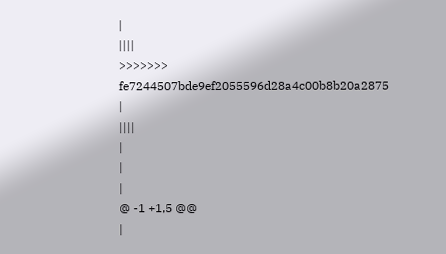|
||||
>>>>>>> fe7244507bde9ef2055596d28a4c00b8b20a2875
|
||||
|
|
|
@ -1 +1,5 @@
|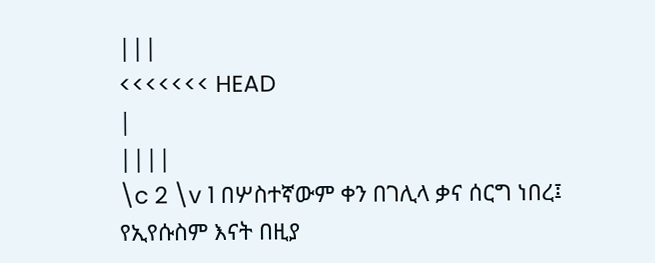|||
<<<<<<< HEAD
|
||||
\c 2 \v 1 በሦስተኛውም ቀን በገሊላ ቃና ሰርግ ነበረ፤ የኢየሱስም እናት በዚያ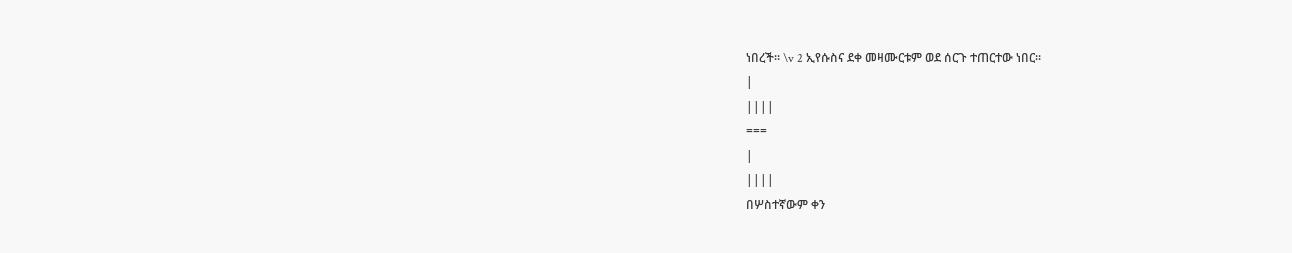ነበረች። \v 2 ኢየሱስና ደቀ መዛሙርቱም ወደ ሰርጉ ተጠርተው ነበር፡፡
|
||||
===
|
||||
በሦስተኛውም ቀን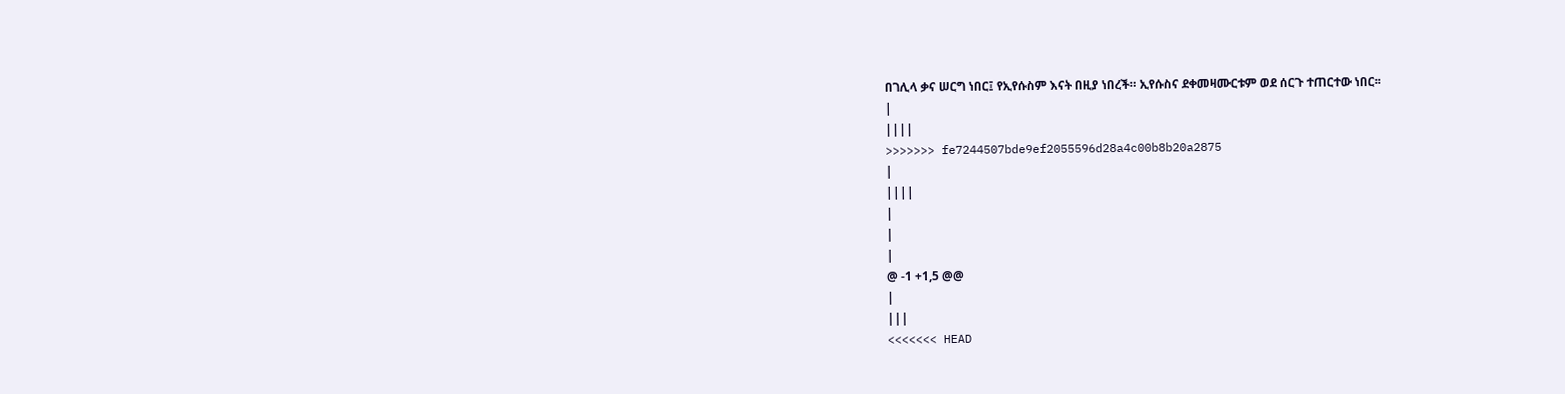በገሊላ ቃና ሠርግ ነበር፤ የኢየሱስም እናት በዚያ ነበረች። ኢየሱስና ደቀመዛሙርቱም ወደ ሰርጉ ተጠርተው ነበር፡፡
|
||||
>>>>>>> fe7244507bde9ef2055596d28a4c00b8b20a2875
|
||||
|
|
|
@ -1 +1,5 @@
|
|||
<<<<<<< HEAD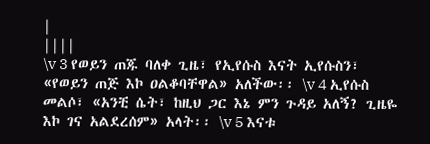|
||||
\v 3 የወይን ጠጁ ባለቀ ጊዜ፣ የኢየሱስ እናት ኢየሱስን፣ «የወይን ጠጅ እኮ ዐልቆባቸዋል» አለችው፡፡ \v 4 ኢየሱስ መልሶ፣ «አንቺ ሴት፣ ከዚህ ጋር እኔ ምን ጉዳይ አለኝ? ጊዜዬ እኮ ገና አልደረሰም» አላት፡፡ \v 5 እናቱ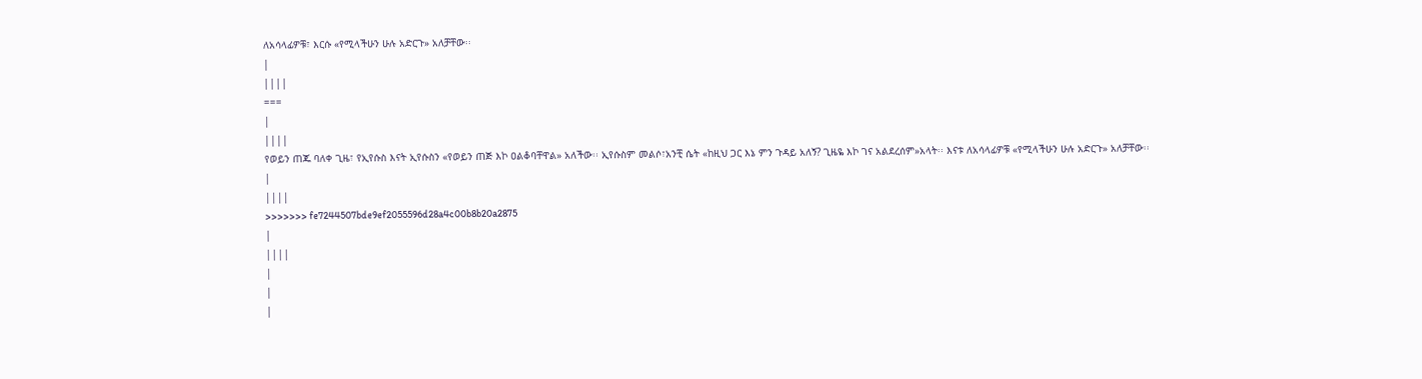ለአሳላፊዎቹ፣ እርሱ «የሚላችሁን ሁሉ አድርጉ» አለቻቸው፡፡
|
||||
===
|
||||
የወይን ጠጁ ባለቀ ጊዜ፣ የኢየሱስ እናት ኢየሱስን «የወይን ጠጅ እኮ ዐልቆባቸዋል» አለችው፡፡ ኢየሱስም መልሶ፣አንቺ ሴት «ከዚህ ጋር እኔ ምን ጉዳይ አለኝ? ጊዜዬ እኮ ገና አልደረሰም»አላት፡፡ እናቱ ለአሳላፊዎቹ «የሚላችሁን ሁሉ አድርጉ» አለቻቸው፡፡
|
||||
>>>>>>> fe7244507bde9ef2055596d28a4c00b8b20a2875
|
||||
|
|
|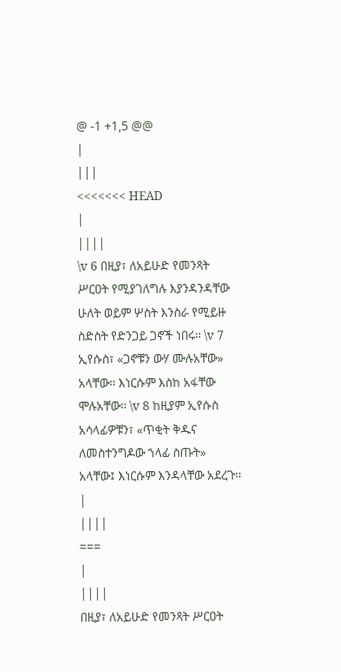@ -1 +1,5 @@
|
|||
<<<<<<< HEAD
|
||||
\v 6 በዚያ፣ ለአይሁድ የመንጻት ሥርዐት የሚያገለግሉ እያንዳንዳቸው ሁለት ወይም ሦስት እንስራ የሚይዙ ስድስት የድንጋይ ጋኖች ነበሩ፡፡ \v 7 ኢየሱስ፣ «ጋኖቹን ውሃ ሙሉአቸው» አላቸው፡፡ እነርሱም እስከ አፋቸው ሞሉአቸው፡፡ \v 8 ከዚያም ኢየሱስ አሳላፊዎቹን፣ «ጥቂት ቅዱና ለመስተንግዶው ኀላፊ ስጡት» አላቸው፤ እነርሱም እንዳላቸው አደረጉ፡፡
|
||||
===
|
||||
በዚያ፣ ለአይሁድ የመንጻት ሥርዐት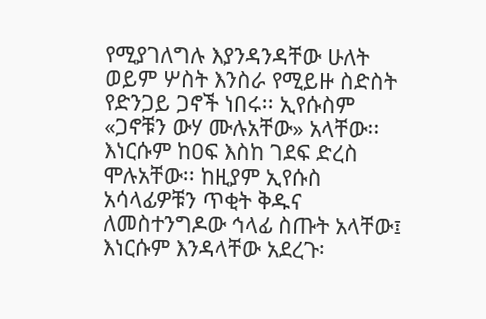የሚያገለግሉ እያንዳንዳቸው ሁለት ወይም ሦስት እንስራ የሚይዙ ስድስት የድንጋይ ጋኖች ነበሩ፡፡ ኢየሱስም «ጋኖቹን ውሃ ሙሉአቸው» አላቸው፡፡ እነርሱም ከዐፍ እስከ ገደፍ ድረስ ሞሉአቸው፡፡ ከዚያም ኢየሱስ አሳላፊዎቹን ጥቂት ቅዱና ለመስተንግዶው ኅላፊ ስጡት አላቸው፤ እነርሱም እንዳላቸው አደረጉ፡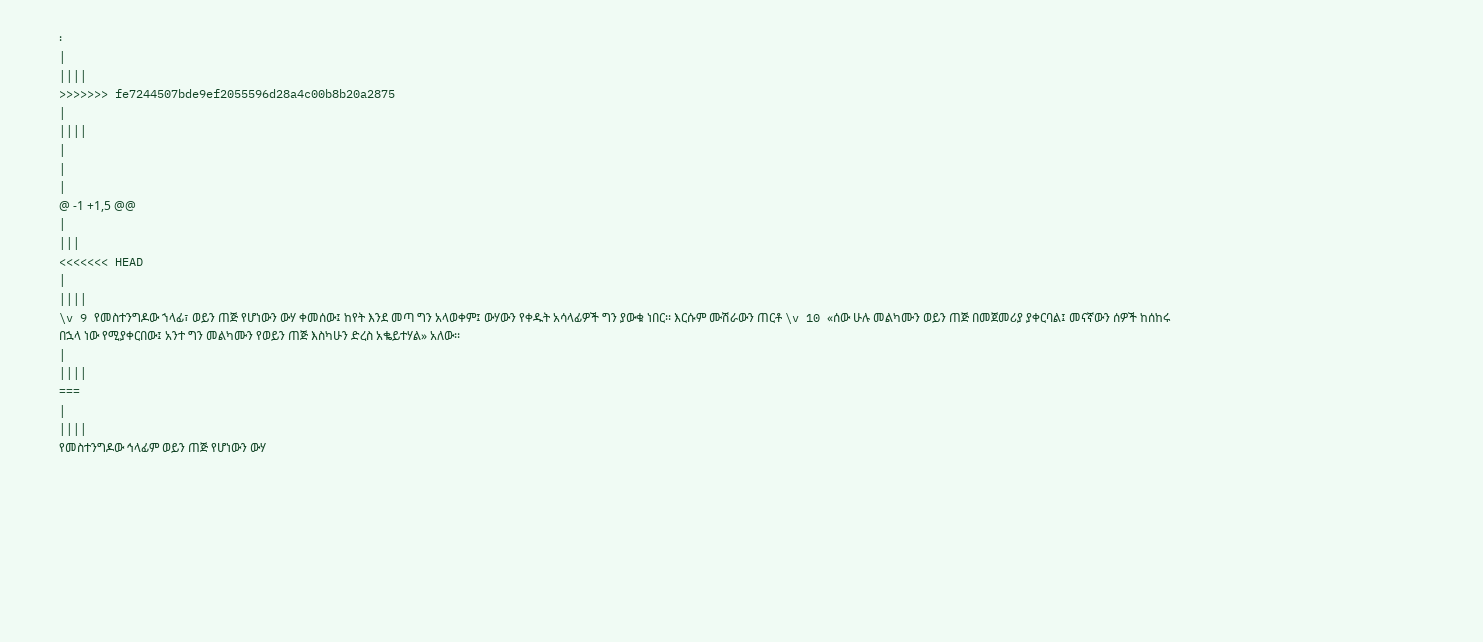፡
|
||||
>>>>>>> fe7244507bde9ef2055596d28a4c00b8b20a2875
|
||||
|
|
|
@ -1 +1,5 @@
|
|||
<<<<<<< HEAD
|
||||
\v 9 የመስተንግዶው ኀላፊ፣ ወይን ጠጅ የሆነውን ውሃ ቀመሰው፤ ከየት እንደ መጣ ግን አላወቀም፤ ውሃውን የቀዱት አሳላፊዎች ግን ያውቁ ነበር፡፡ እርሱም ሙሽራውን ጠርቶ \v 10 «ሰው ሁሉ መልካሙን ወይን ጠጅ በመጀመሪያ ያቀርባል፤ መናኛውን ሰዎች ከሰከሩ በኋላ ነው የሚያቀርበው፤ አንተ ግን መልካሙን የወይን ጠጅ እስካሁን ድረስ አቈይተሃል» አለው፡፡
|
||||
===
|
||||
የመስተንግዶው ኅላፊም ወይን ጠጅ የሆነውን ውሃ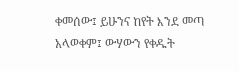ቀመሰው፤ ይሁንና ከየት እንደ መጣ አላወቀም፤ ውሃውን የቀዱት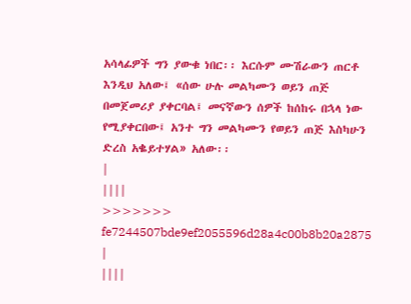አሳላፊዎች ግን ያውቁ ነበር፡፡ እርሱም ሙሽራውን ጠርቶ እንዲህ አለው፤ «ሰው ሁሉ መልካሙን ወይን ጠጅ በመጀመሪያ ያቀርባል፤ መናኛውን ሰዎች ከሰከሩ በኋላ ነው የሚያቀርበው፤ አንተ ግን መልካሙን የወይን ጠጅ እስካሁን ድረስ አቈይተሃል» አለው፡፡
|
||||
>>>>>>> fe7244507bde9ef2055596d28a4c00b8b20a2875
|
||||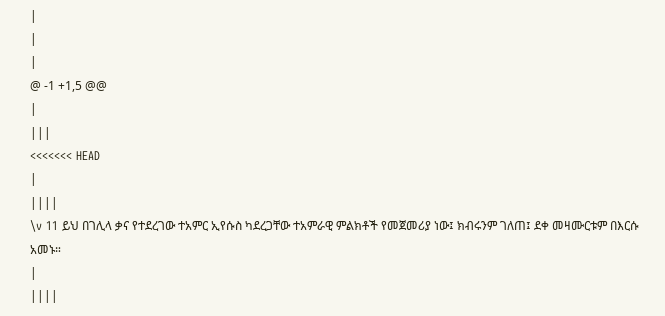|
|
|
@ -1 +1,5 @@
|
|||
<<<<<<< HEAD
|
||||
\v 11 ይህ በገሊላ ቃና የተደረገው ተአምር ኢየሱስ ካደረጋቸው ተአምራዊ ምልክቶች የመጀመሪያ ነው፤ ክብሩንም ገለጠ፤ ደቀ መዛሙርቱም በእርሱ አመኑ።
|
||||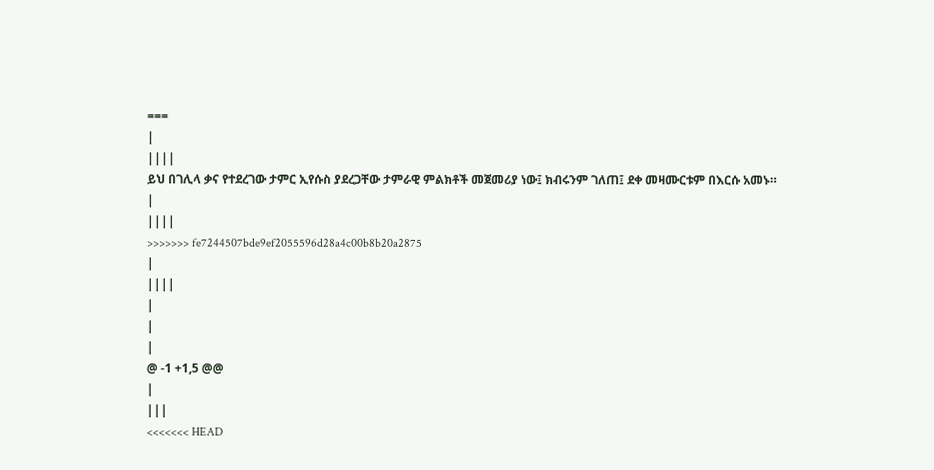===
|
||||
ይህ በገሊላ ቃና የተደረገው ታምር ኢየሱስ ያደረጋቸው ታምራዊ ምልክቶች መጀመሪያ ነው፤ ክብሩንም ገለጠ፤ ደቀ መዛሙርቱም በእርሱ አመኑ።
|
||||
>>>>>>> fe7244507bde9ef2055596d28a4c00b8b20a2875
|
||||
|
|
|
@ -1 +1,5 @@
|
|||
<<<<<<< HEAD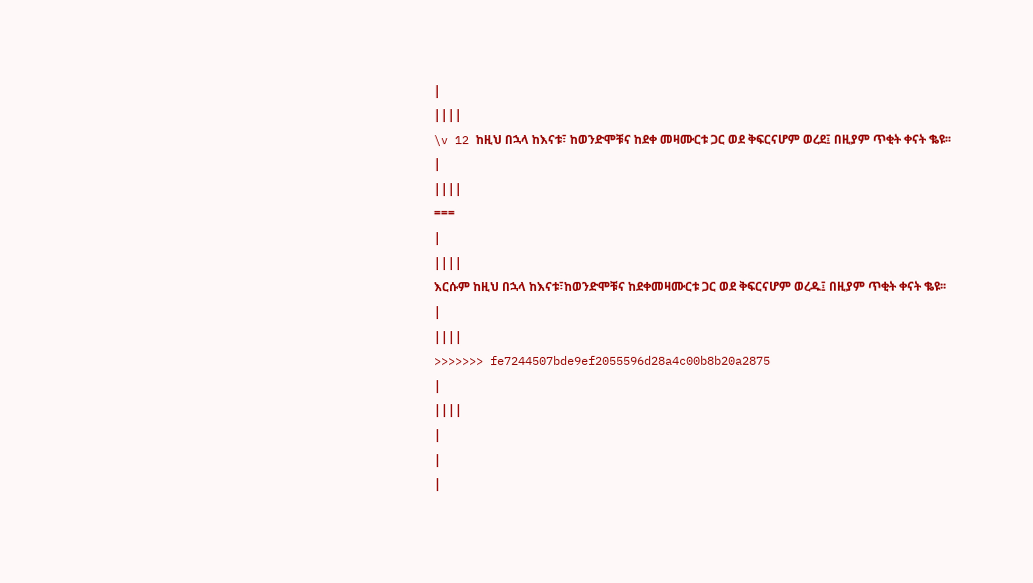|
||||
\v 12 ከዚህ በኋላ ከእናቱ፣ ከወንድሞቹና ከደቀ መዛሙርቱ ጋር ወደ ቅፍርናሆም ወረደ፤ በዚያም ጥቂት ቀናት ቈዩ፡፡
|
||||
===
|
||||
እርሱም ከዚህ በኋላ ከእናቱ፣ከወንድሞቹና ከደቀመዛሙርቱ ጋር ወደ ቅፍርናሆም ወረዱ፤ በዚያም ጥቂት ቀናት ቈዩ፡፡
|
||||
>>>>>>> fe7244507bde9ef2055596d28a4c00b8b20a2875
|
||||
|
|
|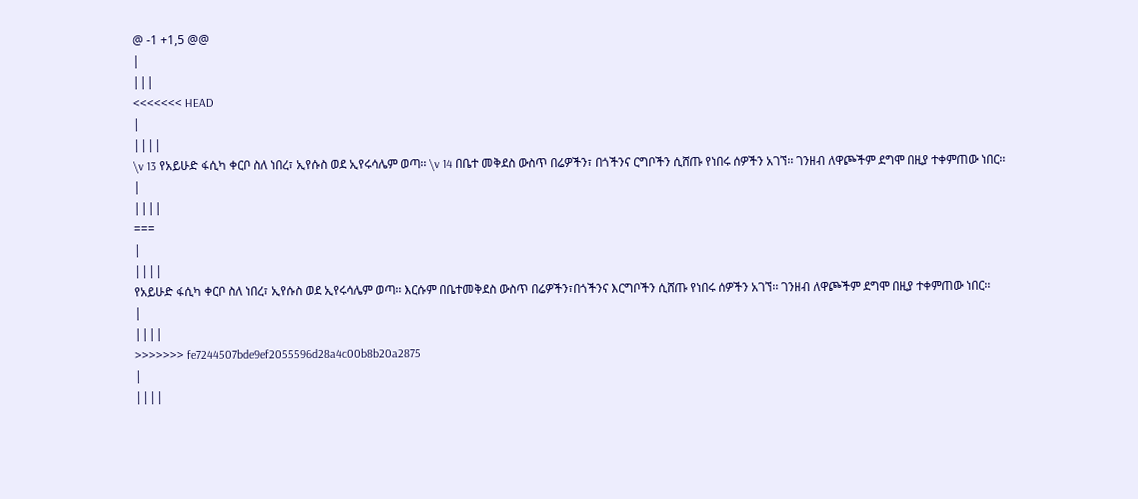@ -1 +1,5 @@
|
|||
<<<<<<< HEAD
|
||||
\v 13 የአይሁድ ፋሲካ ቀርቦ ስለ ነበረ፣ ኢየሱስ ወደ ኢየሩሳሌም ወጣ፡፡ \v 14 በቤተ መቅደስ ውስጥ በሬዎችን፣ በጎችንና ርግቦችን ሲሸጡ የነበሩ ሰዎችን አገኘ፡፡ ገንዘብ ለዋጮችም ደግሞ በዚያ ተቀምጠው ነበር፡፡
|
||||
===
|
||||
የአይሁድ ፋሲካ ቀርቦ ስለ ነበረ፣ ኢየሱስ ወደ ኢየሩሳሌም ወጣ፡፡ እርሱም በቤተመቅደስ ውስጥ በሬዎችን፣በጎችንና እርግቦችን ሲሸጡ የነበሩ ሰዎችን አገኘ፡፡ ገንዘብ ለዋጮችም ደግሞ በዚያ ተቀምጠው ነበር፡፡
|
||||
>>>>>>> fe7244507bde9ef2055596d28a4c00b8b20a2875
|
||||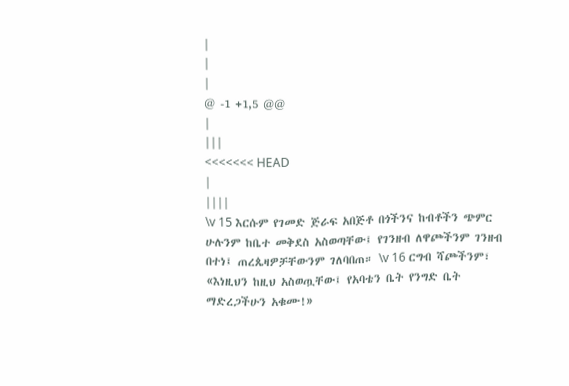|
|
|
@ -1 +1,5 @@
|
|||
<<<<<<< HEAD
|
||||
\v 15 እርሱም የገመድ ጅራፍ አበጅቶ በጎችንና ከብቶችን ጭምር ሁሉንም ከቤተ መቅደስ አስወጣቸው፤ የገንዘብ ለዋጮችንም ገንዘብ በተነ፤ ጠረጴዛዎቻቸውንም ገለባበጠ። \v 16 ርግብ ሻጮችንም፣ «እነዚህን ከዚህ አስወጧቸው፤ የአባቴን ቤት የንግድ ቤት ማድረጋችሁን አቁሙ!»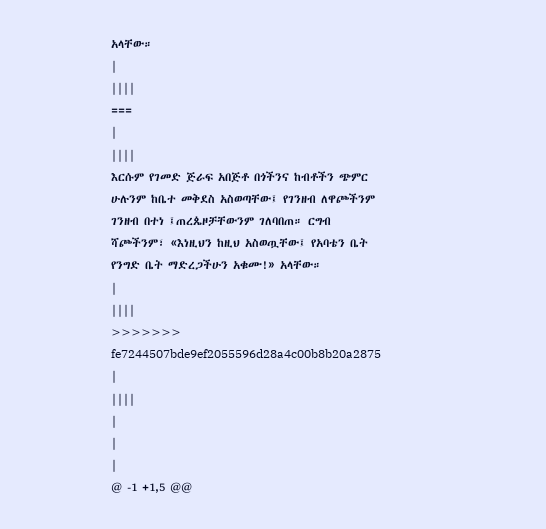አላቸው።
|
||||
===
|
||||
እርሱም የገመድ ጅራፍ አበጅቶ በጎችንና ከብቶችን ጭምር ሁሉንም ከቤተ መቅደስ አስወጣቸው፤ የገንዘብ ለዋጮችንም ገንዘብ በተነ ፤ጠረጴዞቻቸውንም ገለባበጠ። ርግብ ሻጮችንም፣ «እነዚህን ከዚህ አስወጧቸው፤ የአባቴን ቤት የንግድ ቤት ማድረጋችሁን አቁሙ!» አላቸው።
|
||||
>>>>>>> fe7244507bde9ef2055596d28a4c00b8b20a2875
|
||||
|
|
|
@ -1 +1,5 @@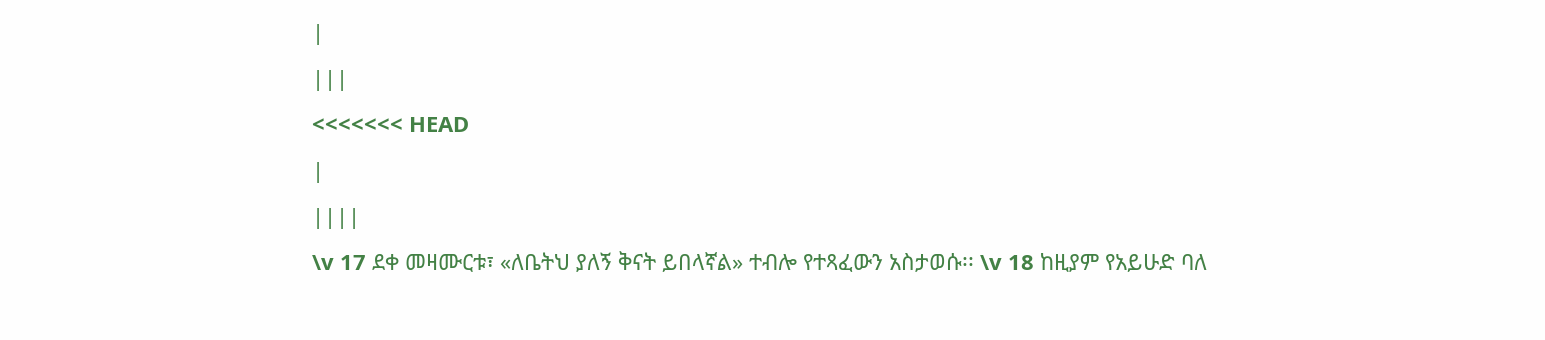|
|||
<<<<<<< HEAD
|
||||
\v 17 ደቀ መዛሙርቱ፣ «ለቤትህ ያለኝ ቅናት ይበላኛል» ተብሎ የተጻፈውን አስታወሱ፡፡ \v 18 ከዚያም የአይሁድ ባለ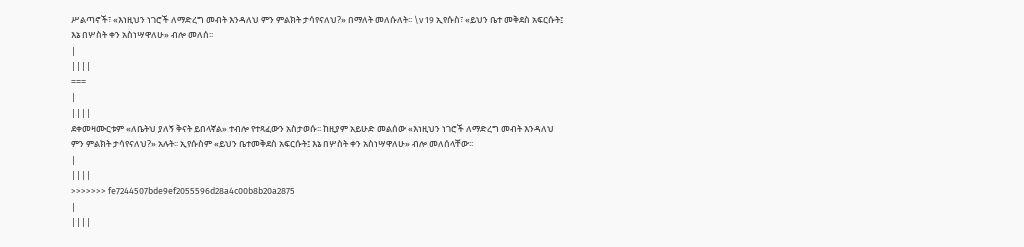ሥልጣኖች፣ «እነዚህን ነገሮች ለማድረግ መብት እንዳለህ ምን ምልክት ታሳየናለህ?» በማለት መለሱለት፡፡ \v 19 ኢየሱስ፣ «ይህን ቤተ መቅደስ አፍርሱት፤ እኔ በሦስት ቀን አስነሣዋለሁ» ብሎ መለሰ፡፡
|
||||
===
|
||||
ደቀመዛሙርቱም «ለቤትህ ያለኝ ቅናት ይበላኛል» ተብሎ የተጻፈውን አስታወሱ፡፡ ከዚያም አይሁድ መልሰው «እነዚህን ነገሮች ለማድረግ መብት እንዳለህ ምን ምልክት ታሳየናለህ?» አሉት፡፡ ኢየሱስም «ይህን ቤተመቅደስ አፍርሱት፤ እኔ በሦስት ቀን አስነሣዋለሁ» ብሎ መለሰላቸው፡፡
|
||||
>>>>>>> fe7244507bde9ef2055596d28a4c00b8b20a2875
|
||||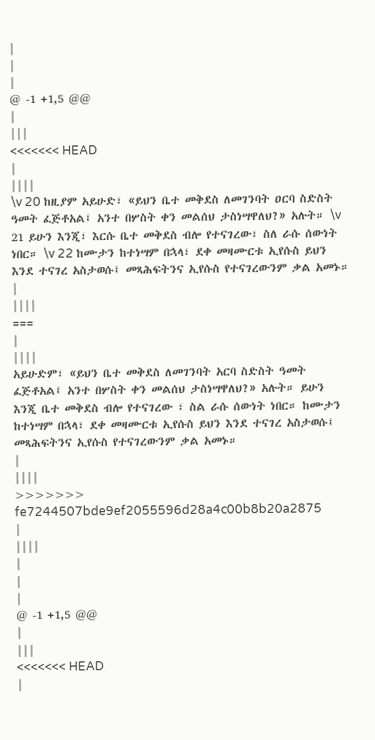|
|
|
@ -1 +1,5 @@
|
|||
<<<<<<< HEAD
|
||||
\v 20 ከዚያም አይሁድ፣ «ይህን ቤተ መቅደስ ለመገንባት ዐርባ ስድስት ዓመት ፈጅቶአል፤ አንተ በሦስት ቀን መልሰህ ታስነሣዋለህ?» አሉት። \v 21 ይሁን እንጂ፣ እርሱ ቤተ መቅደስ ብሎ የተናገረው፣ ስለ ራሱ ሰውነት ነበር። \v 22 ከሙታን ከተነሣም በኋላ፣ ደቀ መዛሙርቱ ኢየሱስ ይህን እንደ ተናገረ አስታወሱ፤ መጻሕፍትንና ኢየሱስ የተናገረውንም ቃል አመኑ።
|
||||
===
|
||||
አይሁድም፣ «ይህን ቤተ መቅደስ ለመገንባት አርባ ስድስት ዓመት ፈጅቶአል፤ አንተ በሦስት ቀን መልሰህ ታስነሣዋለህ?» አሉት። ይሁን እንጂ ቤተ መቅደስ ብሎ የተናገረው ፣ ስል ራሱ ሰውነት ነበር። ከሙታን ከተነሣም በኋላ፣ ደቀ መዛሙርቱ ኢየሱስ ይህን እንደ ተናገረ አስታወሱ፤ መጻሕፍትንና ኢየሱስ የተናገረውንም ቃል አመኑ።
|
||||
>>>>>>> fe7244507bde9ef2055596d28a4c00b8b20a2875
|
||||
|
|
|
@ -1 +1,5 @@
|
|||
<<<<<<< HEAD
|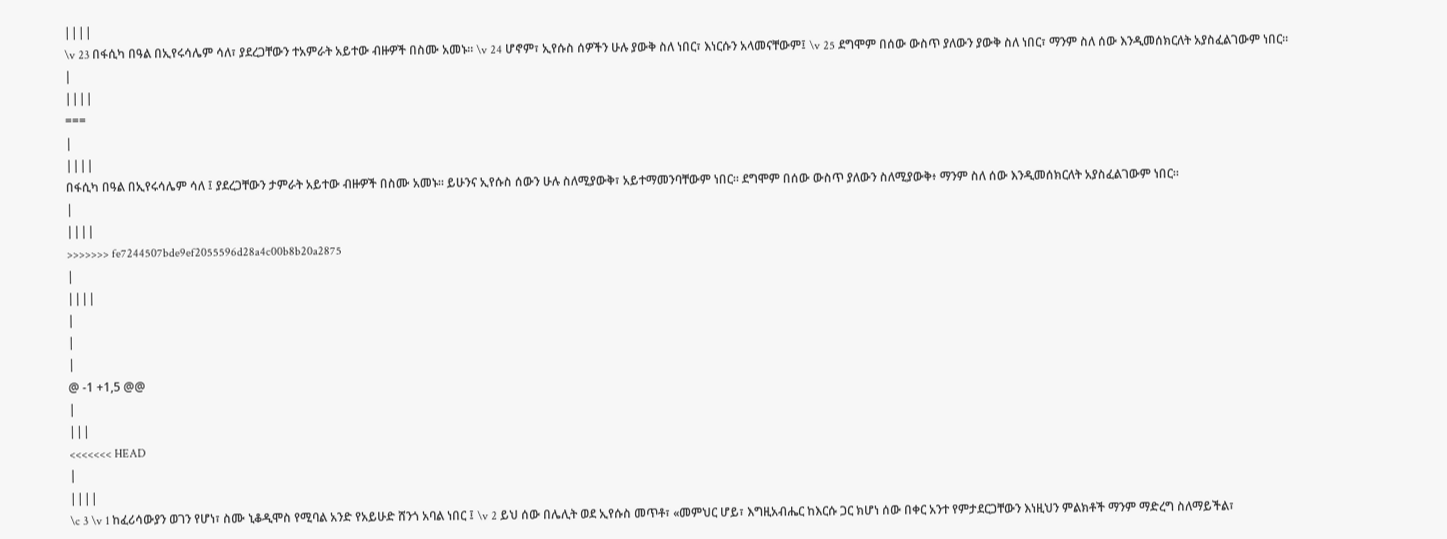||||
\v 23 በፋሲካ በዓል በኢየሩሳሌም ሳለ፣ ያደረጋቸውን ተአምራት አይተው ብዙዎች በስሙ አመኑ። \v 24 ሆኖም፣ ኢየሱስ ሰዎችን ሁሉ ያውቅ ስለ ነበር፣ እነርሱን አላመናቸውም፤ \v 25 ደግሞም በሰው ውስጥ ያለውን ያውቅ ስለ ነበር፣ ማንም ስለ ሰው እንዲመሰክርለት አያስፈልገውም ነበር።
|
||||
===
|
||||
በፋሲካ በዓል በኢየሩሳሌም ሳለ ፤ ያደረጋቸውን ታምራት አይተው ብዙዎች በስሙ አመኑ። ይሁንና ኢየሱስ ሰውን ሁሉ ስለሚያውቅ፣ አይተማመንባቸውም ነበር። ደግሞም በሰው ውስጥ ያለውን ስለሚያውቅ፥ ማንም ስለ ሰው እንዲመሰክርለት አያስፈልገውም ነበር።
|
||||
>>>>>>> fe7244507bde9ef2055596d28a4c00b8b20a2875
|
||||
|
|
|
@ -1 +1,5 @@
|
|||
<<<<<<< HEAD
|
||||
\c 3 \v 1 ከፈሪሳውያን ወገን የሆነ፣ ስሙ ኒቆዲሞስ የሚባል አንድ የአይሁድ ሸንጎ አባል ነበር ፤ \v 2 ይህ ሰው በሌሊት ወደ ኢየሱስ መጥቶ፣ «መምህር ሆይ፣ እግዚአብሔር ከእርሱ ጋር ክሆነ ሰው በቀር አንተ የምታደርጋቸውን እነዚህን ምልክቶች ማንም ማድረግ ስለማይችል፣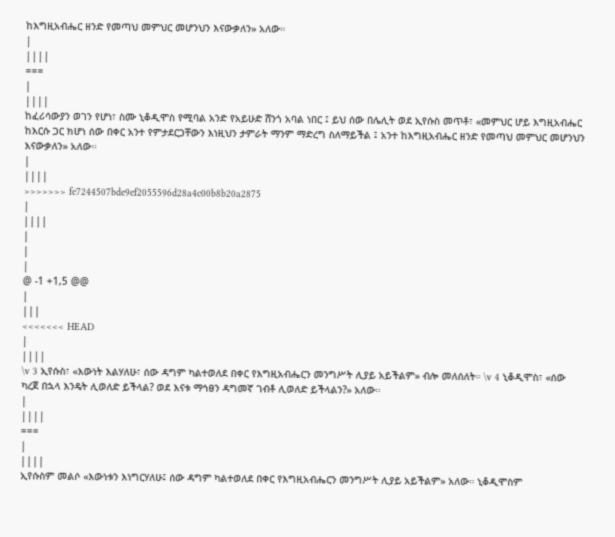ከእግዚአብሔር ዘንድ የመጣህ መምህር መሆንህን እናውቃለን» አለው።
|
||||
===
|
||||
ከፈሪሳውያን ወገን የሆነ፣ ስሙ ኒቆዲሞስ የሚባል አንድ የአይሁድ ሸንጎ አባል ነበር ፤ ይህ ሰው በሌሊት ወደ ኢየሱስ መጥቶ፣ «መምህር ሆይ እግዚአብሔር ከእርሱ ጋር ክሆነ ሰው በቀር አንተ የምታደርጋቸውን እነዚህን ታምራት ማንም ማድረግ ስለማይችል ፤ አንተ ከእግዚአብሔር ዘንድ የመጣህ መምህር መሆንህን እናውቃለን» አለው።
|
||||
>>>>>>> fe7244507bde9ef2055596d28a4c00b8b20a2875
|
||||
|
|
|
@ -1 +1,5 @@
|
|||
<<<<<<< HEAD
|
||||
\v 3 ኢየሱስ፣ «እውነት እልሃለሁ፣ ሰው ዳግም ካልተወለደ በቀር የእግዚአብሔርን መንግሥት ሊያይ አይችልም» ብሎ መለሰለት። \v 4 ኒቆዲሞስ፣ «ሰው ካረጀ በኋላ እንዴት ሊወለድ ይችላል? ወደ እናቱ ማኅፀን ዳግመኛ ገብቶ ሊወለድ ይችላልን?» አለው።
|
||||
===
|
||||
ኢየሱስም መልሶ «እውነቱን እነግርሃለሁ፤ ሰው ዳግም ካልተወለደ በቀር የእግዚአብሔርን መንግሥት ሊያይ አይችልም» አለው። ኒቆዲሞስም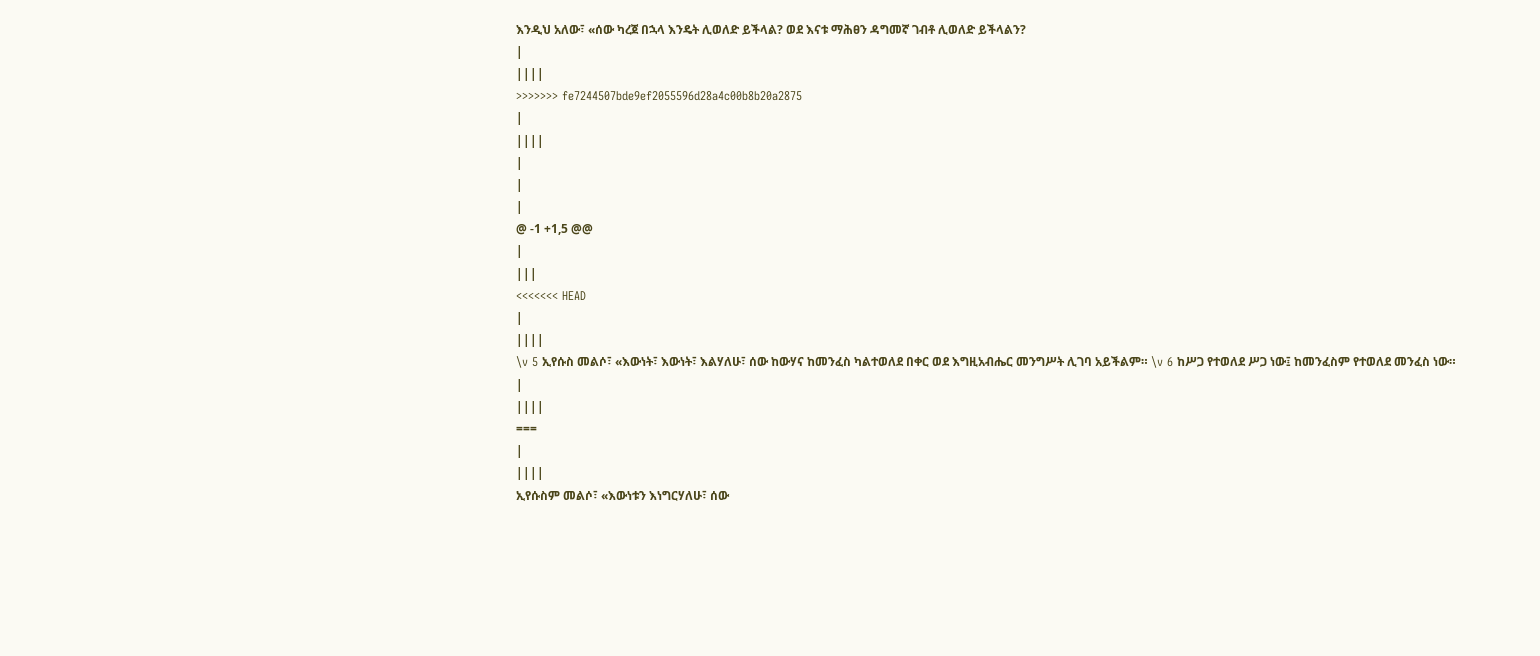እንዲህ አለው፣ «ሰው ካረጀ በኋላ እንዴት ሊወለድ ይችላል? ወደ እናቱ ማሕፀን ዳግመኛ ገብቶ ሊወለድ ይችላልን?
|
||||
>>>>>>> fe7244507bde9ef2055596d28a4c00b8b20a2875
|
||||
|
|
|
@ -1 +1,5 @@
|
|||
<<<<<<< HEAD
|
||||
\v 5 ኢየሱስ መልሶ፣ «እውነት፣ እውነት፣ እልሃለሁ፣ ሰው ከውሃና ከመንፈስ ካልተወለደ በቀር ወደ እግዚአብሔር መንግሥት ሊገባ አይችልም። \v 6 ከሥጋ የተወለደ ሥጋ ነው፤ ከመንፈስም የተወለደ መንፈስ ነው።
|
||||
===
|
||||
ኢየሱስም መልሶ፣ «እውነቱን እነግርሃለሁ፣ ሰው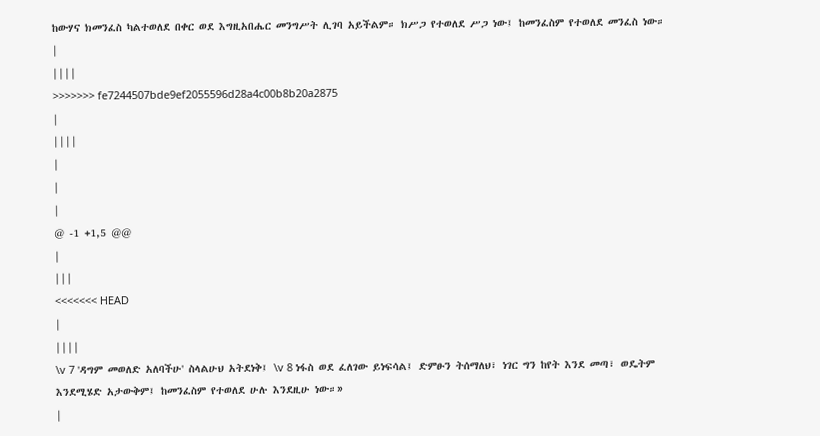ከውሃና ክመንፈስ ካልተወለደ በቀር ወደ እግዚአበሔር መንግሥት ሊገባ አይችልም። ክሥጋ የተወለደ ሥጋ ነው፤ ከመንፈስም የተወለደ መንፈስ ነው።
|
||||
>>>>>>> fe7244507bde9ef2055596d28a4c00b8b20a2875
|
||||
|
|
|
@ -1 +1,5 @@
|
|||
<<<<<<< HEAD
|
||||
\v 7 'ዳግም መወለድ አለባችሁ' ስላልሁህ አትደነቅ፤ \v 8 ነፋስ ወደ ፈለገው ይነፍሳል፤ ድምፁን ትሰማለህ፣ ነገር ግን ከየት እንደ መጣ፣ ወዴትም እንደሚሄድ አታውቅም፤ ከመንፈስም የተወለደ ሁሉ እንደዚሁ ነው።»
|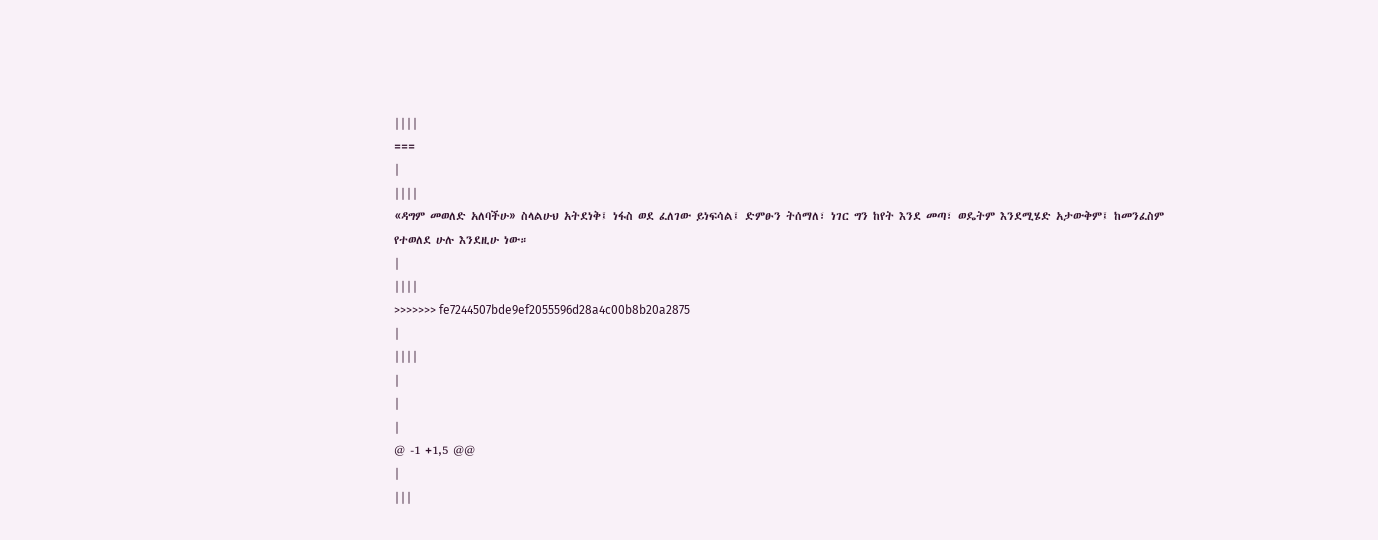||||
===
|
||||
«ዳግም መወለድ አለባችሁ» ስላልሁህ አትደነቅ፤ ነፋስ ወደ ፈለገው ይነፍሳል፤ ድምፁን ትሰማለ፣ ነገር ግን ከየት እንደ መጣ፣ ወዴትም እንደሚሄድ አታውቅም፤ ከመንፈስም የተወለደ ሁሉ እንደዚሁ ነው።
|
||||
>>>>>>> fe7244507bde9ef2055596d28a4c00b8b20a2875
|
||||
|
|
|
@ -1 +1,5 @@
|
|||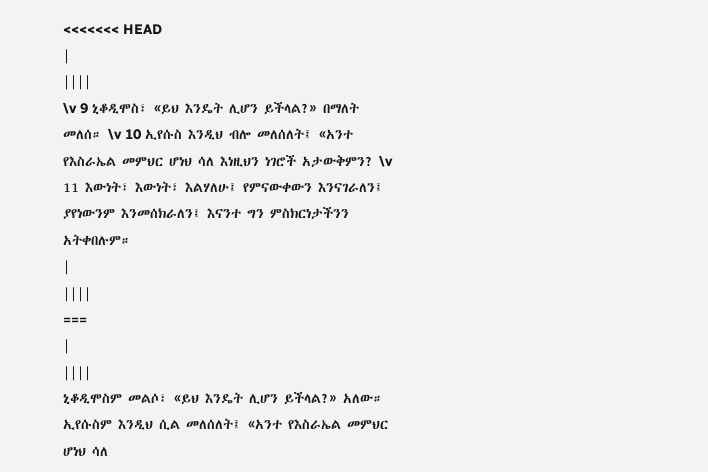<<<<<<< HEAD
|
||||
\v 9 ኒቆዲሞስ፣ «ይህ እንዴት ሊሆን ይችላል?» በማለት መለሰ። \v 10 ኢየሱስ እንዲህ ብሎ መለሰለት፤ «አንተ የእስራኤል መምህር ሆነህ ሳለ እነዚህን ነገሮች አታውቅምን? \v 11 እውነት፣ እውነት፣ እልሃለሁ፤ የምናውቀውን እንናገራለን፤ ያየነውንም እንመሰክራለን፤ እናንተ ግን ምስክርነታችንን አትቀበሉም።
|
||||
===
|
||||
ኒቆዲሞስም መልሶ፣ «ይህ እንዴት ሊሆን ይችላል?» አለው። ኢየሱስም እንዲህ ሲል መለሰለት፤ «አንተ የእስራኤል መምህር ሆነህ ሳለ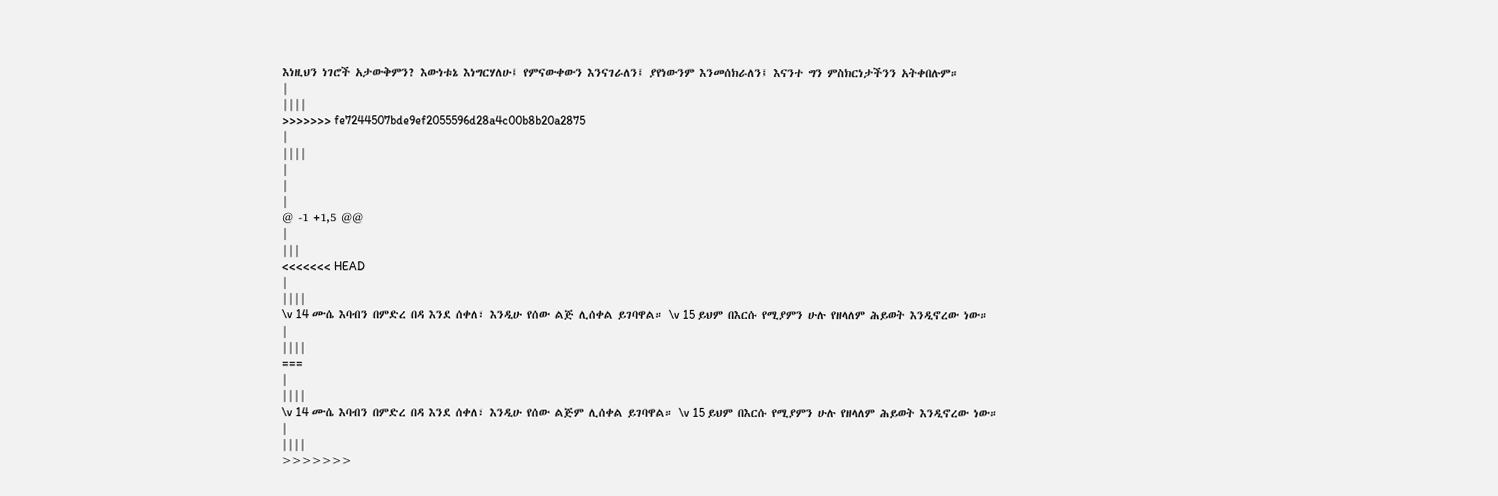እነዚህን ነገሮች አታውቅምን? እውነቱኔ እነግርሃለሁ፤ የምናውቀውን እንናገራለን፤ ያየነውንም እንመሰክራለን፤ እናንተ ግን ምስክርነታችንን አትቀበሉም።
|
||||
>>>>>>> fe7244507bde9ef2055596d28a4c00b8b20a2875
|
||||
|
|
|
@ -1 +1,5 @@
|
|||
<<<<<<< HEAD
|
||||
\v 14 ሙሴ እባብን በምድረ በዳ እንደ ሰቀለ፣ እንዲሁ የሰው ልጅ ሊሰቀል ይገባዋል። \v 15 ይህም በእርሱ የሚያምን ሁሉ የዘላለም ሕይወት እንዲኖረው ነው።
|
||||
===
|
||||
\v 14 ሙሴ እባብን በምድረ በዳ እንደ ሰቀለ፣ እንዲሁ የሰው ልጅም ሊሰቀል ይገባዋል። \v 15 ይህም በእርሱ የሚያምን ሁሉ የዘላለም ሕይወት እንዲኖረው ነው።
|
||||
>>>>>>>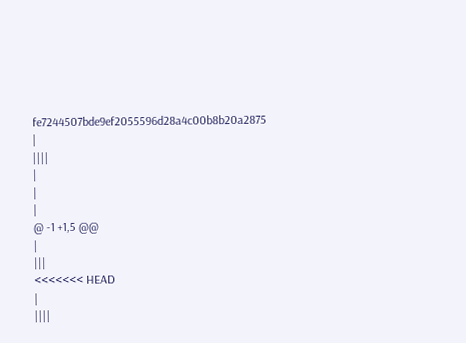fe7244507bde9ef2055596d28a4c00b8b20a2875
|
||||
|
|
|
@ -1 +1,5 @@
|
|||
<<<<<<< HEAD
|
||||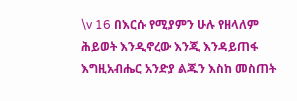\v 16 በእርሱ የሚያምን ሁሉ የዘላለም ሕይወት እንዲኖረው እንጂ እንዳይጠፋ እግዚአብሔር አንድያ ልጁን እስከ መስጠት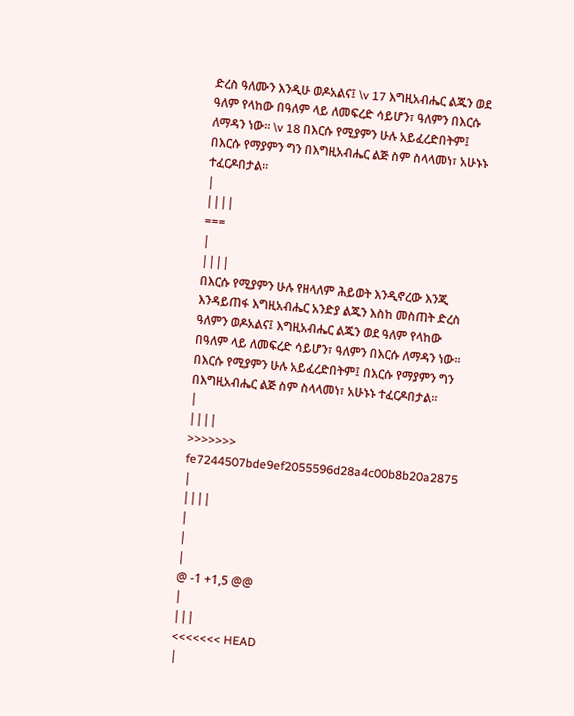ድረስ ዓለሙን እንዲሁ ወዶአልና፤ \v 17 እግዚአብሔር ልጁን ወደ ዓለም የላከው በዓለም ላይ ለመፍረድ ሳይሆን፣ ዓለምን በእርሱ ለማዳን ነው። \v 18 በእርሱ የሚያምን ሁሉ አይፈረድበትም፤ በእርሱ የማያምን ግን በእግዚአብሔር ልጅ ስም ስላላመነ፣ አሁኑኑ ተፈርዶበታል።
|
||||
===
|
||||
በእርሱ የሚያምን ሁሉ የዘላለም ሕይወት እንዲኖረው እንጂ እንዳይጠፋ እግዚአብሔር አንድያ ልጁን እስከ መስጠት ድረስ ዓለምን ወዶአልና፤ እግዚአብሔር ልጁን ወደ ዓለም የላከው በዓለም ላይ ለመፍረድ ሳይሆን፣ ዓለምን በእርሱ ለማዳን ነው። በእርሱ የሚያምን ሁሉ አይፈረድበትም፤ በእርሱ የማያምን ግን በእግዚአብሔር ልጅ ስም ስላላመነ፣ አሁኑኑ ተፈርዶበታል።
|
||||
>>>>>>> fe7244507bde9ef2055596d28a4c00b8b20a2875
|
||||
|
|
|
@ -1 +1,5 @@
|
|||
<<<<<<< HEAD
|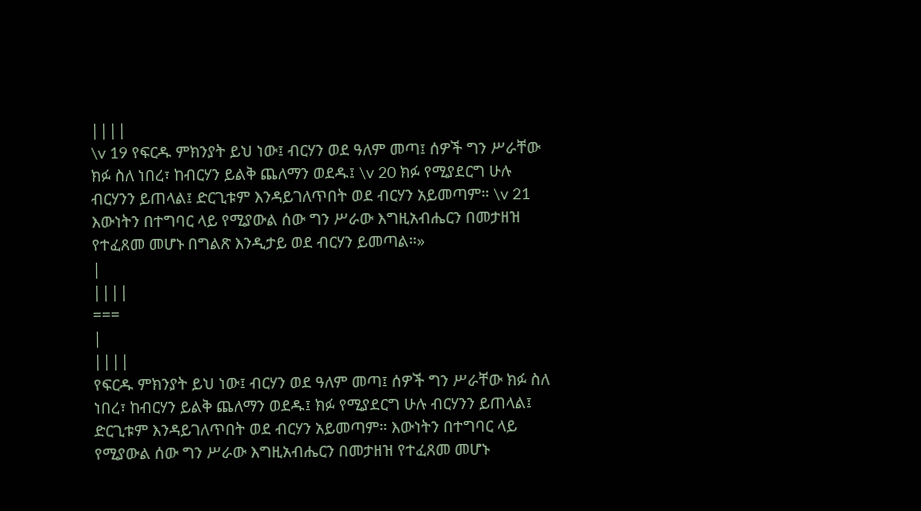||||
\v 19 የፍርዱ ምክንያት ይህ ነው፤ ብርሃን ወደ ዓለም መጣ፤ ሰዎች ግን ሥራቸው ክፉ ስለ ነበረ፣ ከብርሃን ይልቅ ጨለማን ወደዱ፤ \v 20 ክፉ የሚያደርግ ሁሉ ብርሃንን ይጠላል፤ ድርጊቱም እንዳይገለጥበት ወደ ብርሃን አይመጣም። \v 21 እውነትን በተግባር ላይ የሚያውል ሰው ግን ሥራው እግዚአብሔርን በመታዘዝ የተፈጸመ መሆኑ በግልጽ እንዲታይ ወደ ብርሃን ይመጣል።»
|
||||
===
|
||||
የፍርዱ ምክንያት ይህ ነው፤ ብርሃን ወደ ዓለም መጣ፤ ሰዎች ግን ሥራቸው ክፉ ስለ ነበረ፣ ከብርሃን ይልቅ ጨለማን ወደዱ፤ ክፉ የሚያደርግ ሁሉ ብርሃንን ይጠላል፤ ድርጊቱም እንዳይገለጥበት ወደ ብርሃን አይመጣም። እውነትን በተግባር ላይ የሚያውል ሰው ግን ሥራው እግዚአብሔርን በመታዘዝ የተፈጸመ መሆኑ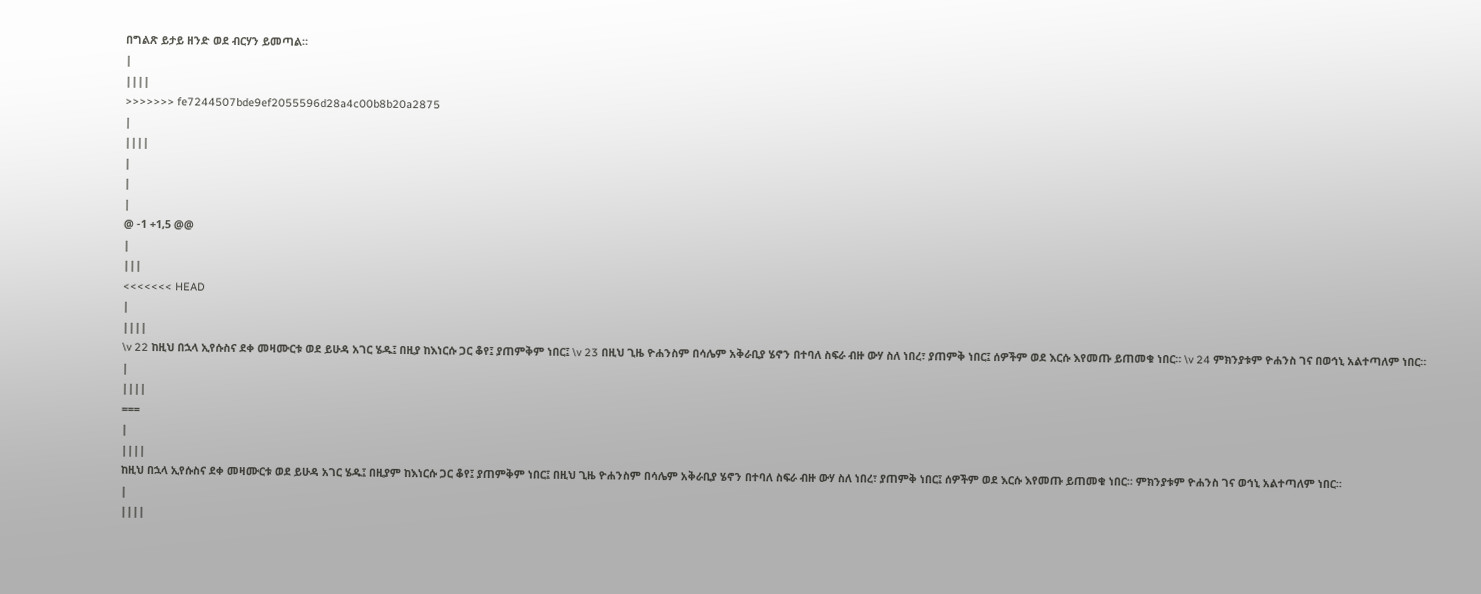በግልጽ ይታይ ዘንድ ወደ ብርሃን ይመጣል።
|
||||
>>>>>>> fe7244507bde9ef2055596d28a4c00b8b20a2875
|
||||
|
|
|
@ -1 +1,5 @@
|
|||
<<<<<<< HEAD
|
||||
\v 22 ከዚህ በኋላ ኢየሱስና ደቀ መዛሙርቱ ወደ ይሁዳ አገር ሄዱ፤ በዚያ ከእነርሱ ጋር ቆየ፤ ያጠምቅም ነበር፤ \v 23 በዚህ ጊዜ ዮሐንስም በሳሌም አቅራቢያ ሄኖን በተባለ ስፍራ ብዙ ውሃ ስለ ነበረ፣ ያጠምቅ ነበር፤ ሰዎችም ወደ እርሱ እየመጡ ይጠመቁ ነበር። \v 24 ምክንያቱም ዮሐንስ ገና በወኅኒ አልተጣለም ነበር።
|
||||
===
|
||||
ከዚህ በኋላ ኢየሱስና ደቀ መዛሙርቱ ወደ ይሁዳ አገር ሄዱ፤ በዚያም ከእነርሱ ጋር ቆየ፤ ያጠምቅም ነበር፤ በዚህ ጊዜ ዮሐንስም በሳሌም አቅራቢያ ሄኖን በተባለ ስፍራ ብዙ ውሃ ስለ ነበረ፣ ያጠምቅ ነበር፤ ሰዎችም ወደ እርሱ እየመጡ ይጠመቁ ነበር። ምክንያቱም ዮሐንስ ገና ወኅኒ አልተጣለም ነበር።
|
||||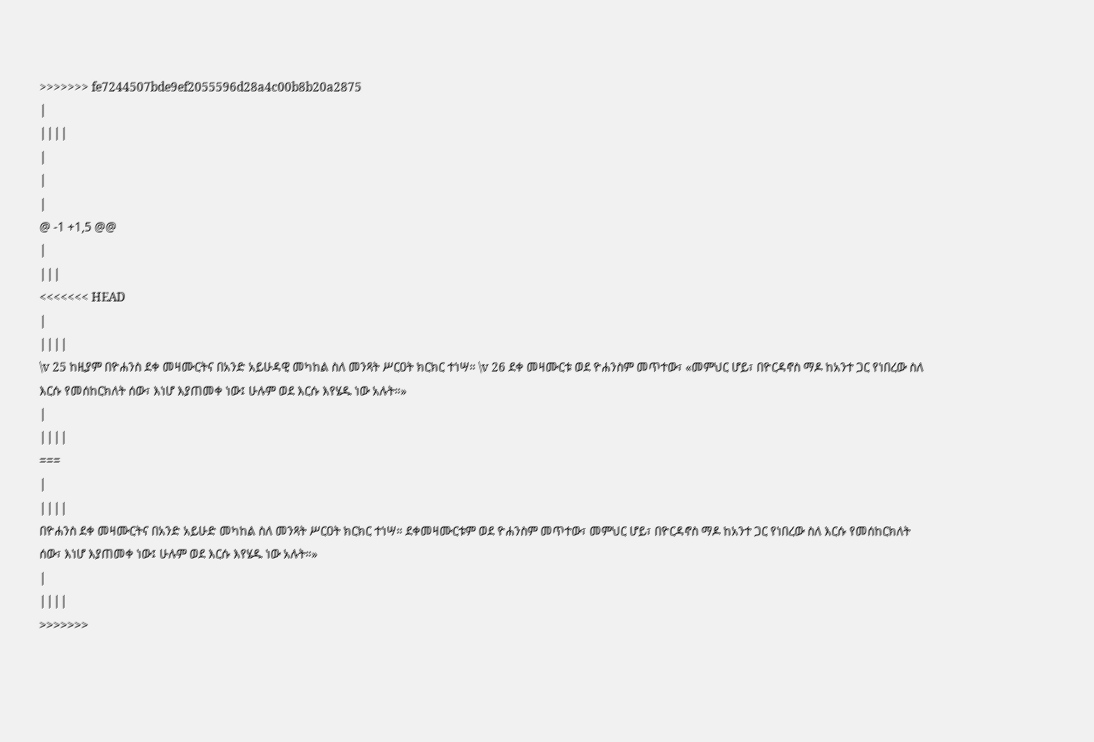>>>>>>> fe7244507bde9ef2055596d28a4c00b8b20a2875
|
||||
|
|
|
@ -1 +1,5 @@
|
|||
<<<<<<< HEAD
|
||||
\v 25 ከዚያም በዮሐንስ ደቀ መዛሙርትና በአንድ አይሁዳዊ መካከል ስለ መንጻት ሥርዐት ክርክር ተነሣ። \v 26 ደቀ መዛሙርቱ ወደ ዮሐንስም መጥተው፣ «መምህር ሆይ፣ በዮርዳኖስ ማዶ ከአንተ ጋር የነበረው ስለ እርሱ የመሰከርክለት ሰው፣ እነሆ እያጠመቀ ነው፤ ሁሉም ወደ እርሱ እየሄዱ ነው አሉት።»
|
||||
===
|
||||
በዮሐንስ ደቀ መዛሙርትና በአንድ አይሁድ መካከል ስለ መንጻት ሥርዐት ክርክር ተነሣ። ደቀመዛሙርቱም ወደ ዮሐንስም መጥተው፣ መምህር ሆይ፣ በዮርዳኖስ ማዶ ከአንተ ጋር የነበረው ስለ እርሱ የመሰከርክለት ሰው፣ እነሆ እያጠመቀ ነው፤ ሁሉም ወደ እርሱ እየሄዱ ነው አሉት።»
|
||||
>>>>>>>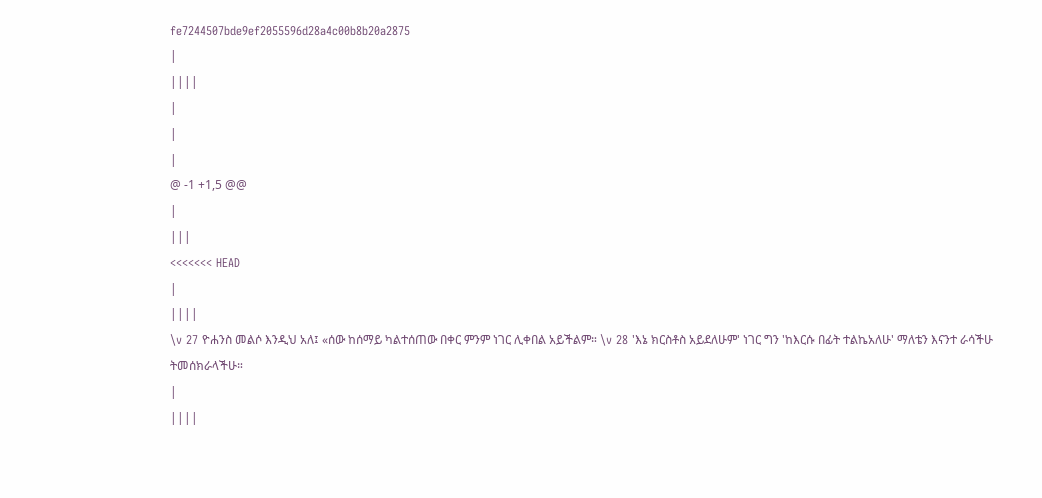fe7244507bde9ef2055596d28a4c00b8b20a2875
|
||||
|
|
|
@ -1 +1,5 @@
|
|||
<<<<<<< HEAD
|
||||
\v 27 ዮሐንስ መልሶ እንዲህ አለ፤ «ሰው ከሰማይ ካልተሰጠው በቀር ምንም ነገር ሊቀበል አይችልም። \v 28 'እኔ ክርስቶስ አይደለሁም' ነገር ግን 'ከእርሱ በፊት ተልኬአለሁ' ማለቴን እናንተ ራሳችሁ ትመሰክራላችሁ።
|
||||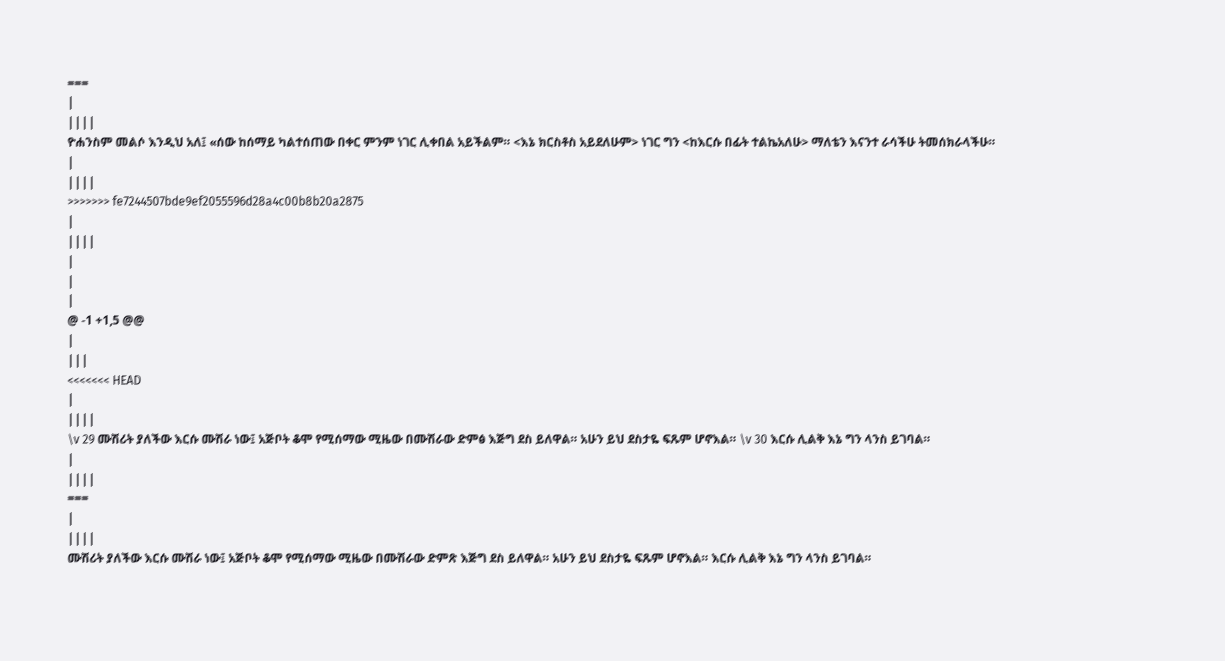===
|
||||
ዮሐንስም መልሶ እንዲህ አለ፤ «ሰው ከሰማይ ካልተሰጠው በቀር ምንም ነገር ሊቀበል አይችልም። <እኔ ክርስቶስ አይደለሁም> ነገር ግን <ከእርሱ በፊት ተልኬአለሁ> ማለቴን እናንተ ራሳችሁ ትመሰክራላችሁ።
|
||||
>>>>>>> fe7244507bde9ef2055596d28a4c00b8b20a2875
|
||||
|
|
|
@ -1 +1,5 @@
|
|||
<<<<<<< HEAD
|
||||
\v 29 ሙሽሪት ያለችው እርሱ ሙሽራ ነው፤ አጅቦት ቆሞ የሚሰማው ሚዜው በሙሽራው ድምፅ እጅግ ደስ ይለዋል። አሁን ይህ ደስታዬ ፍጹም ሆኖእል። \v 30 እርሱ ሊልቅ እኔ ግን ላንስ ይገባል።
|
||||
===
|
||||
ሙሽሪት ያለችው እርሱ ሙሽራ ነው፤ አጅቦት ቆሞ የሚሰማው ሚዜው በሙሽራው ድምጽ እጅግ ደስ ይለዋል። አሁን ይህ ደስታዬ ፍጹም ሆኖእል። እርሱ ሊልቅ እኔ ግን ላንስ ይገባል።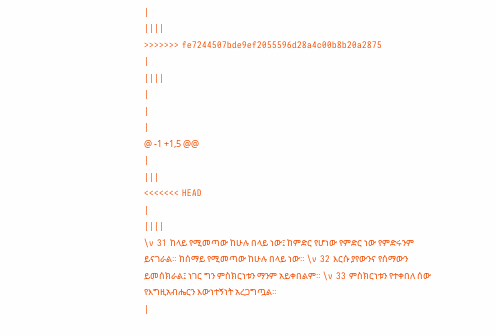|
||||
>>>>>>> fe7244507bde9ef2055596d28a4c00b8b20a2875
|
||||
|
|
|
@ -1 +1,5 @@
|
|||
<<<<<<< HEAD
|
||||
\v 31 ከላይ የሚመጣው ከሁሉ በላይ ነው፤ ከምድር የሆነው የምድር ነው የምድሩንም ይናገራል። ከሰማይ የሚመጣው ከሁሉ በላይ ነው። \v 32 እርሱ ያየውንና የሰማውን ይመሰክራል፤ ነገር ግን ምስክርነቱን ማንም አይቀበልም። \v 33 ምስክርነቱን የተቀበለ ሰው የእግዚአብሔርን እውነተኝነት አረጋግጧል።
|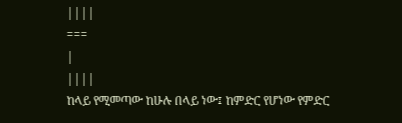||||
===
|
||||
ከላይ የሚመጣው ከሁሉ በላይ ነው፤ ከምድር የሆነው የምድር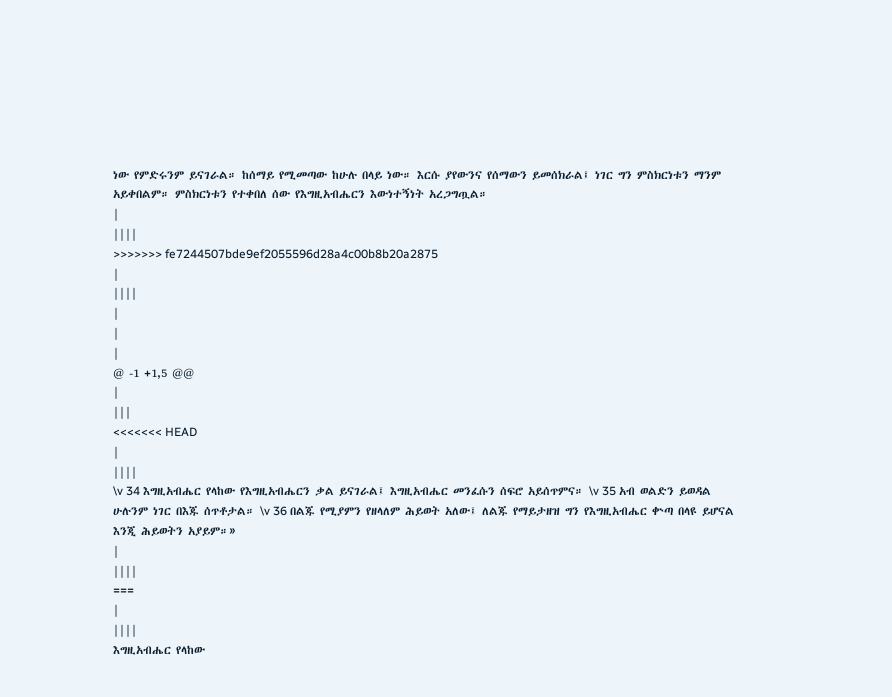ነው የምድሩንም ይናገራል። ከሰማይ የሚመጣው ከሁሉ በላይ ነው። እርሱ ያየውንና የሰማውን ይመሰክራል፤ ነገር ግን ምስክርነቱን ማንም አይቀበልም። ምስክርነቱን የተቀበለ ሰው የእግዚአብሔርን እውነተኝነት አረጋግጧል።
|
||||
>>>>>>> fe7244507bde9ef2055596d28a4c00b8b20a2875
|
||||
|
|
|
@ -1 +1,5 @@
|
|||
<<<<<<< HEAD
|
||||
\v 34 እግዚአብሔር የላከው የእግዚአብሔርን ቃል ይናገራል፤ እግዚአብሔር መንፈሱን ሰፍሮ አይሰጥምና። \v 35 አብ ወልድን ይወዳል ሁሉንም ነገር በእጁ ሰጥቶታል። \v 36 በልጁ የሚያምን የዘላለም ሕይወት አለው፤ ለልጁ የማይታዘዝ ግን የእግዚአብሔር ቍጣ በላዩ ይሆናል እንጂ ሕይወትን አያይም።»
|
||||
===
|
||||
እግዚአብሔር የላከው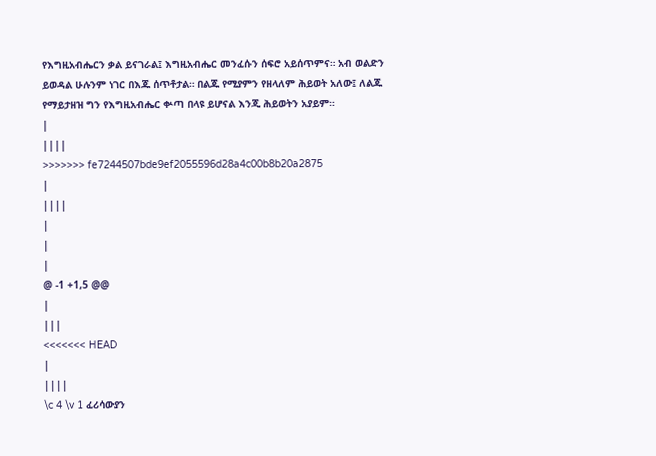የእግዚአብሔርን ቃል ይናገራል፤ እግዚአብሔር መንፈሱን ሰፍሮ አይሰጥምና። አብ ወልድን ይወዳል ሁሉንም ነገር በእጁ ሰጥቶታል። በልጁ የሚያምን የዘላለም ሕይወት አለው፤ ለልጁ የማይታዘዝ ግን የእግዚአብሔር ቍጣ በላዩ ይሆናል እንጂ ሕይወትን አያይም።
|
||||
>>>>>>> fe7244507bde9ef2055596d28a4c00b8b20a2875
|
||||
|
|
|
@ -1 +1,5 @@
|
|||
<<<<<<< HEAD
|
||||
\c 4 \v 1 ፈሪሳውያን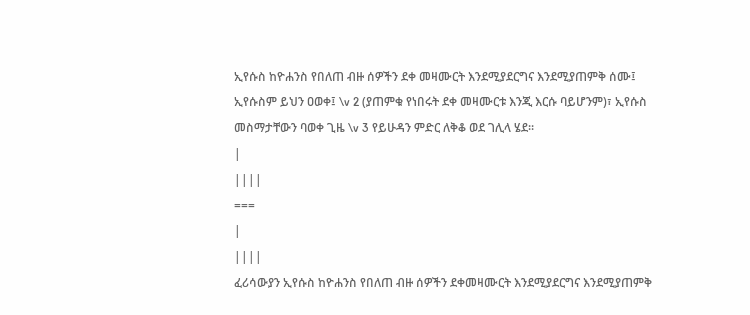ኢየሱስ ከዮሐንስ የበለጠ ብዙ ሰዎችን ደቀ መዛሙርት እንደሚያደርግና እንደሚያጠምቅ ሰሙ፤ ኢየሱስም ይህን ዐወቀ፤ \v 2 (ያጠምቁ የነበሩት ደቀ መዛሙርቱ እንጂ እርሱ ባይሆንም)፣ ኢየሱስ መስማታቸውን ባወቀ ጊዜ \v 3 የይሁዳን ምድር ለቅቆ ወደ ገሊላ ሄደ።
|
||||
===
|
||||
ፈሪሳውያን ኢየሱስ ከዮሐንስ የበለጠ ብዙ ሰዎችን ደቀመዛሙርት እንደሚያደርግና እንደሚያጠምቅ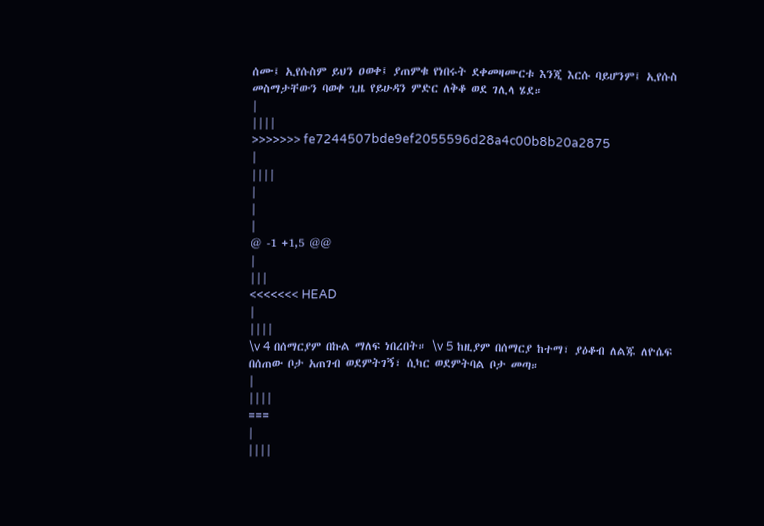ሰሙ፤ ኢየሱስም ይህን ዐወቀ፤ ያጠምቁ የነበሩት ደቀመዛሙርቱ እንጂ እርሱ ባይሆንም፤ ኢየሱስ መስማታቸውን ባወቀ ጊዜ የይሁዳን ምድር ለቅቆ ወደ ገሊላ ሄደ።
|
||||
>>>>>>> fe7244507bde9ef2055596d28a4c00b8b20a2875
|
||||
|
|
|
@ -1 +1,5 @@
|
|||
<<<<<<< HEAD
|
||||
\v 4 በሰማርያም በኩል ማለፍ ነበረበት። \v 5 ከዚያም በሰማርያ ከተማ፣ ያዕቆብ ለልጁ ለዮሴፍ በሰጠው ቦታ አጠገብ ወደምትገኝ፣ ሲካር ወደምትባል ቦታ መጣ።
|
||||
===
|
||||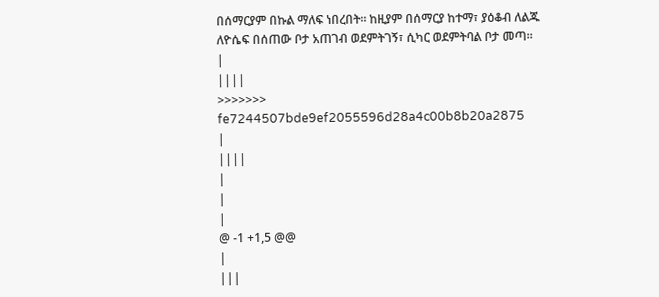በሰማርያም በኩል ማለፍ ነበረበት። ከዚያም በሰማርያ ከተማ፣ ያዕቆብ ለልጁ ለዮሴፍ በሰጠው ቦታ አጠገብ ወደምትገኝ፣ ሲካር ወደምትባል ቦታ መጣ።
|
||||
>>>>>>> fe7244507bde9ef2055596d28a4c00b8b20a2875
|
||||
|
|
|
@ -1 +1,5 @@
|
|||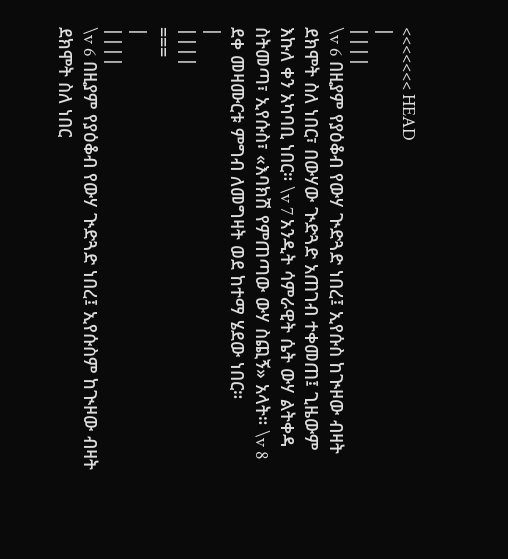<<<<<<< HEAD
|
||||
\v 6 በዚያም የያዕቆብ የውሃ ጒድጓድ ነበረ፤ ኢየሱስ ከጒዞው ብዛት ደክሞት ስለ ነበር፣ በውሃው ጒድጓድ አጠገብ ተቀመጠ፤ ጊዜውም እኩለ ቀን አካባቢ ነበር። \v 7 አንዲት ሳምራዊት ሴት ውሃ ልትቀዳ ስትመጣ፣ ኢየሱስ፣ «እባክሽ የምጠጣው ውሃ ስጪኝ» አላት። \v 8 ደቀ መዛሙርቱ ምግብ ለመግዛት ወደ ከተማ ሄደው ነበር።
|
||||
===
|
||||
\v 6 በዚያም የያዕቆብ የውሃ ጒድጓድ ነበረ፤ ኢየሱስም ከጒዞው ብዛት ደክሞት ስለ ነበር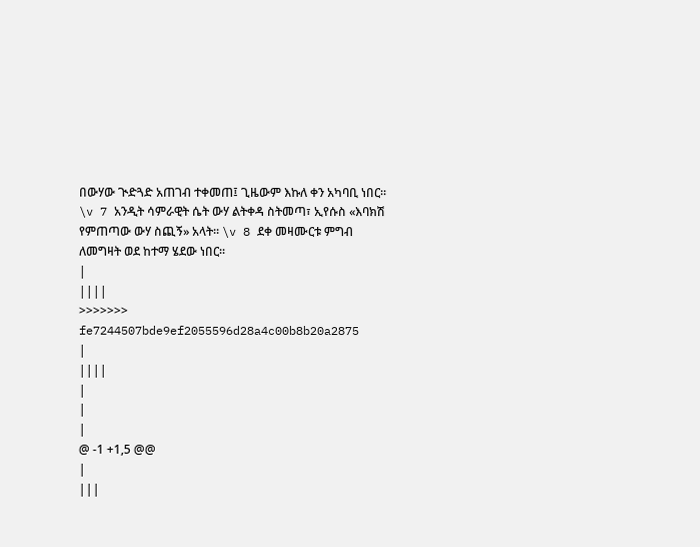በውሃው ጒድጓድ አጠገብ ተቀመጠ፤ ጊዜውም እኩለ ቀን አካባቢ ነበር። \v 7 አንዲት ሳምራዊት ሴት ውሃ ልትቀዳ ስትመጣ፣ ኢየሱስ «እባክሽ የምጠጣው ውሃ ስጪኝ» አላት። \v 8 ደቀ መዛሙርቱ ምግብ ለመግዛት ወደ ከተማ ሄደው ነበር።
|
||||
>>>>>>> fe7244507bde9ef2055596d28a4c00b8b20a2875
|
||||
|
|
|
@ -1 +1,5 @@
|
|||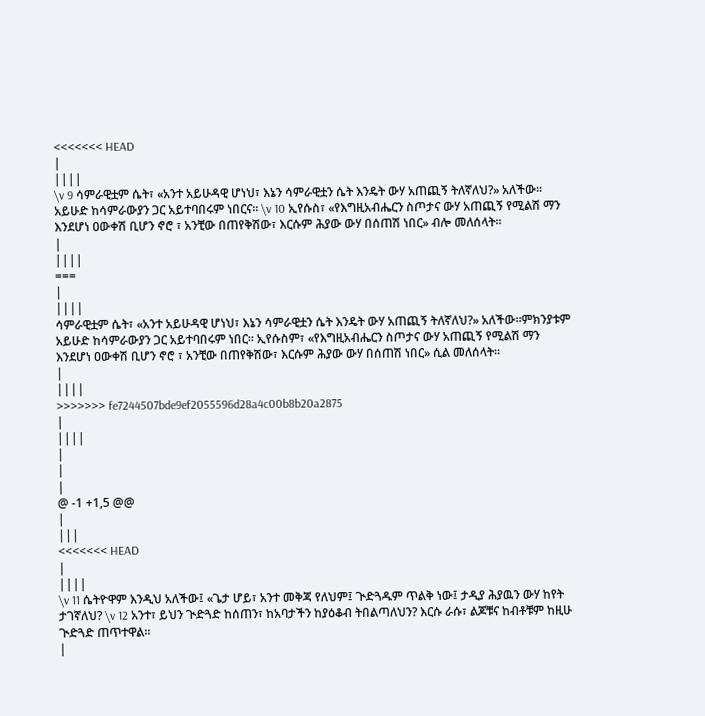<<<<<<< HEAD
|
||||
\v 9 ሳምራዊቷም ሴት፣ «አንተ አይሁዳዊ ሆነህ፣ እኔን ሳምራዊቷን ሴት እንዴት ውሃ አጠጪኝ ትለኛለህ?» አለችው። አይሁድ ከሳምራውያን ጋር አይተባበሩም ነበርና። \v 10 ኢየሱስ፣ «የእግዚአብሔርን ስጦታና ውሃ አጠጪኝ የሚልሽ ማን እንደሆነ ዐውቀሽ ቢሆን ኖሮ ፣ አንቺው በጠየቅሽው፣ እርሱም ሕያው ውሃ በሰጠሽ ነበር» ብሎ መለሰላት።
|
||||
===
|
||||
ሳምራዊቷም ሴት፣ «አንተ አይሁዳዊ ሆነህ፣ እኔን ሳምራዊቷን ሴት እንዴት ውሃ አጠጪኝ ትለኛለህ?» አለችው።ምክንያቱም አይሁድ ከሳምራውያን ጋር አይተባበሩም ነበር። ኢየሱስም፣ «የእግዚአብሔርን ስጦታና ውሃ አጠጪኝ የሚልሽ ማን እንደሆነ ዐውቀሽ ቢሆን ኖሮ ፣ አንቺው በጠየቅሽው፣ እርሱም ሕያው ውሃ በሰጠሽ ነበር» ሲል መለሰላት።
|
||||
>>>>>>> fe7244507bde9ef2055596d28a4c00b8b20a2875
|
||||
|
|
|
@ -1 +1,5 @@
|
|||
<<<<<<< HEAD
|
||||
\v 11 ሴትዮዋም እንዲህ አለችው፤ «ጌታ ሆይ፣ አንተ መቅጃ የለህም፤ ጒድጓዱም ጥልቅ ነው፤ ታዲያ ሕያዉን ውሃ ከየት ታገኛለህ? \v 12 አንተ፣ ይህን ጒድጓድ ከሰጠን፣ ከአባታችን ከያዕቆብ ትበልጣለህን? እርሱ ራሱ፣ ልጆቹና ከብቶቹም ከዚሁ ጒድጓድ ጠጥተዋል።
|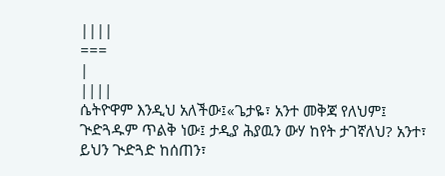||||
===
|
||||
ሴትዮዋም እንዲህ አለችው፤«ጌታዬ፣ አንተ መቅጃ የለህም፤ ጒድጓዱም ጥልቅ ነው፤ ታዲያ ሕያዉን ውሃ ከየት ታገኛለህ? አንተ፣ ይህን ጒድጓድ ከሰጠን፣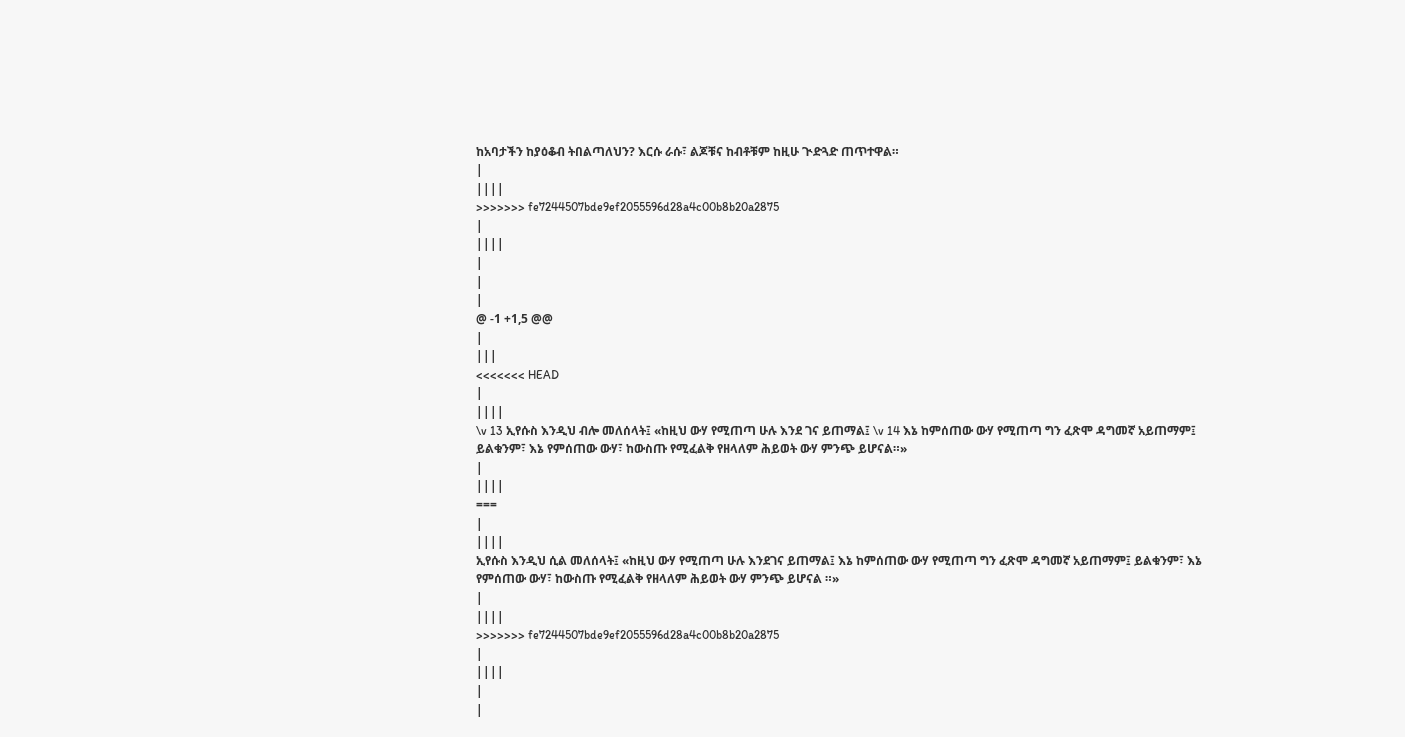ከአባታችን ከያዕቆብ ትበልጣለህን? እርሱ ራሱ፣ ልጆቹና ከብቶቹም ከዚሁ ጒድጓድ ጠጥተዋል።
|
||||
>>>>>>> fe7244507bde9ef2055596d28a4c00b8b20a2875
|
||||
|
|
|
@ -1 +1,5 @@
|
|||
<<<<<<< HEAD
|
||||
\v 13 ኢየሱስ እንዲህ ብሎ መለሰላት፤ «ከዚህ ውሃ የሚጠጣ ሁሉ እንደ ገና ይጠማል፤ \v 14 እኔ ከምሰጠው ውሃ የሚጠጣ ግን ፈጽሞ ዳግመኛ አይጠማም፤ ይልቁንም፣ እኔ የምሰጠው ውሃ፣ ከውስጡ የሚፈልቅ የዘላለም ሕይወት ውሃ ምንጭ ይሆናል።»
|
||||
===
|
||||
ኢየሱስ እንዲህ ሲል መለሰላት፤ «ከዚህ ውሃ የሚጠጣ ሁሉ እንደገና ይጠማል፤ እኔ ከምሰጠው ውሃ የሚጠጣ ግን ፈጽሞ ዳግመኛ አይጠማም፤ ይልቁንም፣ እኔ የምሰጠው ውሃ፣ ከውስጡ የሚፈልቅ የዘላለም ሕይወት ውሃ ምንጭ ይሆናል ።»
|
||||
>>>>>>> fe7244507bde9ef2055596d28a4c00b8b20a2875
|
||||
|
|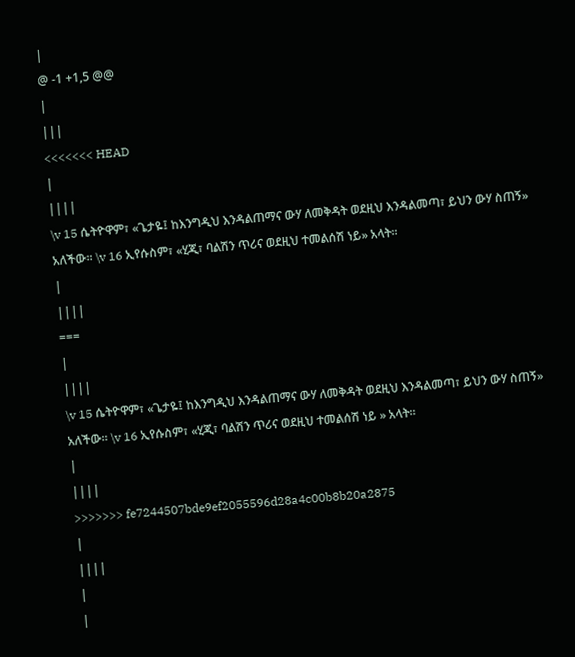|
@ -1 +1,5 @@
|
|||
<<<<<<< HEAD
|
||||
\v 15 ሴትዮዋም፣ «ጌታዬ፤ ከእንግዲህ እንዳልጠማና ውሃ ለመቅዳት ወደዚህ እንዳልመጣ፣ ይህን ውሃ ስጠኝ» አለችው። \v 16 ኢየሱስም፣ «ሂጂ፣ ባልሽን ጥሪና ወደዚህ ተመልሰሽ ነይ» አላት።
|
||||
===
|
||||
\v 15 ሴትዮዋም፣ «ጌታዬ፤ ከእንግዲህ እንዳልጠማና ውሃ ለመቅዳት ወደዚህ እንዳልመጣ፣ ይህን ውሃ ስጠኝ» አለችው። \v 16 ኢየሱስም፣ «ሂጂ፣ ባልሽን ጥሪና ወደዚህ ተመልሰሽ ነይ » አላት።
|
||||
>>>>>>> fe7244507bde9ef2055596d28a4c00b8b20a2875
|
||||
|
|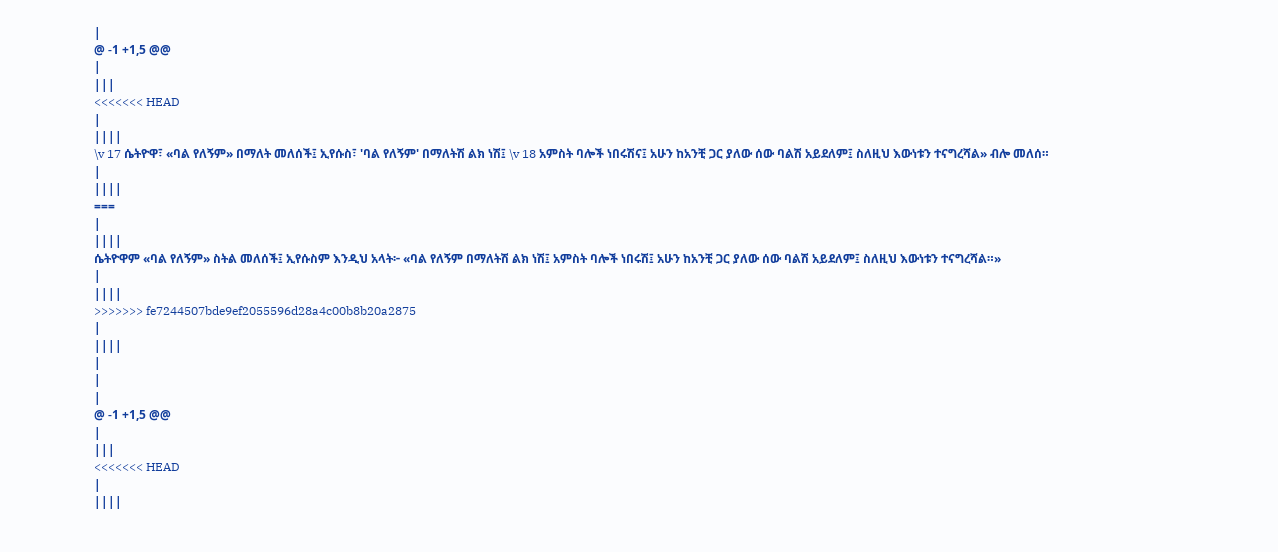|
@ -1 +1,5 @@
|
|||
<<<<<<< HEAD
|
||||
\v 17 ሴትዮዋ፣ «ባል የለኝም» በማለት መለሰች፤ ኢየሱስ፣ 'ባል የለኝም' በማለትሽ ልክ ነሽ፤ \v 18 አምስት ባሎች ነበሩሽና፤ አሁን ከአንቺ ጋር ያለው ሰው ባልሽ አይደለም፤ ስለዚህ እውነቱን ተናግረሻል» ብሎ መለሰ።
|
||||
===
|
||||
ሴትዮዋም «ባል የለኝም» ስትል መለሰች፤ ኢየሱስም እንዲህ አላት፦ «ባል የለኝም በማለትሽ ልክ ነሽ፤ አምስት ባሎች ነበሩሽ፤ አሁን ከአንቺ ጋር ያለው ሰው ባልሽ አይደለም፤ ስለዚህ እውነቱን ተናግረሻል።»
|
||||
>>>>>>> fe7244507bde9ef2055596d28a4c00b8b20a2875
|
||||
|
|
|
@ -1 +1,5 @@
|
|||
<<<<<<< HEAD
|
||||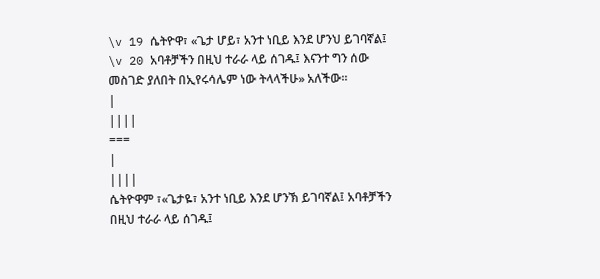\v 19 ሴትዮዋ፣ «ጌታ ሆይ፣ አንተ ነቢይ እንደ ሆንህ ይገባኛል፤ \v 20 አባቶቻችን በዚህ ተራራ ላይ ሰገዱ፤ እናንተ ግን ሰው መስገድ ያለበት በኢየሩሳሌም ነው ትላላችሁ» አለችው።
|
||||
===
|
||||
ሴትዮዋም ፣«ጌታዬ፣ አንተ ነቢይ እንደ ሆንኽ ይገባኛል፤ አባቶቻችን በዚህ ተራራ ላይ ሰገዱ፤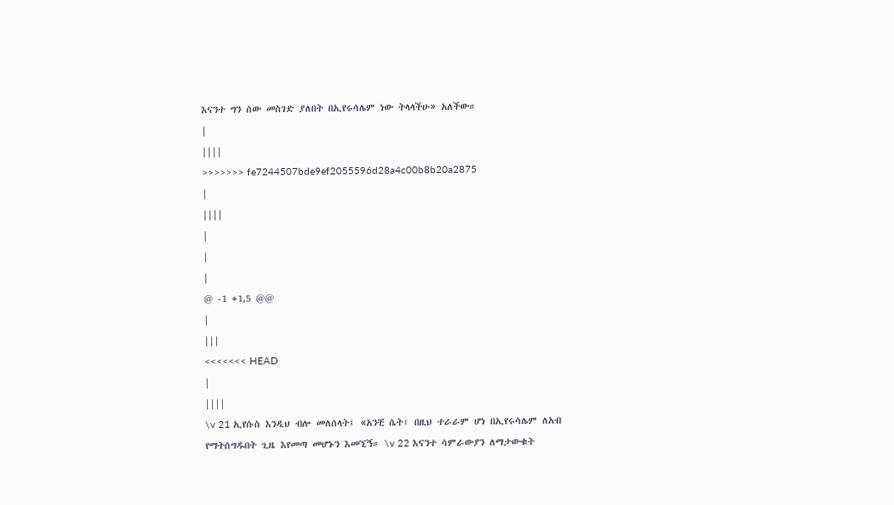እናንተ ግን ሰው መስገድ ያለበት በኢየሩሳሌም ነው ትላላችሁ» አለችው።
|
||||
>>>>>>> fe7244507bde9ef2055596d28a4c00b8b20a2875
|
||||
|
|
|
@ -1 +1,5 @@
|
|||
<<<<<<< HEAD
|
||||
\v 21 ኢየሱስ እንዲህ ብሎ መለሰላት፤ «አንቺ ሴት፣ በዚህ ተራራም ሆነ በኢየሩሳሌም ለአብ የማትሰግዱበት ጊዜ እየመጣ መሆኑን እመኚኝ። \v 22 እናንተ ሳምራውያን ለማታውቁት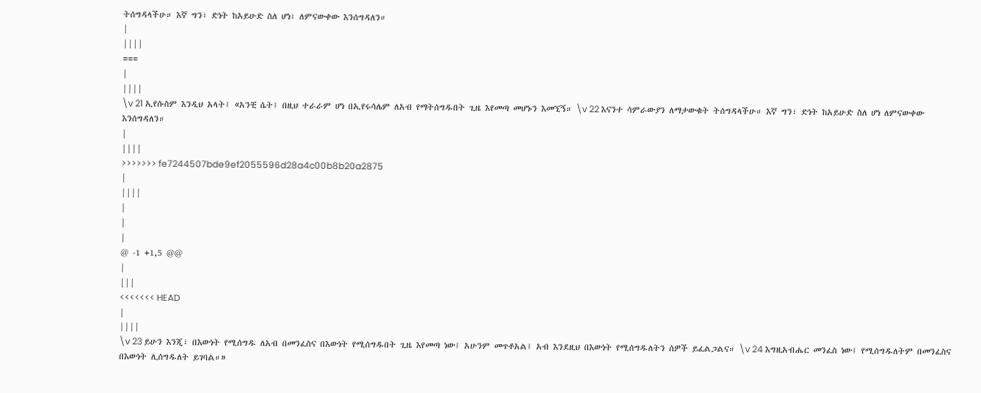ትሰግዳላችሁ። እኛ ግን፣ ድነት ከአይሁድ ስለ ሆነ፣ ለምናውቀው እንሰግዳለን።
|
||||
===
|
||||
\v 21 ኢየሱስም እንዲህ አላት፤ «አንቺ ሴት፤ በዚህ ተራራም ሆነ በኢየሩሳሌም ለአብ የማትሰግዱበት ጊዜ እየመጣ መሆኑን እመኚኝ። \v 22 እናንተ ሳምራውያን ለማታውቁት ትሰግዳላችሁ። እኛ ግን፣ ድነት ከአይሁድ ስለ ሆነ ለምናውቀው እንሰግዳለን።
|
||||
>>>>>>> fe7244507bde9ef2055596d28a4c00b8b20a2875
|
||||
|
|
|
@ -1 +1,5 @@
|
|||
<<<<<<< HEAD
|
||||
\v 23 ይሁን እንጂ፣ በእውነት የሚሰግዱ ለአብ በመንፈስና በእውነት የሚሰግዱበት ጊዜ እየመጣ ነው፤ አሁንም መጥቶአል፤ አብ እንደዚህ በእውነት የሚሰግዱለትን ሰዎች ይፈልጋልና። \v 24 እግዚአብሔር መንፈስ ነው፤ የሚሰግዱለትም በመንፈስና በእውነት ሊሰግዱለት ይገባል።»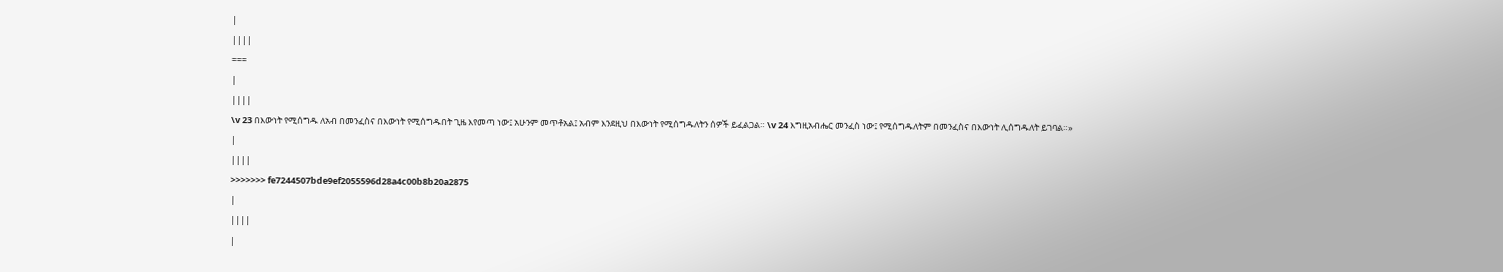|
||||
===
|
||||
\v 23 በእውነት የሚሰግዱ ለአብ በመንፈስና በእውነት የሚሰግዱበት ጊዜ እየመጣ ነው፤ አሁንም መጥቶአል፤ አብም እንደዚህ በእውነት የሚሰግዱለትን ሰዎች ይፈልጋል። \v 24 እግዚአብሔር መንፈስ ነው፤ የሚሰግዱለትም በመንፈስና በእውነት ሊሰግዱለት ይገባል።»
|
||||
>>>>>>> fe7244507bde9ef2055596d28a4c00b8b20a2875
|
||||
|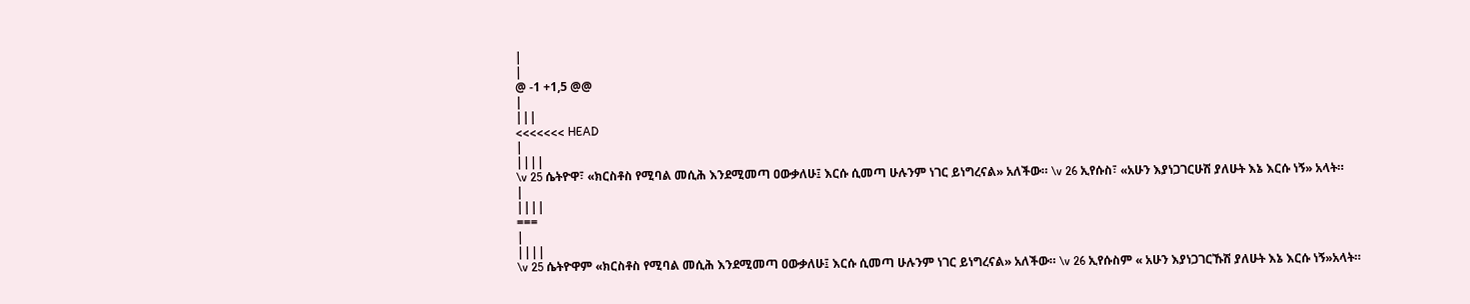|
|
@ -1 +1,5 @@
|
|||
<<<<<<< HEAD
|
||||
\v 25 ሴትዮዋ፣ «ክርስቶስ የሚባል መሲሕ እንደሚመጣ ዐውቃለሁ፤ እርሱ ሲመጣ ሁሉንም ነገር ይነግረናል» አለችው። \v 26 ኢየሱስ፣ «አሁን እያነጋገርሁሽ ያለሁት እኔ እርሱ ነኝ» አላት።
|
||||
===
|
||||
\v 25 ሴትዮዋም «ክርስቶስ የሚባል መሲሕ እንደሚመጣ ዐውቃለሁ፤ እርሱ ሲመጣ ሁሉንም ነገር ይነግረናል» አለችው። \v 26 ኢየሱስም « አሁን እያነጋገርኹሽ ያለሁት እኔ እርሱ ነኝ»አላት።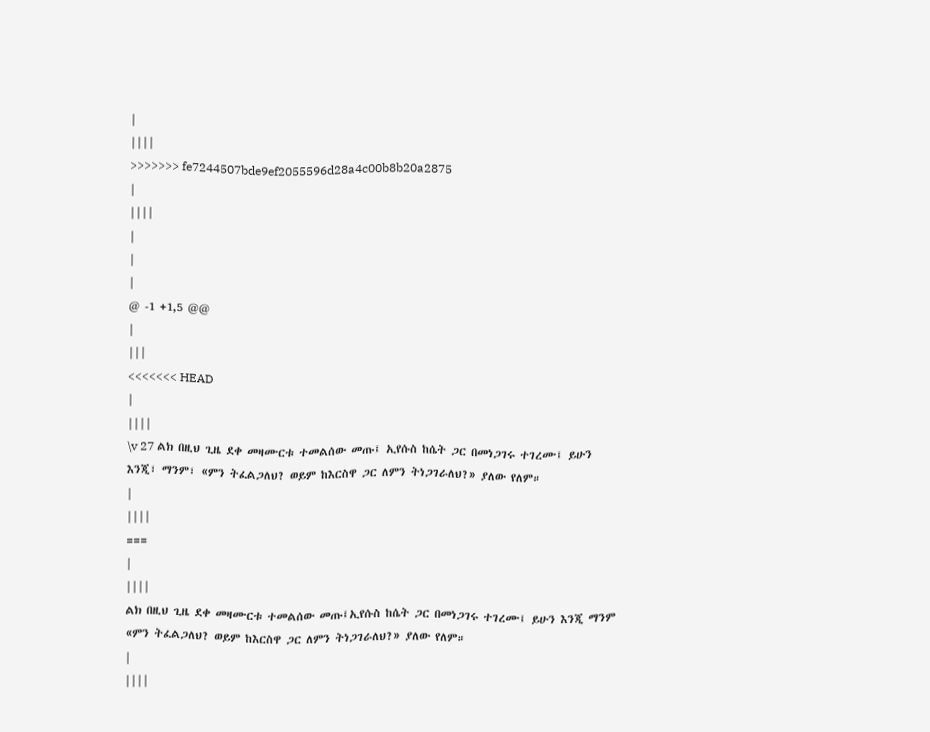|
||||
>>>>>>> fe7244507bde9ef2055596d28a4c00b8b20a2875
|
||||
|
|
|
@ -1 +1,5 @@
|
|||
<<<<<<< HEAD
|
||||
\v 27 ልክ በዚህ ጊዜ ደቀ መዛሙርቱ ተመልሰው መጡ፤ ኢየሱስ ከሴት ጋር በመነጋገሩ ተገረሙ፤ ይሁን እንጂ፣ ማንም፣ «ምን ትፈልጋለህ? ወይም ከእርስዋ ጋር ለምን ትነጋገራለህ?» ያለው የለም።
|
||||
===
|
||||
ልክ በዚህ ጊዜ ደቀ መዛሙርቱ ተመልሰው መጡ፤ኢየሱስ ከሴት ጋር በመነጋገሩ ተገረሙ፤ ይሁን እንጂ ማንም «ምን ትፈልጋለህ? ወይም ከእርስዋ ጋር ለምን ትነጋገራለህ?» ያለው የለም።
|
||||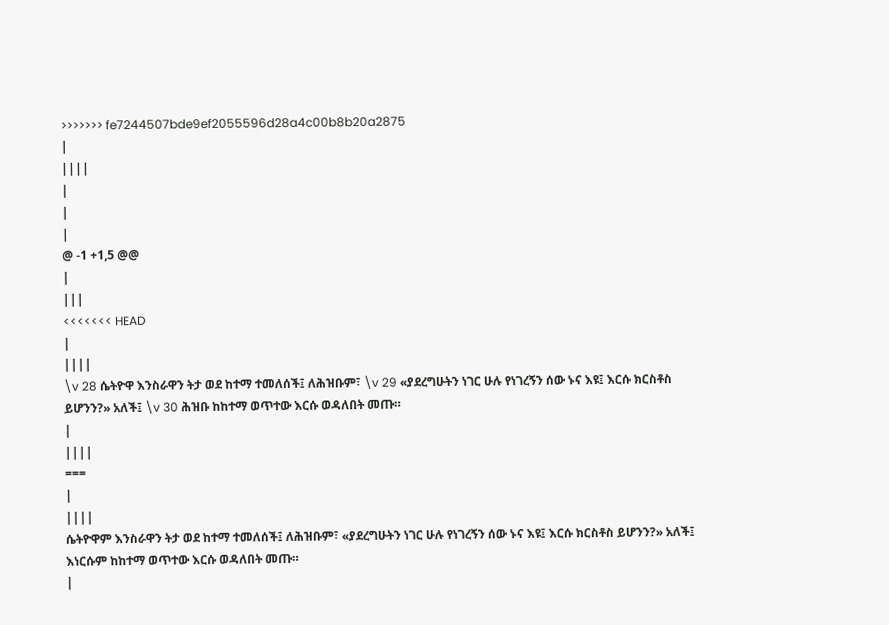>>>>>>> fe7244507bde9ef2055596d28a4c00b8b20a2875
|
||||
|
|
|
@ -1 +1,5 @@
|
|||
<<<<<<< HEAD
|
||||
\v 28 ሴትዮዋ እንስራዋን ትታ ወደ ከተማ ተመለሰች፤ ለሕዝቡም፣ \v 29 «ያደረግሁትን ነገር ሁሉ የነገረኝን ሰው ኑና እዩ፤ እርሱ ክርስቶስ ይሆንን?» አለች፤ \v 30 ሕዝቡ ከከተማ ወጥተው እርሱ ወዳለበት መጡ።
|
||||
===
|
||||
ሴትዮዋም እንስራዋን ትታ ወደ ከተማ ተመለሰች፤ ለሕዝቡም፣ «ያደረግሁትን ነገር ሁሉ የነገረኝን ሰው ኑና እዩ፤ እርሱ ክርስቶስ ይሆንን?» አለች፤ እነርሱም ከከተማ ወጥተው እርሱ ወዳለበት መጡ።
|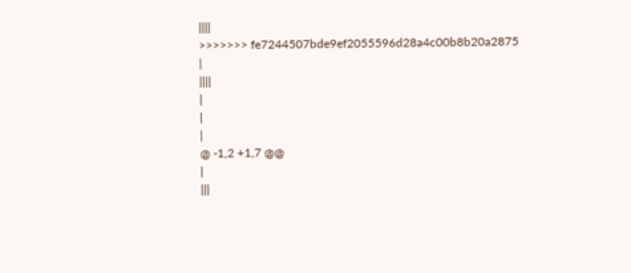||||
>>>>>>> fe7244507bde9ef2055596d28a4c00b8b20a2875
|
||||
|
|
|
@ -1,2 +1,7 @@
|
|||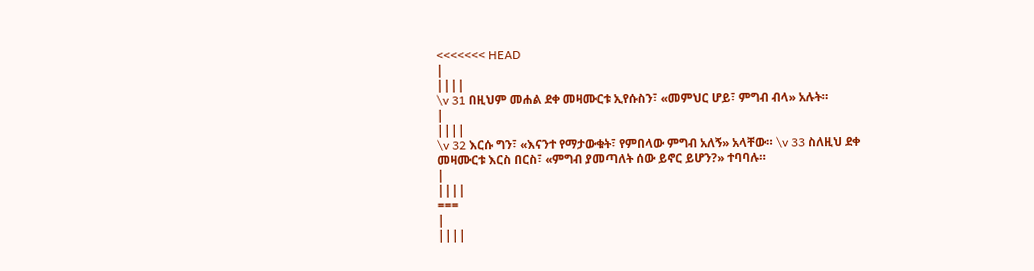<<<<<<< HEAD
|
||||
\v 31 በዚህም መሐል ደቀ መዛሙርቱ ኢየሱስን፣ «መምህር ሆይ፣ ምግብ ብላ» አሉት።
|
||||
\v 32 እርሱ ግን፣ «እናንተ የማታውቁት፣ የምበላው ምግብ አለኝ» አላቸው። \v 33 ስለዚህ ደቀ መዛሙርቱ እርስ በርስ፣ «ምግብ ያመጣለት ሰው ይኖር ይሆን?» ተባባሉ።
|
||||
===
|
||||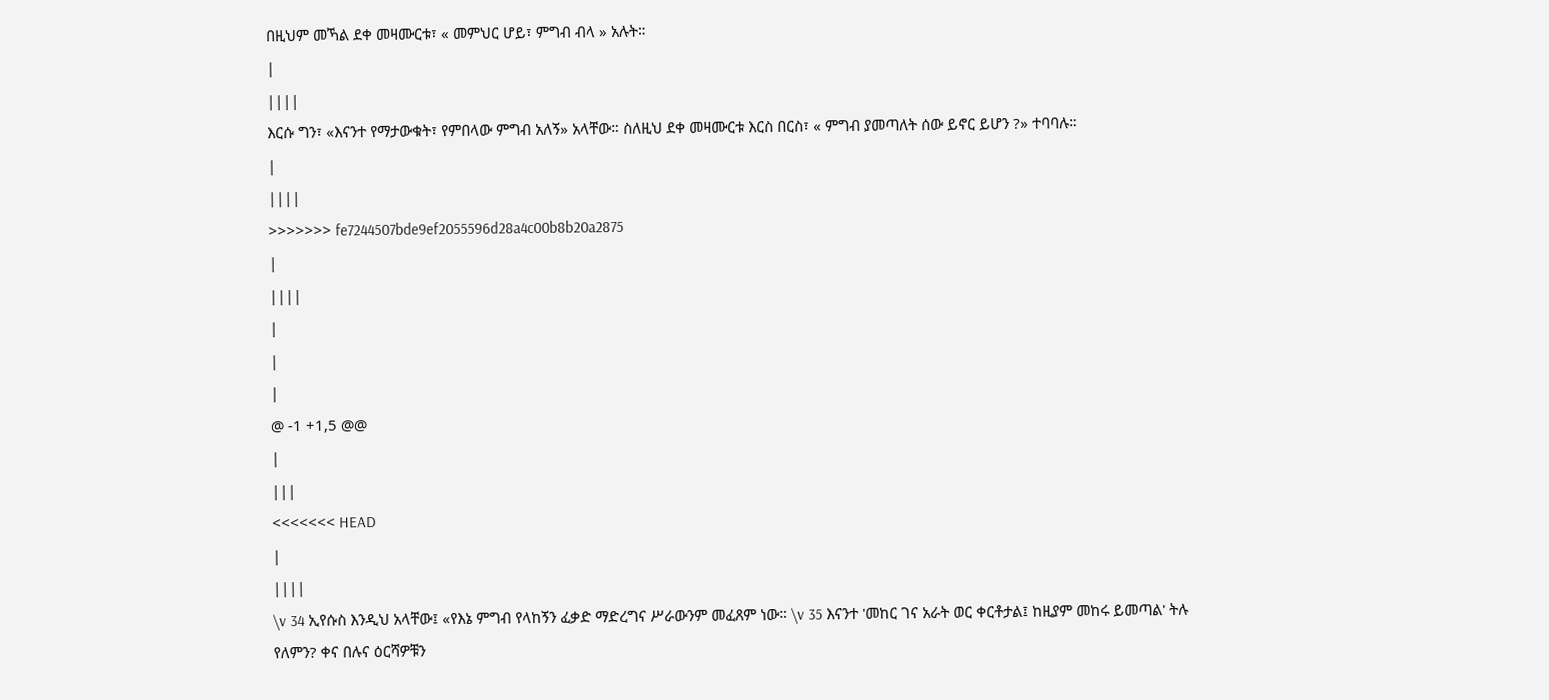በዚህም መኻል ደቀ መዛሙርቱ፣ « መምህር ሆይ፣ ምግብ ብላ » አሉት።
|
||||
እርሱ ግን፣ «እናንተ የማታውቁት፣ የምበላው ምግብ አለኝ» አላቸው። ስለዚህ ደቀ መዛሙርቱ እርስ በርስ፣ « ምግብ ያመጣለት ሰው ይኖር ይሆን ?» ተባባሉ።
|
||||
>>>>>>> fe7244507bde9ef2055596d28a4c00b8b20a2875
|
||||
|
|
|
@ -1 +1,5 @@
|
|||
<<<<<<< HEAD
|
||||
\v 34 ኢየሱስ እንዲህ አላቸው፤ «የእኔ ምግብ የላከኝን ፈቃድ ማድረግና ሥራውንም መፈጸም ነው። \v 35 እናንተ 'መከር ገና አራት ወር ቀርቶታል፤ ከዚያም መከሩ ይመጣል' ትሉ የለምን? ቀና በሉና ዕርሻዎቹን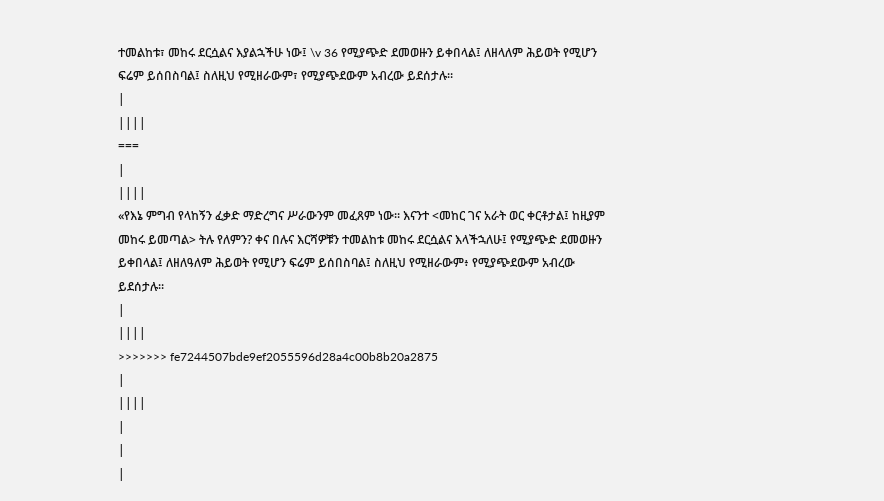ተመልከቱ፣ መከሩ ደርሷልና እያልኋችሁ ነው፤ \v 36 የሚያጭድ ደመወዙን ይቀበላል፤ ለዘላለም ሕይወት የሚሆን ፍሬም ይሰበስባል፤ ስለዚህ የሚዘራውም፣ የሚያጭደውም አብረው ይደሰታሉ።
|
||||
===
|
||||
«የእኔ ምግብ የላከኝን ፈቃድ ማድረግና ሥራውንም መፈጸም ነው። እናንተ <መከር ገና አራት ወር ቀርቶታል፤ ከዚያም መከሩ ይመጣል> ትሉ የለምን? ቀና በሉና እርሻዎቹን ተመልከቱ መከሩ ደርሷልና እላችኋለሁ፤ የሚያጭድ ደመወዙን ይቀበላል፤ ለዘለዓለም ሕይወት የሚሆን ፍሬም ይሰበስባል፤ ስለዚህ የሚዘራውም፥ የሚያጭደውም አብረው ይደሰታሉ።
|
||||
>>>>>>> fe7244507bde9ef2055596d28a4c00b8b20a2875
|
||||
|
|
|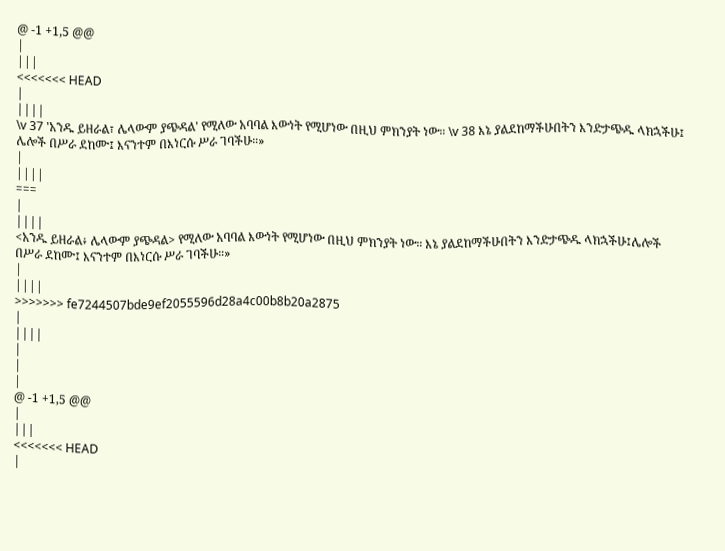@ -1 +1,5 @@
|
|||
<<<<<<< HEAD
|
||||
\v 37 'አንዱ ይዘራል፣ ሌላውም ያጭዳል' የሚለው አባባል እውነት የሚሆነው በዚህ ምክንያት ነው። \v 38 እኔ ያልደከማችሁበትን እንድታጭዱ ላክኋችሁ፤ ሌሎች በሥራ ደከሙ፤ እናንተም በእነርሱ ሥራ ገባችሁ።»
|
||||
===
|
||||
<አንዱ ይዘራል፥ ሌላውም ያጭዳል> የሚለው አባባል እውነት የሚሆነው በዚህ ምክንያት ነው። እኔ ያልደከማችሁበትን እንድታጭዱ ላክኋችሁ፤ሌሎች በሥራ ደከሙ፤ እናንተም በእነርሱ ሥራ ገባችሁ።»
|
||||
>>>>>>> fe7244507bde9ef2055596d28a4c00b8b20a2875
|
||||
|
|
|
@ -1 +1,5 @@
|
|||
<<<<<<< HEAD
|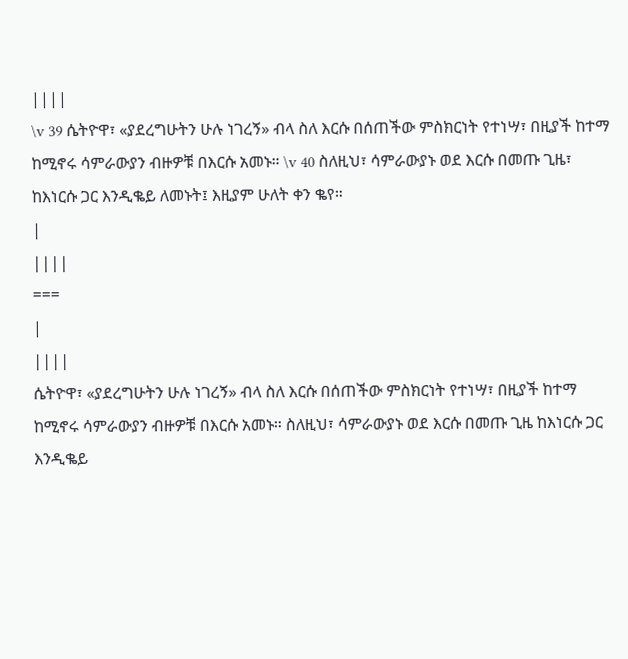||||
\v 39 ሴትዮዋ፣ «ያደረግሁትን ሁሉ ነገረኝ» ብላ ስለ እርሱ በሰጠችው ምስክርነት የተነሣ፣ በዚያች ከተማ ከሚኖሩ ሳምራውያን ብዙዎቹ በእርሱ አመኑ። \v 40 ስለዚህ፣ ሳምራውያኑ ወደ እርሱ በመጡ ጊዜ፣ ከእነርሱ ጋር እንዲቈይ ለመኑት፤ እዚያም ሁለት ቀን ቈየ።
|
||||
===
|
||||
ሴትዮዋ፣ «ያደረግሁትን ሁሉ ነገረኝ» ብላ ስለ እርሱ በሰጠችው ምስክርነት የተነሣ፣ በዚያች ከተማ ከሚኖሩ ሳምራውያን ብዙዎቹ በእርሱ አመኑ። ስለዚህ፣ ሳምራውያኑ ወደ እርሱ በመጡ ጊዜ ከእነርሱ ጋር እንዲቈይ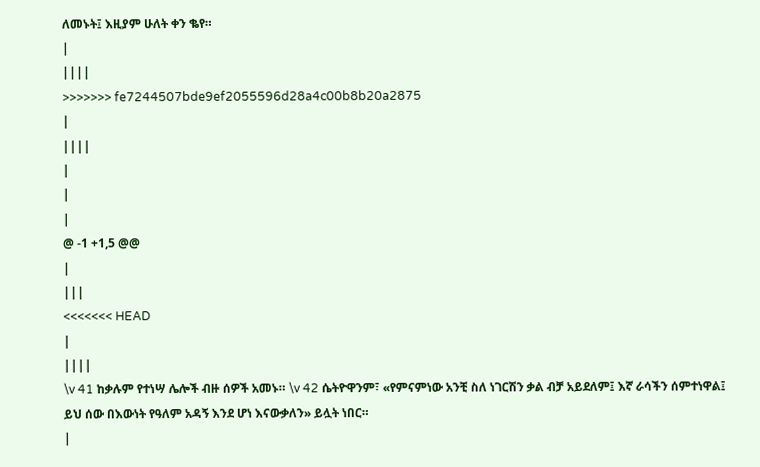ለመኑት፤ እዚያም ሁለት ቀን ቈየ።
|
||||
>>>>>>> fe7244507bde9ef2055596d28a4c00b8b20a2875
|
||||
|
|
|
@ -1 +1,5 @@
|
|||
<<<<<<< HEAD
|
||||
\v 41 ከቃሉም የተነሣ ሌሎች ብዙ ሰዎች አመኑ። \v 42 ሴትዮዋንም፣ «የምናምነው አንቺ ስለ ነገርሽን ቃል ብቻ አይደለም፤ እኛ ራሳችን ሰምተነዋል፤ ይህ ሰው በእውነት የዓለም አዳኝ እንደ ሆነ እናውቃለን» ይሏት ነበር።
|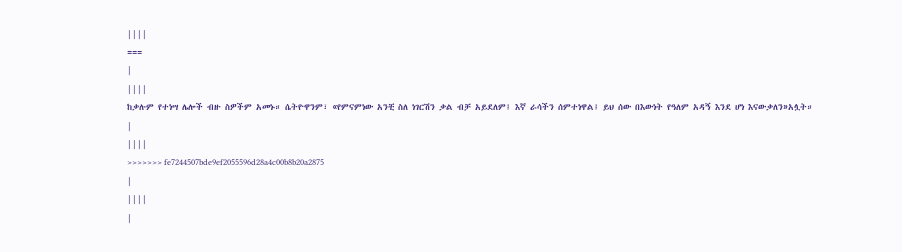||||
===
|
||||
ከቃሉም የተነሣ ሌሎች ብዙ ስዎችም አመኑ። ሴትዮዋንም፣ «የምናምነው አንቺ ስለ ነገርሽን ቃል ብቻ አይደለም፤ እኛ ራሳችን ሰምተነዋል፤ ይህ ሰው በእውነት የዓለም አዳኝ እንደ ሆነ እናውቃለን»አሏት።
|
||||
>>>>>>> fe7244507bde9ef2055596d28a4c00b8b20a2875
|
||||
|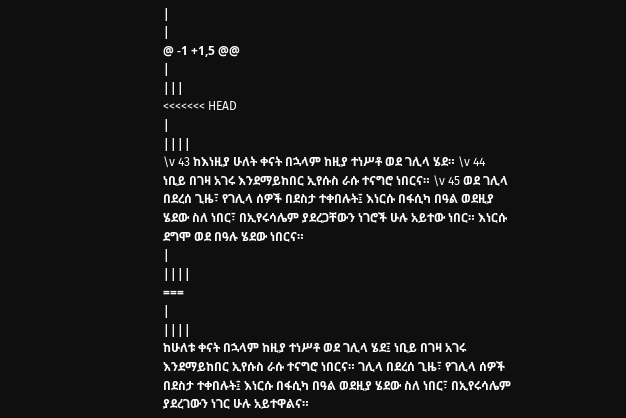|
|
@ -1 +1,5 @@
|
|||
<<<<<<< HEAD
|
||||
\v 43 ከእነዚያ ሁለት ቀናት በኋላም ከዚያ ተነሥቶ ወደ ገሊላ ሄደ። \v 44 ነቢይ በገዛ አገሩ እንደማይከበር ኢየሱስ ራሱ ተናግሮ ነበርና። \v 45 ወደ ገሊላ በደረሰ ጊዜ፣ የገሊላ ሰዎች በደስታ ተቀበሉት፤ እነርሱ በፋሲካ በዓል ወደዚያ ሄደው ስለ ነበር፣ በኢየሩሳሌም ያደረጋቸውን ነገሮች ሁሉ አይተው ነበር። እነርሱ ደግሞ ወደ በዓሉ ሄደው ነበርና።
|
||||
===
|
||||
ከሁለቱ ቀናት በኋላም ከዚያ ተነሥቶ ወደ ገሊላ ሄደ፤ ነቢይ በገዛ አገሩ እንደማይከበር ኢየሱስ ራሱ ተናግሮ ነበርና። ገሊላ በደረሰ ጊዜ፣ የገሊላ ሰዎች በደስታ ተቀበሉት፤ እነርሱ በፋሲካ በዓል ወደዚያ ሄደው ስለ ነበር፣ በኢየሩሳሌም ያደረገውን ነገር ሁሉ አይተዋልና።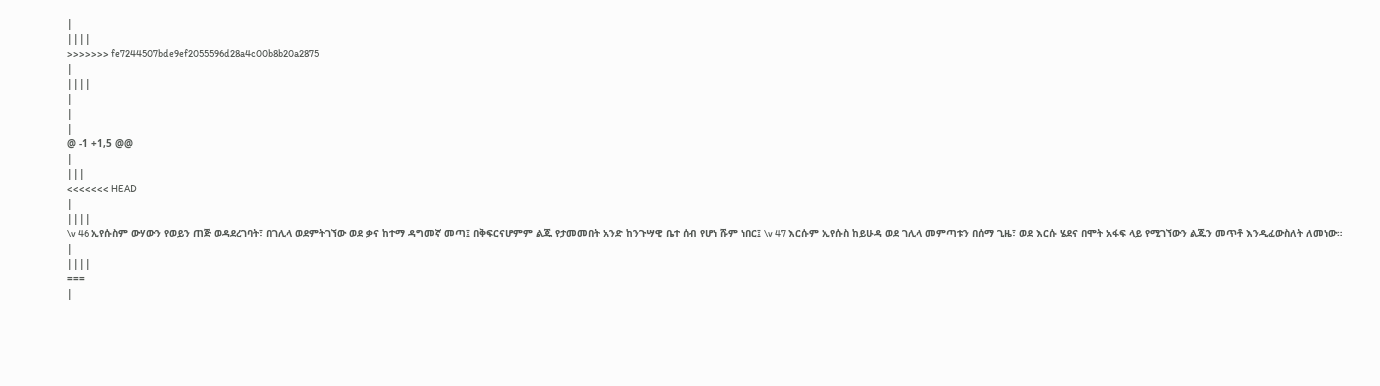|
||||
>>>>>>> fe7244507bde9ef2055596d28a4c00b8b20a2875
|
||||
|
|
|
@ -1 +1,5 @@
|
|||
<<<<<<< HEAD
|
||||
\v 46 ኢየሱስም ውሃውን የወይን ጠጅ ወዳደረገባት፣ በገሊላ ወደምትገኘው ወደ ቃና ከተማ ዳግመኛ መጣ፤ በቅፍርናሆምም ልጁ የታመመበት አንድ ከንጉሣዊ ቤተ ሰብ የሆነ ሹም ነበር፤ \v 47 እርሱም ኢየሱስ ከይሁዳ ወደ ገሊላ መምጣቱን በሰማ ጊዜ፣ ወደ እርሱ ሄደና በሞት አፋፍ ላይ የሚገኘውን ልጁን መጥቶ እንዲፈውስለት ለመነው።
|
||||
===
|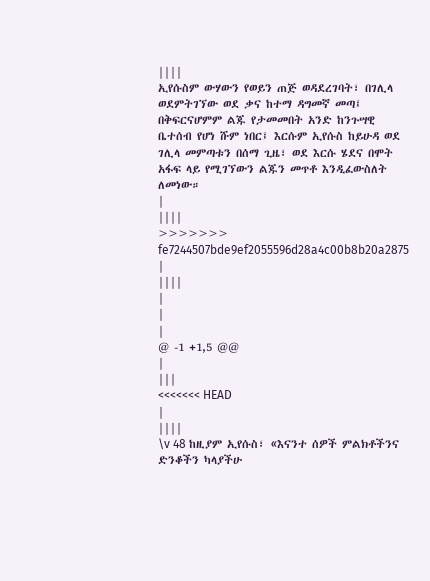||||
ኢየሱስም ውሃውን የወይን ጠጅ ወዳደረገባት፣ በገሊላ ወደምትገኘው ወደ ቃና ከተማ ዳግመኛ መጣ፤ በቅፍርናሆምም ልጁ የታመመበት አንድ ከንጉሣዊ ቤተሰብ የሆነ ሹም ነበር፤ እርሱም ኢየሱስ ከይሁዳ ወደ ገሊላ መምጣቱን በሰማ ጊዜ፣ ወደ እርሱ ሄደና በሞት አፋፍ ላይ የሚገኘውን ልጁን መጥቶ እንዲፈውስለት ለመነው።
|
||||
>>>>>>> fe7244507bde9ef2055596d28a4c00b8b20a2875
|
||||
|
|
|
@ -1 +1,5 @@
|
|||
<<<<<<< HEAD
|
||||
\v 48 ከዚያም ኢየሱስ፣ «እናንተ ሰዎች ምልክቶችንና ድንቆችን ካላያችሁ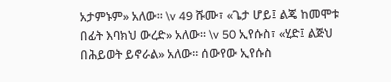አታምኑም» አለው። \v 49 ሹሙ፣ «ጌታ ሆይ፤ ልጄ ከመሞቱ በፊት እባክህ ውረድ» አለው። \v 50 ኢየሱስ፣ «ሂድ፤ ልጅህ በሕይወት ይኖራል» አለው። ሰውየው ኢየሱስ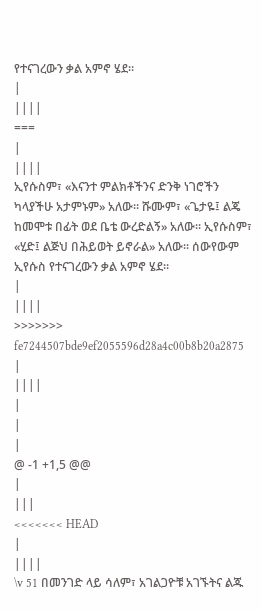የተናገረውን ቃል አምኖ ሄደ።
|
||||
===
|
||||
ኢየሱስም፣ «እናንተ ምልክቶችንና ድንቅ ነገሮችን ካላያችሁ አታምኑም» አለው። ሹሙም፣ «ጌታዬ፤ ልጄ ከመሞቱ በፊት ወደ ቤቴ ውረድልኝ» አለው። ኢየሱስም፣ «ሂድ፤ ልጅህ በሕይወት ይኖራል» አለው። ሰውየውም ኢየሱስ የተናገረውን ቃል አምኖ ሄደ።
|
||||
>>>>>>> fe7244507bde9ef2055596d28a4c00b8b20a2875
|
||||
|
|
|
@ -1 +1,5 @@
|
|||
<<<<<<< HEAD
|
||||
\v 51 በመንገድ ላይ ሳለም፣ አገልጋዮቹ አገኙትና ልጁ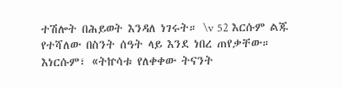ተሽሎት በሕይወት እንዳለ ነገሩት። \v 52 እርሱም ልጁ የተሻለው በስንት ሰዓት ላይ እንደ ነበረ ጠየቃቸው። እነርሱም፣ «ትኵሳቱ የለቀቀው ትናንት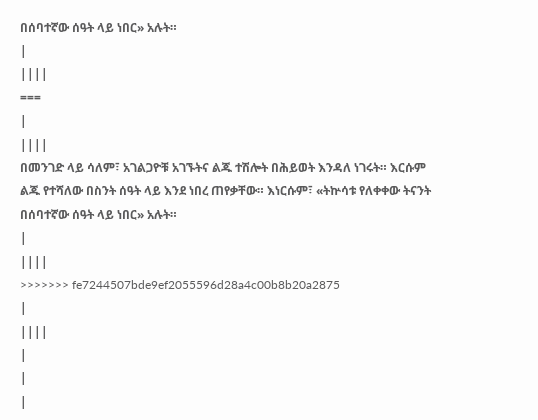በሰባተኛው ሰዓት ላይ ነበር» አሉት።
|
||||
===
|
||||
በመንገድ ላይ ሳለም፣ አገልጋዮቹ አገኙትና ልጁ ተሽሎት በሕይወት እንዳለ ነገሩት። እርሱም ልጁ የተሻለው በስንት ሰዓት ላይ እንደ ነበረ ጠየቃቸው። እነርሱም፣ «ትኵሳቱ የለቀቀው ትናንት በሰባተኛው ሰዓት ላይ ነበር» አሉት።
|
||||
>>>>>>> fe7244507bde9ef2055596d28a4c00b8b20a2875
|
||||
|
|
|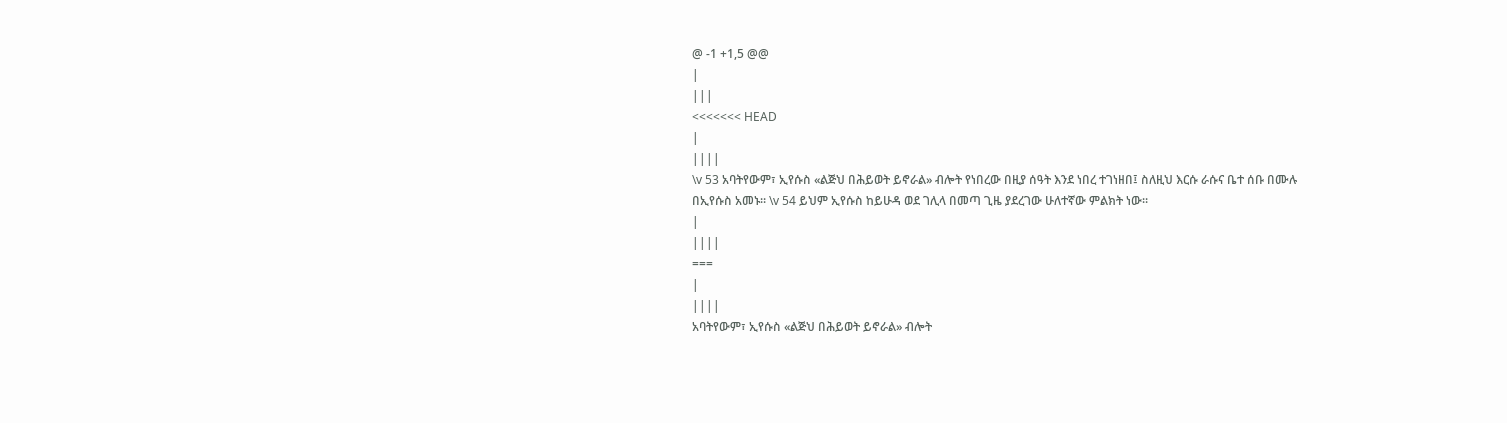@ -1 +1,5 @@
|
|||
<<<<<<< HEAD
|
||||
\v 53 አባትየውም፣ ኢየሱስ «ልጅህ በሕይወት ይኖራል» ብሎት የነበረው በዚያ ሰዓት እንደ ነበረ ተገነዘበ፤ ስለዚህ እርሱ ራሱና ቤተ ሰቡ በሙሉ በኢየሱስ አመኑ። \v 54 ይህም ኢየሱስ ከይሁዳ ወደ ገሊላ በመጣ ጊዜ ያደረገው ሁለተኛው ምልክት ነው።
|
||||
===
|
||||
አባትየውም፣ ኢየሱስ «ልጅህ በሕይወት ይኖራል» ብሎት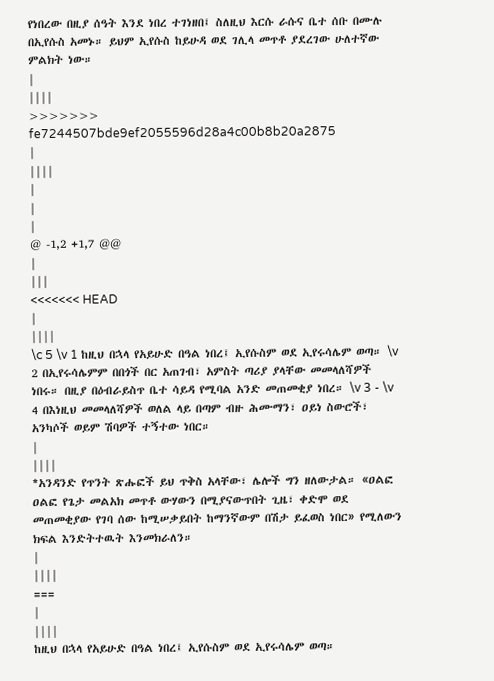የነበረው በዚያ ሰዓት እንደ ነበረ ተገነዘበ፤ ስለዚህ እርሱ ራሱና ቤተ ሰቡ በሙሉ በኢየሱስ አመኑ። ይህም ኢየሱስ ከይሁዳ ወደ ገሊላ መጥቶ ያደረገው ሁለተኛው ምልክት ነው።
|
||||
>>>>>>> fe7244507bde9ef2055596d28a4c00b8b20a2875
|
||||
|
|
|
@ -1,2 +1,7 @@
|
|||
<<<<<<< HEAD
|
||||
\c 5 \v 1 ከዚህ በኋላ የአይሁድ በዓል ነበረ፤ ኢየሱስም ወደ ኢየሩሳሌም ወጣ። \v 2 በኢየሩሳሌምም በበጎች በር አጠገብ፣ አምስት ጣሪያ ያላቸው መመላለሻዎች ነበሩ። በዚያ በዕብራይስጥ ቤተ ሳይዳ የሚባል አንድ መጠመቂያ ነበረ። \v 3 - \v 4 በእነዚህ መመላለሻዎች ወለል ላይ በጣም ብዙ ሕሙማን፣ ዐይነ ስውሮች፣ አንካሶች ወይም ሽባዎች ተኝተው ነበር።
|
||||
*አንዳንድ የጥንት ጽሑፎች ይህ ጥቅስ አላቸው፣ ሌሎች ግን ዘለውታል። «ዐልፎ ዐልፎ የጌታ መልአክ መጥቶ ውሃውን በሚያናውጥበት ጊዜ፣ ቀድሞ ወደ መጠመቂያው የገባ ሰው ከሚሠቃይበት ከማንኛውም በሽታ ይፈወስ ነበር» የሚለውን ክፍል እንድትተዉት እንመክራለን።
|
||||
===
|
||||
ከዚህ በኋላ የአይሁድ በዓል ነበረ፤ ኢየሱስም ወደ ኢየሩሳሌም ወጣ።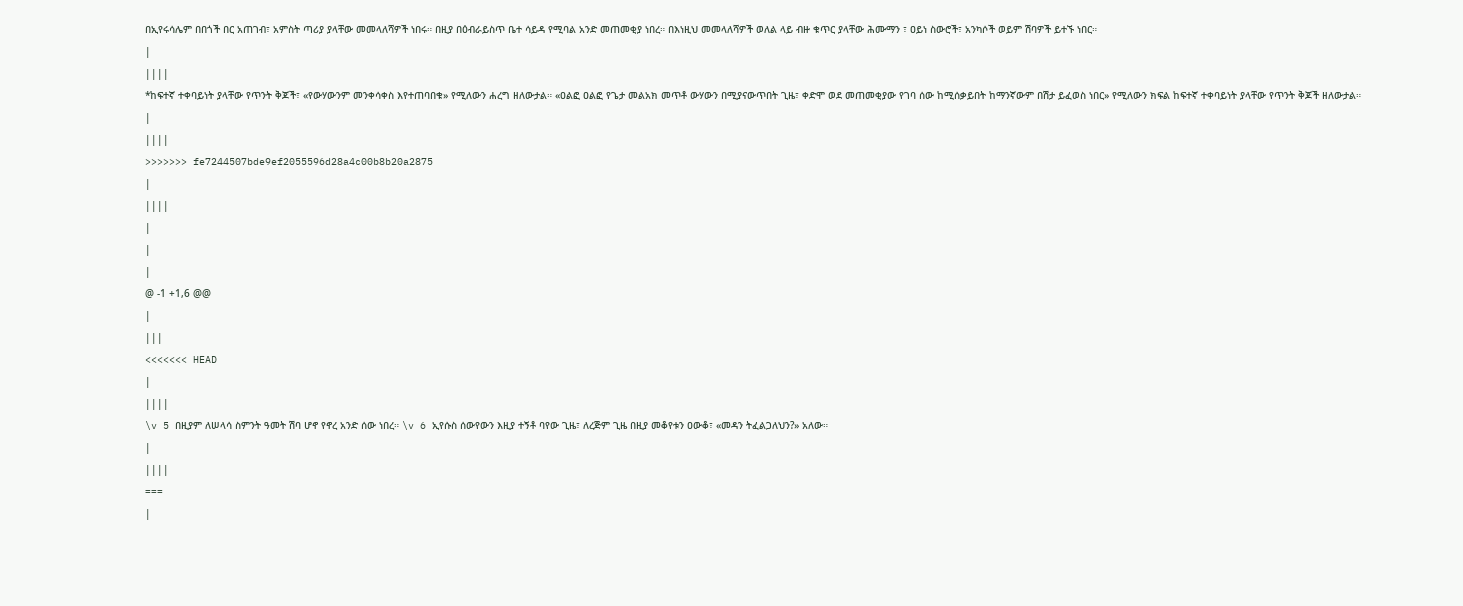በኢየሩሳሌም በበጎች በር አጠገብ፣ አምስት ጣሪያ ያላቸው መመላለሻዎች ነበሩ። በዚያ በዕብራይስጥ ቤተ ሳይዳ የሚባል አንድ መጠመቂያ ነበረ። በእነዚህ መመላለሻዎች ወለል ላይ ብዙ ቁጥር ያላቸው ሕሙማን ፣ ዐይነ ስውሮች፣ አንካሶች ወይም ሽባዎች ይተኙ ነበር።
|
||||
*ከፍተኛ ተቀባይነት ያላቸው የጥንት ቅጆች፣ «የውሃውንም መንቀሳቀስ እየተጠባበቁ» የሚለውን ሐረግ ዘለውታል። «ዐልፎ ዐልፎ የጌታ መልአክ መጥቶ ውሃውን በሚያናውጥበት ጊዜ፣ ቀድሞ ወደ መጠመቂያው የገባ ሰው ከሚሰቃይበት ከማንኛውም በሽታ ይፈወስ ነበር» የሚለውን ክፍል ከፍተኛ ተቀባይነት ያላቸው የጥንት ቅጆች ዘለውታል።
|
||||
>>>>>>> fe7244507bde9ef2055596d28a4c00b8b20a2875
|
||||
|
|
|
@ -1 +1,6 @@
|
|||
<<<<<<< HEAD
|
||||
\v 5 በዚያም ለሠላሳ ስምንት ዓመት ሽባ ሆኖ የኖረ አንድ ሰው ነበረ። \v 6 ኢየሱስ ሰውየውን እዚያ ተኝቶ ባየው ጊዜ፣ ለረጅም ጊዜ በዚያ መቆየቱን ዐውቆ፣ «መዳን ትፈልጋለህን?» አለው።
|
||||
===
|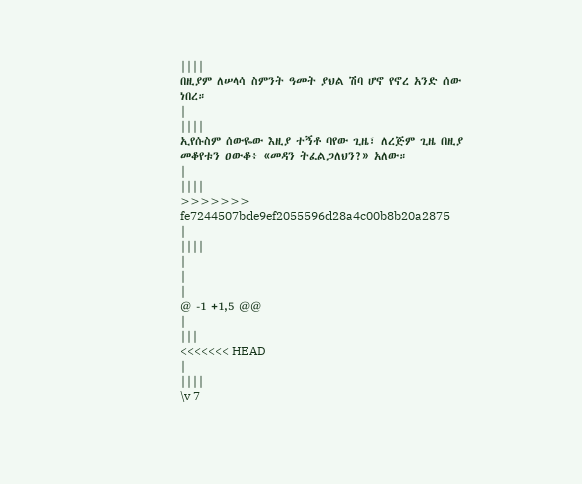||||
በዚያም ለሠላሳ ስምንት ዓመት ያህል ሽባ ሆኖ የኖረ አንድ ሰው ነበረ።
|
||||
ኢየሱስም ሰውዬው እዚያ ተኝቶ ባየው ጊዜ፣ ለረጅም ጊዜ በዚያ መቆየቱን ዐውቆ፥ «መዳን ትፈልጋለህን?» አለው።
|
||||
>>>>>>> fe7244507bde9ef2055596d28a4c00b8b20a2875
|
||||
|
|
|
@ -1 +1,5 @@
|
|||
<<<<<<< HEAD
|
||||
\v 7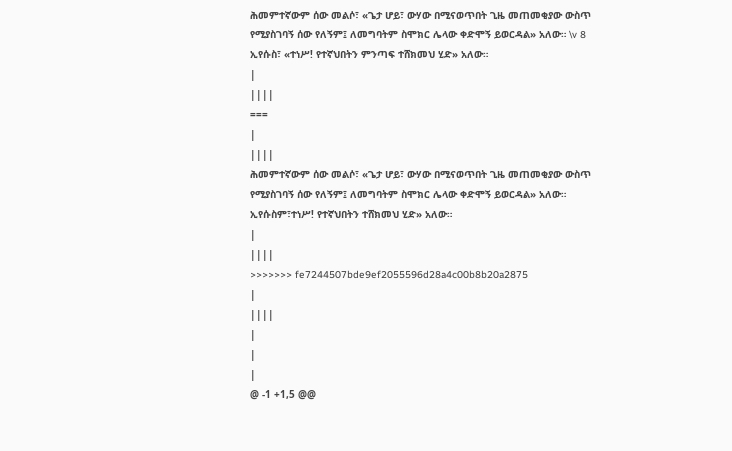ሕመምተኛውም ሰው መልሶ፣ «ጌታ ሆይ፣ ውሃው በሚናወጥበት ጊዜ መጠመቂያው ውስጥ የሚያስገባኝ ሰው የለኝም፤ ለመግባትም ስሞክር ሌላው ቀድሞኝ ይወርዳል» አለው። \v 8 ኢየሱስ፣ «ተነሥ! የተኛህበትን ምንጣፍ ተሸክመህ ሂድ» አለው።
|
||||
===
|
||||
ሕመምተኛውም ሰው መልሶ፣ «ጌታ ሆይ፣ ውሃው በሚናወጥበት ጊዜ መጠመቂያው ውስጥ የሚያስገባኝ ሰው የለኝም፤ ለመግባትም ስሞክር ሌላው ቀድሞኝ ይወርዳል» አለው። ኢየሱስም፣ተነሥ! የተኛህበትን ተሸክመህ ሂድ» አለው።
|
||||
>>>>>>> fe7244507bde9ef2055596d28a4c00b8b20a2875
|
||||
|
|
|
@ -1 +1,5 @@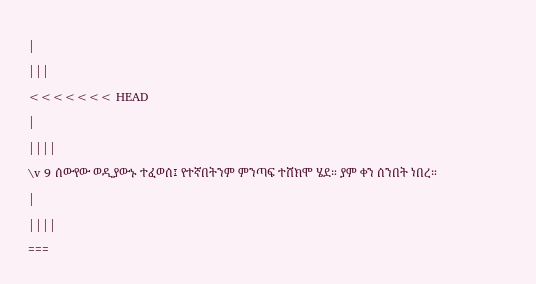|
|||
<<<<<<< HEAD
|
||||
\v 9 ሰውየው ወዲያውኑ ተፈወሰ፤ የተኛበትንም ምንጣፍ ተሸክሞ ሄደ። ያም ቀን ሰንበት ነበረ።
|
||||
===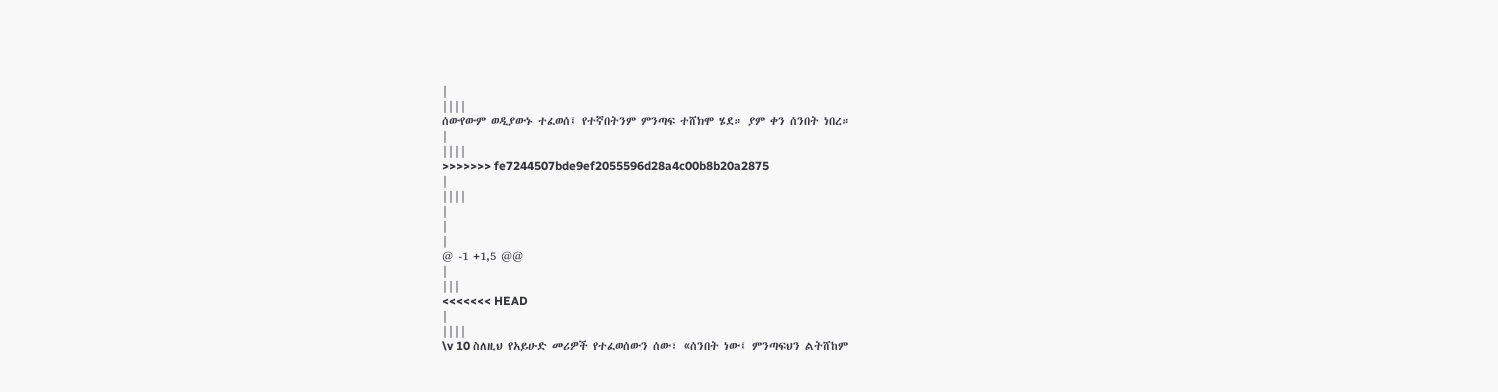|
||||
ሰውየውም ወዲያውኑ ተፈወሰ፤ የተኛበትንም ምንጣፍ ተሸክሞ ሄደ። ያም ቀን ሰንበት ነበረ።
|
||||
>>>>>>> fe7244507bde9ef2055596d28a4c00b8b20a2875
|
||||
|
|
|
@ -1 +1,5 @@
|
|||
<<<<<<< HEAD
|
||||
\v 10 ስለዚህ የአይሁድ መሪዎች የተፈወሰውን ሰው፣ «ሰንበት ነው፤ ምንጣፍህን ልትሸከም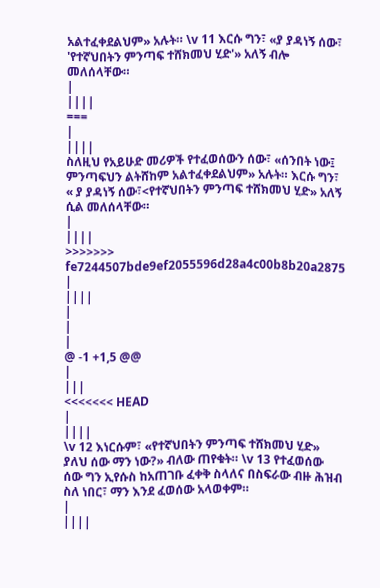አልተፈቀደልህም» አሉት። \v 11 እርሱ ግን፣ «ያ ያዳነኝ ሰው፣ 'የተኛህበትን ምንጣፍ ተሸክመህ ሂድ'» አለኝ ብሎ መለሰላቸው።
|
||||
===
|
||||
ስለዚህ የአይሁድ መሪዎች የተፈወሰውን ሰው፣ «ሰንበት ነው፤ ምንጣፍህን ልትሸከም አልተፈቀደልህም» አሉት። እርሱ ግን፣ « ያ ያዳነኝ ሰው፣<የተኛህበትን ምንጣፍ ተሸክመህ ሂድ» አለኝ ሲል መለሰላቸው።
|
||||
>>>>>>> fe7244507bde9ef2055596d28a4c00b8b20a2875
|
||||
|
|
|
@ -1 +1,5 @@
|
|||
<<<<<<< HEAD
|
||||
\v 12 እነርሱም፣ «የተኛህበትን ምንጣፍ ተሸክመህ ሂድ» ያለህ ሰው ማን ነው?» ብለው ጠየቁት። \v 13 የተፈወሰው ሰው ግን ኢየሱስ ከአጠገቡ ፈቀቅ ስላለና በስፍራው ብዙ ሕዝብ ስለ ነበር፣ ማን እንደ ፈወሰው አላወቀም።
|
||||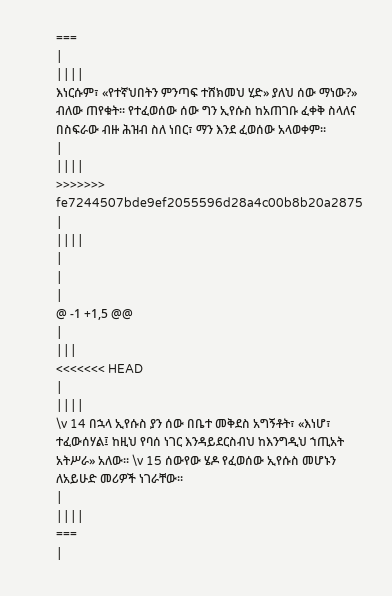===
|
||||
እነርሱም፣ «የተኛህበትን ምንጣፍ ተሸክመህ ሂድ» ያለህ ሰው ማነው?» ብለው ጠየቁት። የተፈወሰው ሰው ግን ኢየሱስ ከአጠገቡ ፈቀቅ ስላለና በስፍራው ብዙ ሕዝብ ስለ ነበር፣ ማን እንደ ፈወሰው አላወቀም።
|
||||
>>>>>>> fe7244507bde9ef2055596d28a4c00b8b20a2875
|
||||
|
|
|
@ -1 +1,5 @@
|
|||
<<<<<<< HEAD
|
||||
\v 14 በኋላ ኢየሱስ ያን ሰው በቤተ መቅደስ አግኝቶት፣ «እነሆ፣ ተፈውሰሃል፤ ከዚህ የባሰ ነገር እንዳይደርስብህ ከእንግዲህ ኀጢአት አትሥራ» አለው። \v 15 ሰውየው ሄዶ የፈወሰው ኢየሱስ መሆኑን ለአይሁድ መሪዎች ነገራቸው።
|
||||
===
|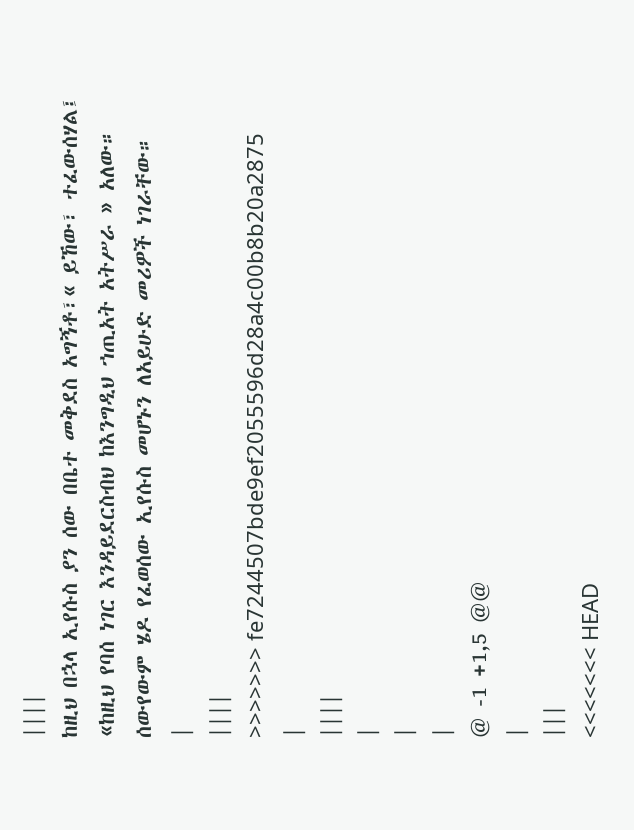||||
ከዚህ በኋላ ኢየሱስ ያን ሰው በቤተ መቅደስ አግኝቶ፣« ይኸው፣ ተፈውሰሃል፤ «ከዚህ የባሰ ነገር እንዳይደርስብህ ከእንግዲህ ኀጢአት አትሥራ » አለው። ሰውየውም ሄዶ የፈወሰው ኢየሱስ መሆኑን ለአይሁድ መሪዎች ነገራቸው።
|
||||
>>>>>>> fe7244507bde9ef2055596d28a4c00b8b20a2875
|
||||
|
|
|
@ -1 +1,5 @@
|
|||
<<<<<<< HEAD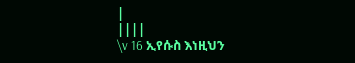|
||||
\v 16 ኢየሱስ እነዚህን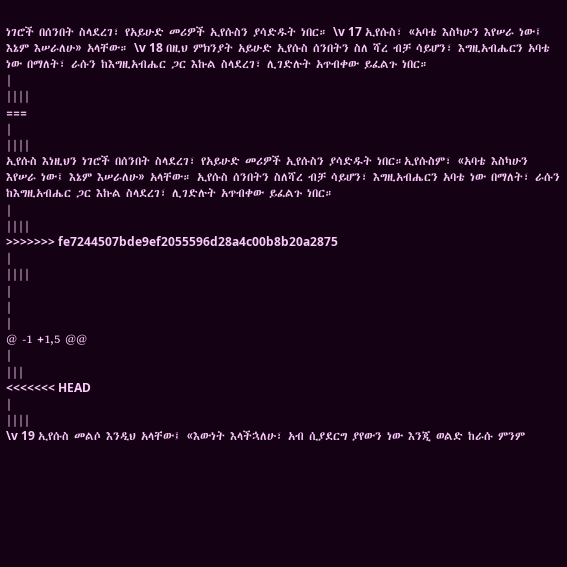ነገሮች በሰንበት ስላደረገ፣ የአይሁድ መሪዎች ኢየሱስን ያሳድዱት ነበር። \v 17 ኢየሱስ፣ «አባቴ እስካሁን እየሠራ ነው፤ እኔም እሠራለሁ» አላቸው። \v 18 በዚህ ምክንያት አይሁድ ኢየሱስ ሰንበትን ስለ ሻረ ብቻ ሳይሆን፣ እግዚአብሔርን አባቴ ነው በማለት፣ ራሱን ከእግዚአብሔር ጋር እኩል ስላደረገ፣ ሊገድሉት አጥብቀው ይፈልጉ ነበር።
|
||||
===
|
||||
ኢየሱስ እነዚህን ነገሮች በሰንበት ስላደረገ፣ የአይሁድ መሪዎች ኢየሱስን ያሳድዱት ነበር።ኢየሱስም፣ «አባቴ እስካሁን እየሠራ ነው፤ እኔም እሠራለሁ» አላቸው። ኢየሱስ ሰንበትን ስለሻረ ብቻ ሳይሆን፣ እግዚአብሔርን አባቴ ነው በማለት፣ ራሱን ከእግዚአብሔር ጋር እኩል ስላደረገ፣ ሊገድሉት አጥብቀው ይፈልጉ ነበር።
|
||||
>>>>>>> fe7244507bde9ef2055596d28a4c00b8b20a2875
|
||||
|
|
|
@ -1 +1,5 @@
|
|||
<<<<<<< HEAD
|
||||
\v 19 ኢየሱስ መልሶ እንዲህ አላቸው፤ «እውነት እላችኋለሁ፣ አብ ሲያደርግ ያየውን ነው እንጂ ወልድ ከራሱ ምንም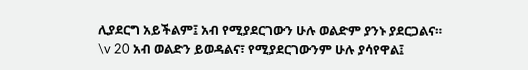ሊያደርግ አይችልም፤ አብ የሚያደርገውን ሁሉ ወልድም ያንኑ ያደርጋልና። \v 20 አብ ወልድን ይወዳልና፣ የሚያደርገውንም ሁሉ ያሳየዋል፤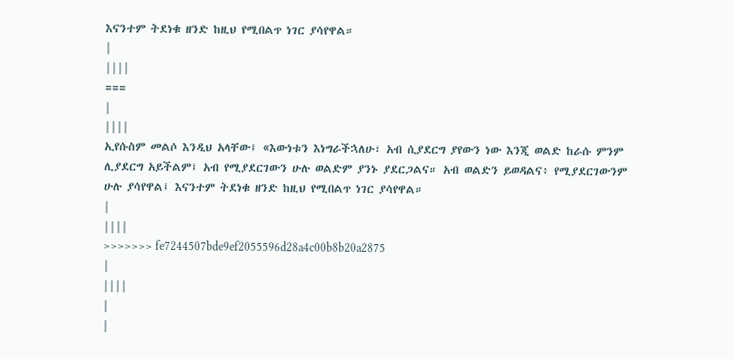እናንተም ትደነቁ ዘንድ ከዚህ የሚበልጥ ነገር ያሳየዋል።
|
||||
===
|
||||
ኢየሱስም መልሶ እንዲህ አላቸው፤ «እውነቱን እነግራችኋለሁ፣ አብ ሲያደርግ ያየውን ነው እንጂ ወልድ ከራሱ ምንም ሊያደርግ አይችልም፤ አብ የሚያደርገውን ሁሉ ወልድም ያንኑ ያደርጋልና። አብ ወልድን ይወዳልና፥ የሚያደርገውንም ሁሉ ያሳየዋል፤ እናንተም ትደነቁ ዘንድ ከዚህ የሚበልጥ ነገር ያሳየዋል።
|
||||
>>>>>>> fe7244507bde9ef2055596d28a4c00b8b20a2875
|
||||
|
|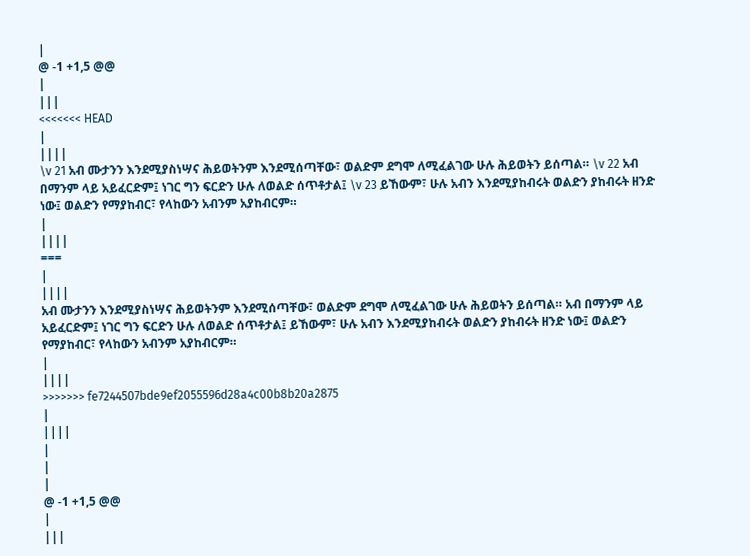|
@ -1 +1,5 @@
|
|||
<<<<<<< HEAD
|
||||
\v 21 አብ ሙታንን እንደሚያስነሣና ሕይወትንም እንደሚሰጣቸው፣ ወልድም ደግሞ ለሚፈልገው ሁሉ ሕይወትን ይሰጣል። \v 22 አብ በማንም ላይ አይፈርድም፤ ነገር ግን ፍርድን ሁሉ ለወልድ ሰጥቶታል፤ \v 23 ይኸውም፣ ሁሉ አብን እንደሚያከብሩት ወልድን ያከብሩት ዘንድ ነው፤ ወልድን የማያከብር፣ የላከውን አብንም አያከብርም።
|
||||
===
|
||||
አብ ሙታንን እንደሚያስነሣና ሕይወትንም እንደሚሰጣቸው፣ ወልድም ደግሞ ለሚፈልገው ሁሉ ሕይወትን ይሰጣል። አብ በማንም ላይ አይፈርድም፤ ነገር ግን ፍርድን ሁሉ ለወልድ ሰጥቶታል፤ ይኸውም፣ ሁሉ አብን እንደሚያከብሩት ወልድን ያከብሩት ዘንድ ነው፤ ወልድን የማያከብር፣ የላከውን አብንም አያከብርም።
|
||||
>>>>>>> fe7244507bde9ef2055596d28a4c00b8b20a2875
|
||||
|
|
|
@ -1 +1,5 @@
|
|||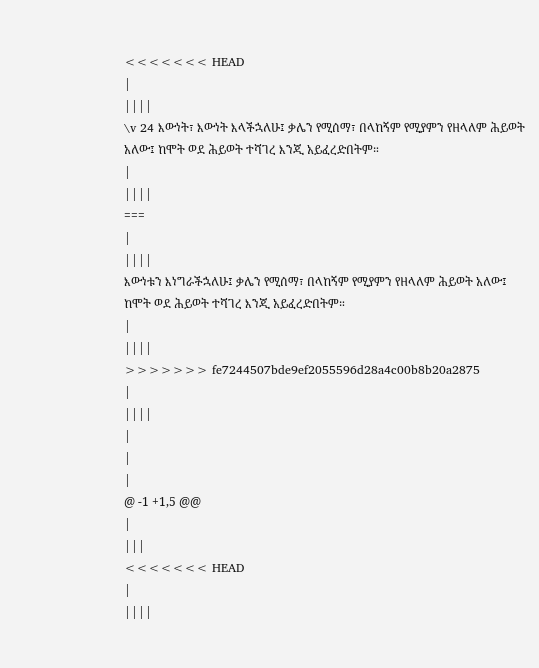<<<<<<< HEAD
|
||||
\v 24 እውነት፣ እውነት እላችኋለሁ፤ ቃሌን የሚሰማ፣ በላከኝም የሚያምን የዘላለም ሕይወት አለው፤ ከሞት ወደ ሕይወት ተሻገረ እንጂ አይፈረድበትም።
|
||||
===
|
||||
እውነቱን እነግራችኋለሁ፤ ቃሌን የሚሰማ፣ በላከኝም የሚያምን የዘላለም ሕይወት አለው፤ ከሞት ወደ ሕይወት ተሻገረ እንጂ አይፈረድበትም።
|
||||
>>>>>>> fe7244507bde9ef2055596d28a4c00b8b20a2875
|
||||
|
|
|
@ -1 +1,5 @@
|
|||
<<<<<<< HEAD
|
||||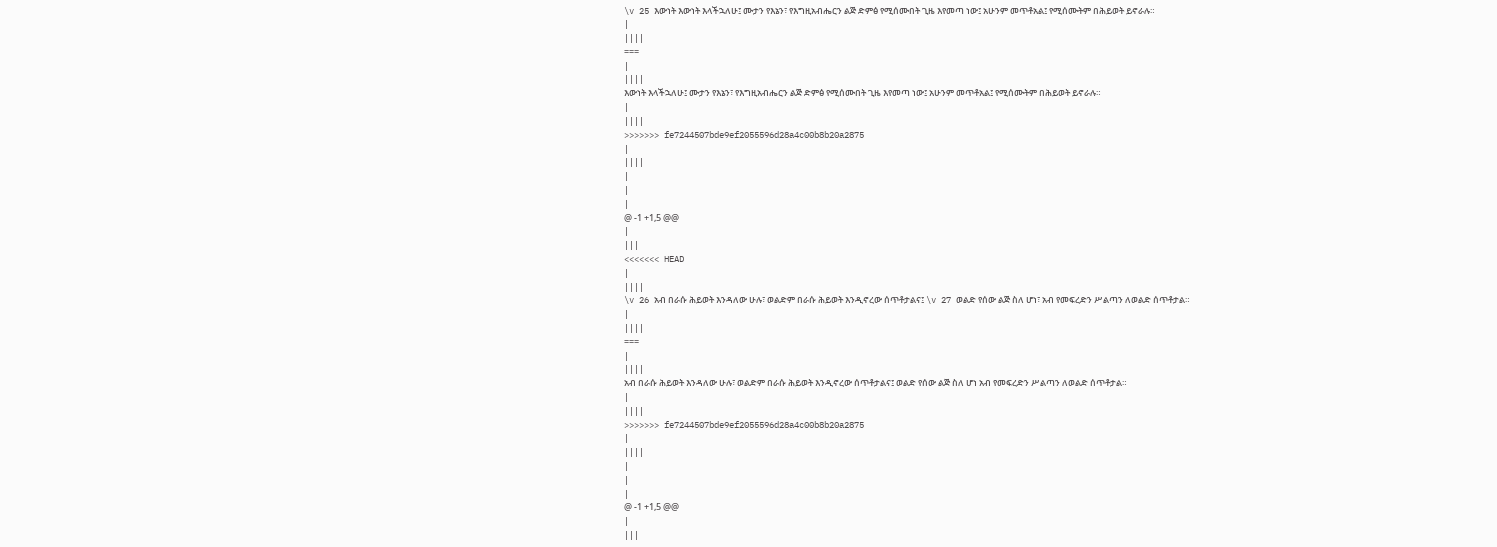\v 25 እውነት እውነት እላችኋለሁ፤ ሙታን የእኔን፣ የእግዚአብሔርን ልጅ ድምፅ የሚሰሙበት ጊዜ እየመጣ ነው፤ አሁንም መጥቶአል፤ የሚሰሙትም በሕይወት ይኖራሉ።
|
||||
===
|
||||
እውነት እላችኋለሁ፤ ሙታን የእኔን፣ የእግዚአብሔርን ልጅ ድምፅ የሚሰሙበት ጊዜ እየመጣ ነው፤ አሁንም መጥቶአል፤ የሚሰሙትም በሕይወት ይኖራሉ።
|
||||
>>>>>>> fe7244507bde9ef2055596d28a4c00b8b20a2875
|
||||
|
|
|
@ -1 +1,5 @@
|
|||
<<<<<<< HEAD
|
||||
\v 26 አብ በራሱ ሕይወት እንዳለው ሁሉ፣ ወልድም በራሱ ሕይወት እንዲኖረው ሰጥቶታልና፤ \v 27 ወልድ የሰው ልጅ ስለ ሆነ፣ አብ የመፍረድን ሥልጣን ለወልድ ሰጥቶታል።
|
||||
===
|
||||
አብ በራሱ ሕይወት እንዳለው ሁሉ፣ ወልድም በራሱ ሕይወት እንዲኖረው ሰጥቶታልና፤ ወልድ የሰው ልጅ ስለ ሆነ አብ የመፍረድን ሥልጣን ለወልድ ሰጥቶታል።
|
||||
>>>>>>> fe7244507bde9ef2055596d28a4c00b8b20a2875
|
||||
|
|
|
@ -1 +1,5 @@
|
|||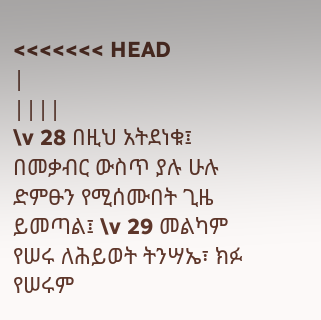<<<<<<< HEAD
|
||||
\v 28 በዚህ አትደነቁ፤ በመቃብር ውስጥ ያሉ ሁሉ ድምፁን የሚሰሙበት ጊዜ ይመጣል፤ \v 29 መልካም የሠሩ ለሕይወት ትንሣኤ፣ ክፉ የሠሩም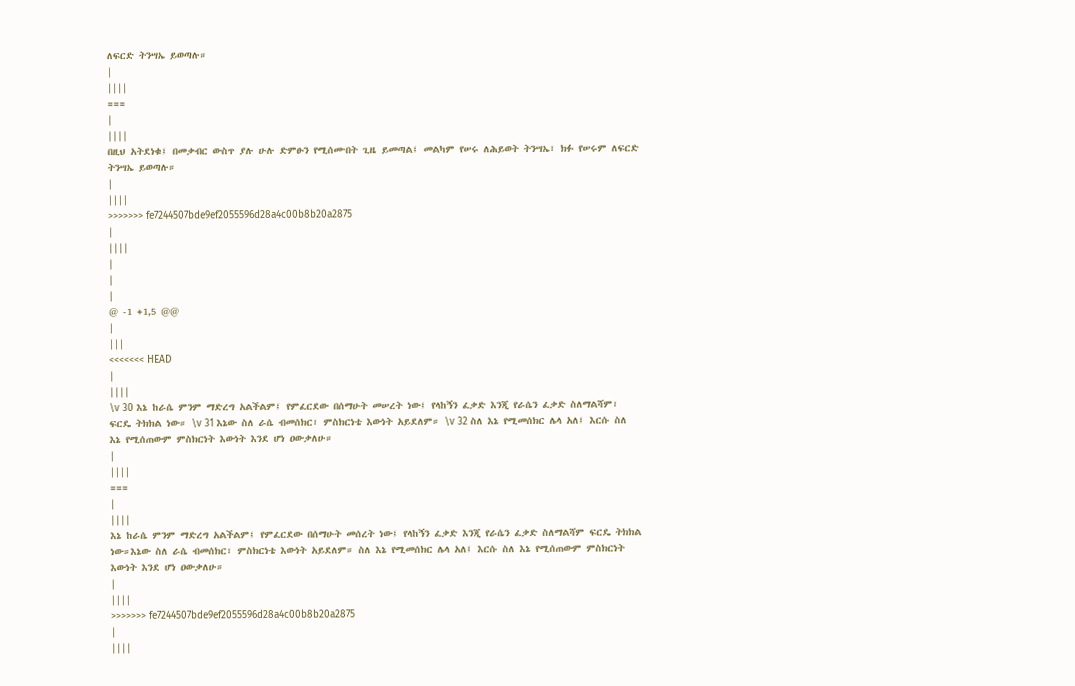ለፍርድ ትንሣኤ ይወጣሉ።
|
||||
===
|
||||
በዚህ አትደነቁ፤ በመቃብር ውስጥ ያሉ ሁሉ ድምፁን የሚሰሙበት ጊዜ ይመጣል፤ መልካም የሠሩ ለሕይወት ትንሣኤ፣ ክፉ የሠሩም ለፍርድ ትንሣኤ ይወጣሉ።
|
||||
>>>>>>> fe7244507bde9ef2055596d28a4c00b8b20a2875
|
||||
|
|
|
@ -1 +1,5 @@
|
|||
<<<<<<< HEAD
|
||||
\v 30 እኔ ከራሴ ምንም ማድረግ አልችልም፤ የምፈርደው በሰማሁት መሠረት ነው፤ የላከኝን ፈቃድ እንጂ የራሴን ፈቃድ ስለማልሻም፣ ፍርዴ ትክክል ነው። \v 31 እኔው ስለ ራሴ ብመሰክር፣ ምስክርነቴ እውነት አይደለም። \v 32 ስለ እኔ የሚመሰክር ሌላ አለ፤ እርሱ ስለ እኔ የሚሰጠውም ምስክርነት እውነት እንደ ሆነ ዐውቃለሁ።
|
||||
===
|
||||
እኔ ከራሴ ምንም ማድረግ አልችልም፤ የምፈርደው በሰማሁት መሰረት ነው፤ የላከኝን ፈቃድ እንጂ የራሴን ፈቃድ ስለማልሻም ፍርዴ ትክክል ነው።እኔው ስለ ራሴ ብመሰክር፣ ምስክርነቴ እውነት አይደለም። ስለ እኔ የሚመሰክር ሌላ አለ፤ እርሱ ስለ እኔ የሚሰጠውም ምስክርነት እውነት እንደ ሆነ ዐውቃለሁ።
|
||||
>>>>>>> fe7244507bde9ef2055596d28a4c00b8b20a2875
|
||||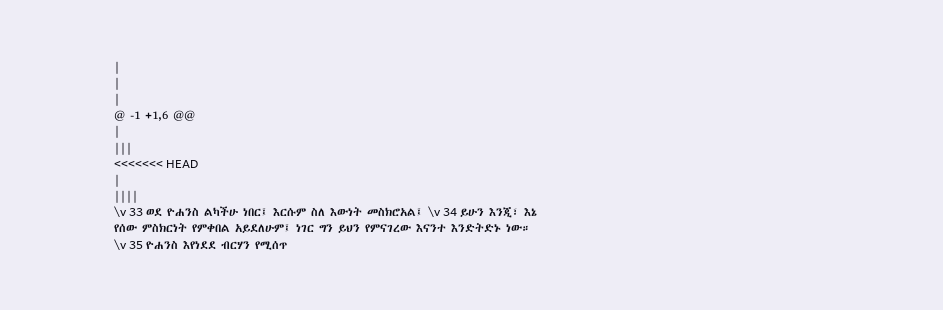|
|
|
@ -1 +1,6 @@
|
|||
<<<<<<< HEAD
|
||||
\v 33 ወደ ዮሐንስ ልካችሁ ነበር፤ እርሱም ስለ እውነት መስክሮአል፤ \v 34 ይሁን እንጂ፣ እኔ የሰው ምስክርነት የምቀበል አይደለሁም፤ ነገር ግን ይህን የምናገረው እናንተ እንድትድኑ ነው። \v 35 ዮሐንስ እየነደደ ብርሃን የሚሰጥ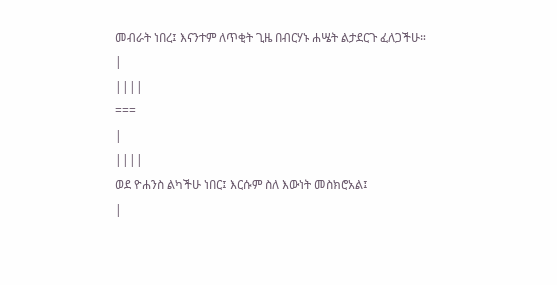መብራት ነበረ፤ እናንተም ለጥቂት ጊዜ በብርሃኑ ሐሤት ልታደርጉ ፈለጋችሁ።
|
||||
===
|
||||
ወደ ዮሐንስ ልካችሁ ነበር፤ እርሱም ስለ እውነት መስክሮአል፤
|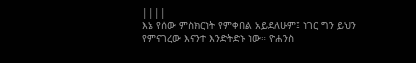||||
እኔ የሰው ምስክርነት የምቀበል አይደለሁም፤ ነገር ግን ይህን የምናገረው እናንተ እንድትድኑ ነው። ዮሐንስ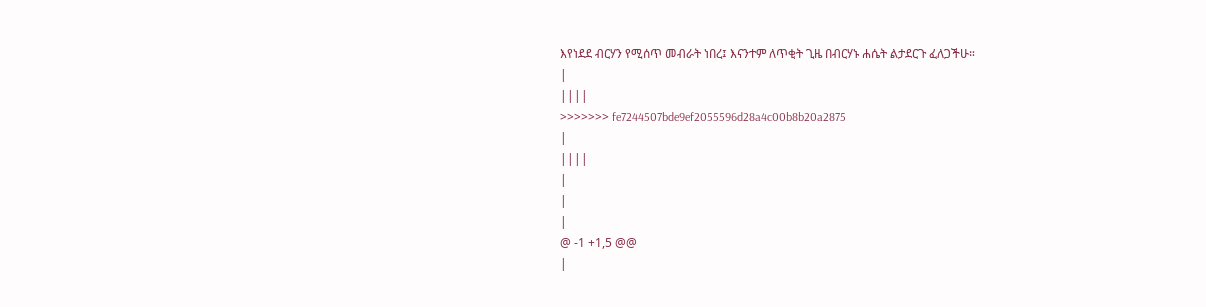እየነደደ ብርሃን የሚሰጥ መብራት ነበረ፤ እናንተም ለጥቂት ጊዜ በብርሃኑ ሐሴት ልታደርጉ ፈለጋችሁ።
|
||||
>>>>>>> fe7244507bde9ef2055596d28a4c00b8b20a2875
|
||||
|
|
|
@ -1 +1,5 @@
|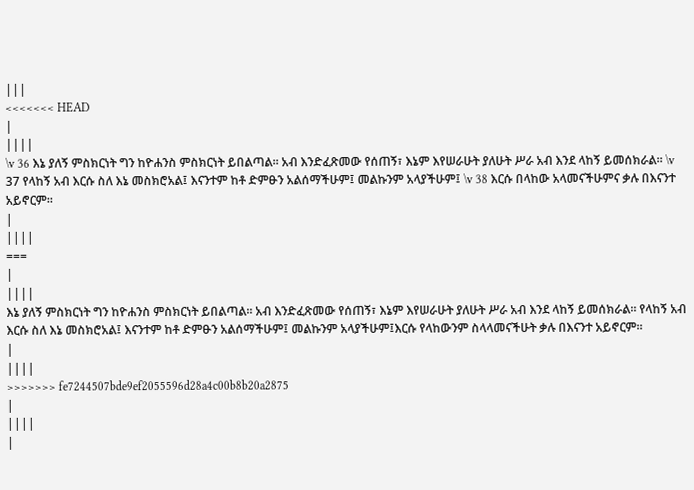|||
<<<<<<< HEAD
|
||||
\v 36 እኔ ያለኝ ምስክርነት ግን ከዮሐንስ ምስክርነት ይበልጣል፡፡ አብ እንድፈጽመው የሰጠኝ፣ እኔም እየሠራሁት ያለሁት ሥራ አብ እንደ ላከኝ ይመሰክራል። \v 37 የላከኝ አብ እርሱ ስለ እኔ መስክሮአል፤ እናንተም ከቶ ድምፁን አልሰማችሁም፤ መልኩንም አላያችሁም፤ \v 38 እርሱ በላከው አላመናችሁምና ቃሉ በእናንተ አይኖርም።
|
||||
===
|
||||
እኔ ያለኝ ምስክርነት ግን ከዮሐንስ ምስክርነት ይበልጣል፡፡ አብ እንድፈጽመው የሰጠኝ፣ እኔም እየሠራሁት ያለሁት ሥራ አብ እንደ ላከኝ ይመሰክራል። የላከኝ አብ እርሱ ስለ እኔ መስክሮአል፤ እናንተም ከቶ ድምፁን አልሰማችሁም፤ መልኩንም አላያችሁም፤እርሱ የላከውንም ስላላመናችሁት ቃሉ በእናንተ አይኖርም።
|
||||
>>>>>>> fe7244507bde9ef2055596d28a4c00b8b20a2875
|
||||
|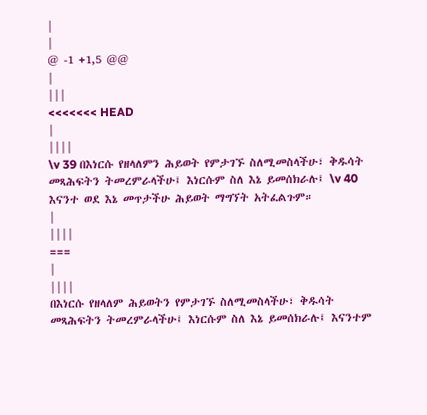|
|
@ -1 +1,5 @@
|
|||
<<<<<<< HEAD
|
||||
\v 39 በእነርሱ የዘላለምን ሕይወት የምታገኙ ስለሚመስላችሁ፣ ቅዱሳት መጻሕፍትን ትመረምራላችሁ፤ እነርሱም ስለ እኔ ይመሰክራሉ፤ \v 40 እናንተ ወደ እኔ መጥታችሁ ሕይወት ማግኘት አትፈልጉም።
|
||||
===
|
||||
በእነርሱ የዘላለም ሕይወትን የምታገኙ ስለሚመስላችሁ፣ ቅዱሳት መጻሕፍትን ትመረምራላችሁ፤ እነርሱም ስለ እኔ ይመሰክራሉ፤ እናንተም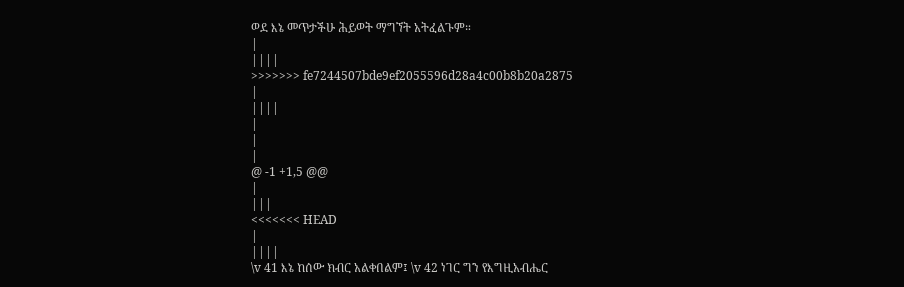ወደ እኔ መጥታችሁ ሕይወት ማግኘት አትፈልጉም።
|
||||
>>>>>>> fe7244507bde9ef2055596d28a4c00b8b20a2875
|
||||
|
|
|
@ -1 +1,5 @@
|
|||
<<<<<<< HEAD
|
||||
\v 41 እኔ ከሰው ክብር አልቀበልም፤ \v 42 ነገር ግን የእግዚአብሔር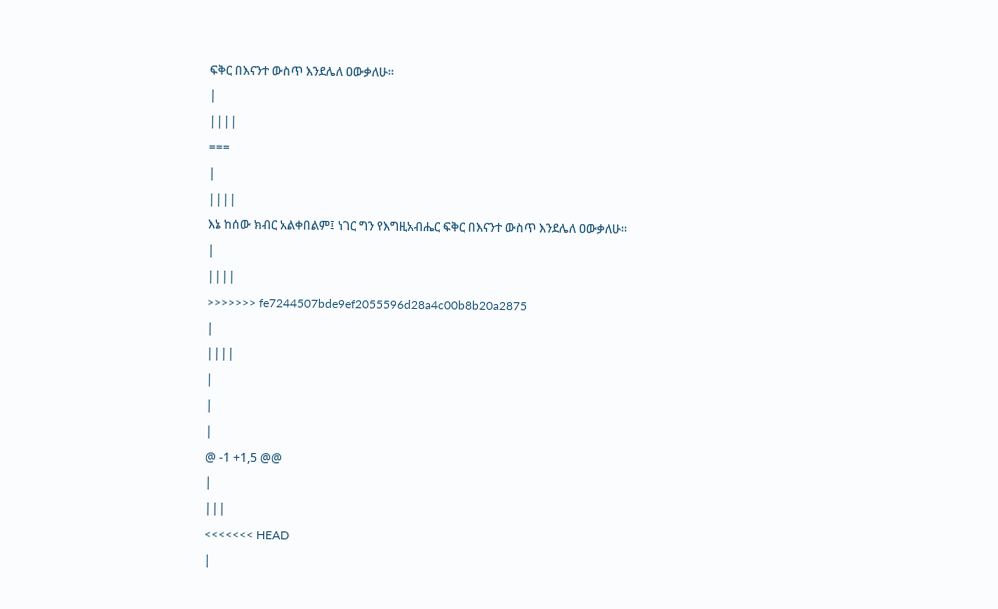ፍቅር በእናንተ ውስጥ እንደሌለ ዐውቃለሁ።
|
||||
===
|
||||
እኔ ከሰው ክብር አልቀበልም፤ ነገር ግን የእግዚአብሔር ፍቅር በእናንተ ውስጥ እንደሌለ ዐውቃለሁ።
|
||||
>>>>>>> fe7244507bde9ef2055596d28a4c00b8b20a2875
|
||||
|
|
|
@ -1 +1,5 @@
|
|||
<<<<<<< HEAD
|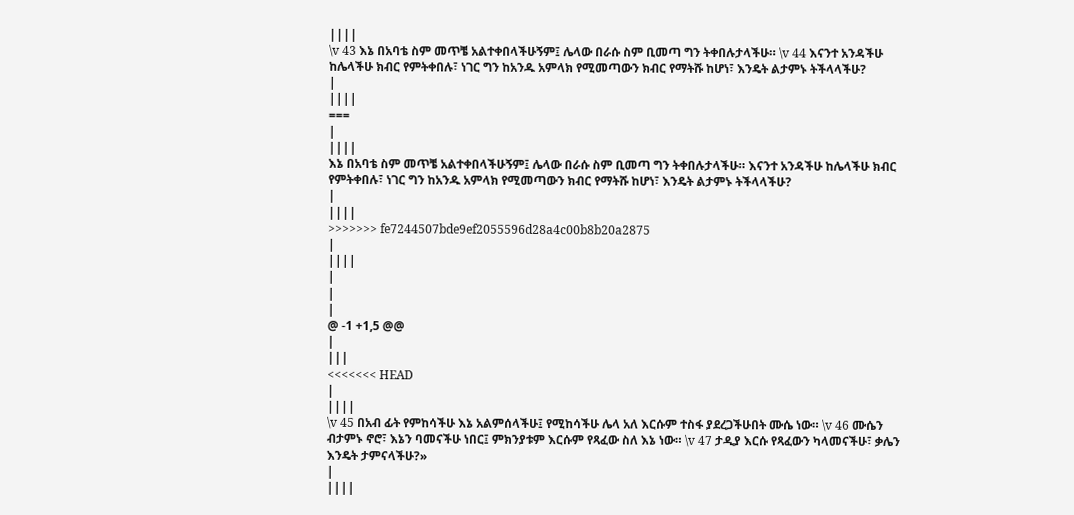||||
\v 43 እኔ በአባቴ ስም መጥቼ አልተቀበላችሁኝም፤ ሌላው በራሱ ስም ቢመጣ ግን ትቀበሉታላችሁ። \v 44 እናንተ አንዳችሁ ከሌላችሁ ክብር የምትቀበሉ፣ ነገር ግን ከአንዱ አምላክ የሚመጣውን ክብር የማትሹ ከሆነ፣ እንዴት ልታምኑ ትችላላችሁ?
|
||||
===
|
||||
እኔ በአባቴ ስም መጥቼ አልተቀበላችሁኝም፤ ሌላው በራሱ ስም ቢመጣ ግን ትቀበሉታላችሁ። እናንተ አንዳችሁ ከሌላችሁ ክብር የምትቀበሉ፣ ነገር ግን ከአንዱ አምላክ የሚመጣውን ክብር የማትሹ ከሆነ፣ እንዴት ልታምኑ ትችላላችሁ?
|
||||
>>>>>>> fe7244507bde9ef2055596d28a4c00b8b20a2875
|
||||
|
|
|
@ -1 +1,5 @@
|
|||
<<<<<<< HEAD
|
||||
\v 45 በአብ ፊት የምከሳችሁ እኔ አልምሰላችሁ፤ የሚከሳችሁ ሌላ አለ እርሱም ተስፋ ያደረጋችሁበት ሙሴ ነው። \v 46 ሙሴን ብታምኑ ኖሮ፣ እኔን ባመናችሁ ነበር፤ ምክንያቱም እርሱም የጻፈው ስለ እኔ ነው። \v 47 ታዲያ እርሱ የጻፈውን ካላመናችሁ፣ ቃሌን እንዴት ታምናላችሁ?»
|
||||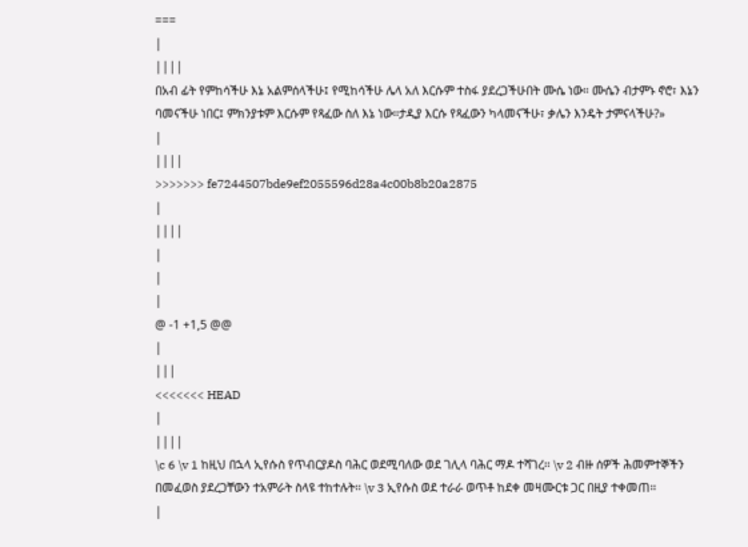===
|
||||
በአብ ፊት የምከሳችሁ እኔ አልምሰላችሁ፤ የሚከሳችሁ ሌላ አለ እርሱም ተስፋ ያደረጋችሁበት ሙሴ ነው። ሙሴን ብታምኑ ኖሮ፣ እኔን ባመናችሁ ነበር፤ ምክንያቱም እርሱም የጻፈው ስለ እኔ ነው።ታዲያ እርሱ የጻፈውን ካላመናችሁ፣ ቃሌን እንዴት ታምናላችሁ?»
|
||||
>>>>>>> fe7244507bde9ef2055596d28a4c00b8b20a2875
|
||||
|
|
|
@ -1 +1,5 @@
|
|||
<<<<<<< HEAD
|
||||
\c 6 \v 1 ከዚህ በኋላ ኢየሱስ የጥብርያዶስ ባሕር ወደሚባለው ወደ ገሊላ ባሕር ማዶ ተሻገረ፡፡ \v 2 ብዙ ሰዎች ሕመምተኞችን በመፈወስ ያደረጋቸውን ተአምራት ስላዩ ተከተሉት፡፡ \v 3 ኢየሱስ ወደ ተራራ ወጥቶ ከደቀ መዛሙርቱ ጋር በዚያ ተቀመጠ፡፡
|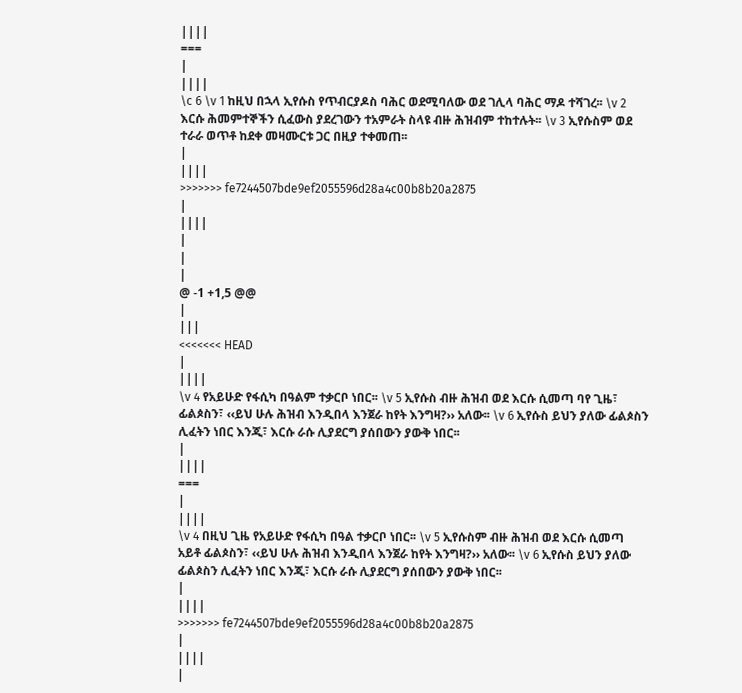||||
===
|
||||
\c 6 \v 1 ከዚህ በኋላ ኢየሱስ የጥብርያዶስ ባሕር ወደሚባለው ወደ ገሊላ ባሕር ማዶ ተሻገረ፡፡ \v 2 እርሱ ሕመምተኞችን ሲፈውስ ያደረገውን ተአምራት ስላዩ ብዙ ሕዝብም ተከተሉት፡፡ \v 3 ኢየሱስም ወደ ተራራ ወጥቶ ከደቀ መዛሙርቱ ጋር በዚያ ተቀመጠ፡፡
|
||||
>>>>>>> fe7244507bde9ef2055596d28a4c00b8b20a2875
|
||||
|
|
|
@ -1 +1,5 @@
|
|||
<<<<<<< HEAD
|
||||
\v 4 የአይሁድ የፋሲካ በዓልም ተቃርቦ ነበር፡፡ \v 5 ኢየሱስ ብዙ ሕዝብ ወደ እርሱ ሲመጣ ባየ ጊዜ፣ ፊልጶስን፣ ‹‹ይህ ሁሉ ሕዝብ እንዲበላ እንጀራ ከየት እንግዛ?›› አለው፡፡ \v 6 ኢየሱስ ይህን ያለው ፊልጶስን ሊፈትን ነበር እንጂ፣ እርሱ ራሱ ሊያደርግ ያሰበውን ያውቅ ነበር፡፡
|
||||
===
|
||||
\v 4 በዚህ ጊዜ የአይሁድ የፋሲካ በዓል ተቃርቦ ነበር፡፡ \v 5 ኢየሱስም ብዙ ሕዝብ ወደ እርሱ ሲመጣ አይቶ ፊልጶስን፣ ‹‹ይህ ሁሉ ሕዝብ እንዲበላ እንጀራ ከየት እንግዛ?›› አለው፡፡ \v 6 ኢየሱስ ይህን ያለው ፊልጶስን ሊፈትን ነበር እንጂ፣ እርሱ ራሱ ሊያደርግ ያሰበውን ያውቅ ነበር፡፡
|
||||
>>>>>>> fe7244507bde9ef2055596d28a4c00b8b20a2875
|
||||
|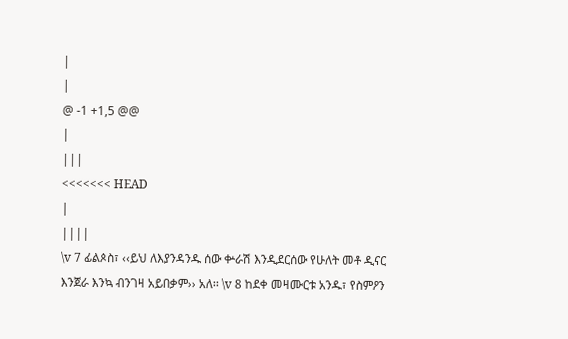|
|
@ -1 +1,5 @@
|
|||
<<<<<<< HEAD
|
||||
\v 7 ፊልጶስ፣ ‹‹ይህ ለእያንዳንዱ ሰው ቍራሽ እንዲደርሰው የሁለት መቶ ዲናር እንጀራ እንኳ ብንገዛ አይበቃም›› አለ፡፡ \v 8 ከደቀ መዛሙርቱ አንዱ፣ የስምዖን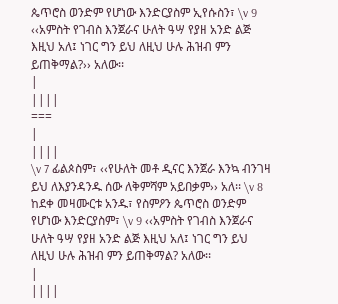ጴጥሮስ ወንድም የሆነው እንድርያስም ኢየሱስን፣ \v 9 ‹‹አምስት የገብስ እንጀራና ሁለት ዓሣ የያዘ አንድ ልጅ እዚህ አለ፤ ነገር ግን ይህ ለዚህ ሁሉ ሕዝብ ምን ይጠቅማል?›› አለው፡፡
|
||||
===
|
||||
\v 7 ፊልጶስም፣ ‹‹የሁለት መቶ ዲናር እንጀራ እንኳ ብንገዛ ይህ ለእያንዳንዱ ሰው ለቅምሻም አይበቃም›› አለ፡፡ \v 8 ከደቀ መዛሙርቱ አንዱ፣ የስምዖን ጴጥሮስ ወንድም የሆነው እንድርያስም፣ \v 9 ‹‹አምስት የገብስ እንጀራና ሁለት ዓሣ የያዘ አንድ ልጅ እዚህ አለ፤ ነገር ግን ይህ ለዚህ ሁሉ ሕዝብ ምን ይጠቅማል? አለው፡፡
|
||||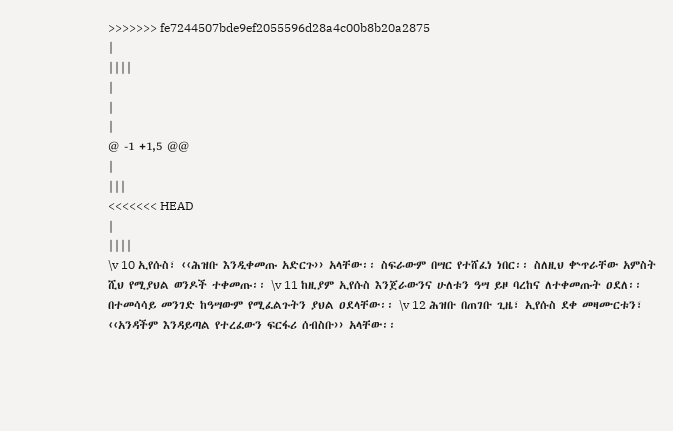>>>>>>> fe7244507bde9ef2055596d28a4c00b8b20a2875
|
||||
|
|
|
@ -1 +1,5 @@
|
|||
<<<<<<< HEAD
|
||||
\v 10 ኢየሱስ፣ ‹‹ሕዝቡ እንዲቀመጡ አድርጉ›› አላቸው፡፡ ስፍራውም በሣር የተሸፈነ ነበር፡፡ ስለዚህ ቍጥራቸው አምስት ሺህ የሚያህል ወንዶች ተቀመጡ፡፡ \v 11 ከዚያም ኢየሱስ እንጀራውንና ሁለቱን ዓሣ ይዞ ባረከና ለተቀመጡት ዐደለ፡፡ በተመሳሳይ መንገድ ከዓሣውም የሚፈልጉትን ያህል ዐደላቸው፡፡ \v 12 ሕዝቡ በጠገቡ ጊዜ፣ ኢየሱስ ደቀ መዛሙርቱን፣ ‹‹አንዳችም እንዳይጣል የተረፈውን ፍርፋሪ ሰብስቡ›› አላቸው፡፡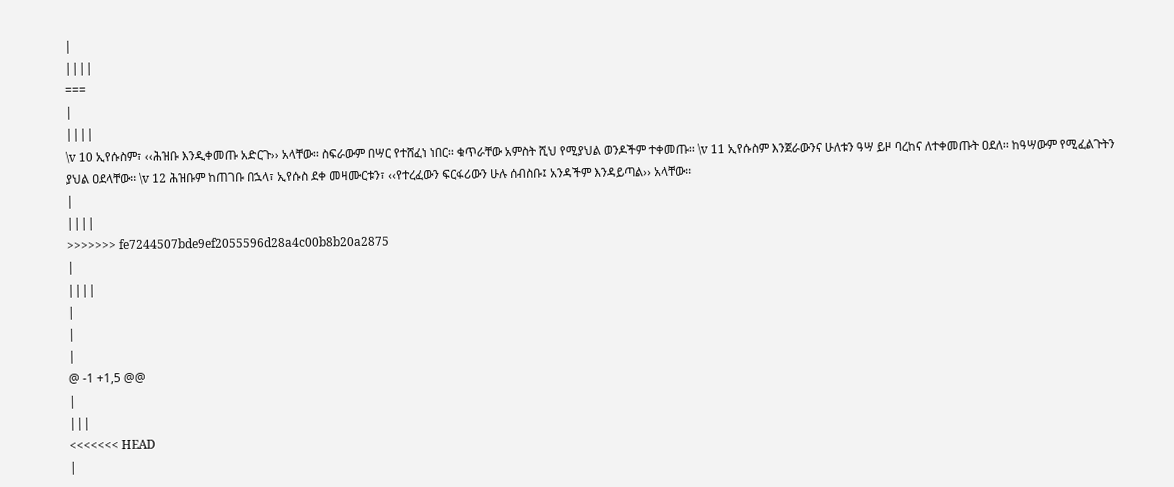|
||||
===
|
||||
\v 10 ኢየሱስም፣ ‹‹ሕዝቡ እንዲቀመጡ አድርጉ›› አላቸው፡፡ ስፍራውም በሣር የተሸፈነ ነበር፡፡ ቁጥራቸው አምስት ሺህ የሚያህል ወንዶችም ተቀመጡ፡፡ \v 11 ኢየሱስም እንጀራውንና ሁለቱን ዓሣ ይዞ ባረከና ለተቀመጡት ዐደለ፡፡ ከዓሣውም የሚፈልጉትን ያህል ዐደላቸው፡፡ \v 12 ሕዝቡም ከጠገቡ በኋላ፣ ኢየሱስ ደቀ መዛሙርቱን፣ ‹‹የተረፈውን ፍርፋሪውን ሁሉ ሰብስቡ፤ አንዳችም እንዳይጣል›› አላቸው፡፡
|
||||
>>>>>>> fe7244507bde9ef2055596d28a4c00b8b20a2875
|
||||
|
|
|
@ -1 +1,5 @@
|
|||
<<<<<<< HEAD
|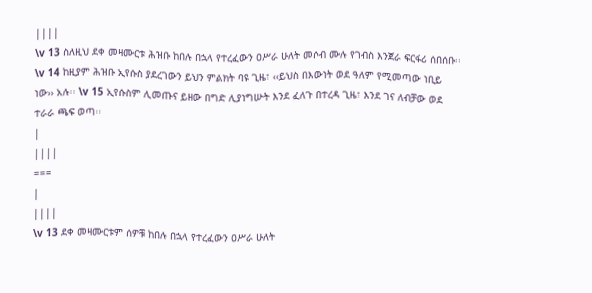||||
\v 13 ስለዚህ ደቀ መዛሙርቱ ሕዝቡ ከበሉ በኋላ የተረፈውን ዐሥራ ሁለት መሶብ ሙሉ የገብስ እንጀራ ፍርፋሪ ሰበሰቡ፡፡ \v 14 ከዚያም ሕዝቡ ኢየሱስ ያደረገውን ይህን ምልክት ባዩ ጊዜ፣ ‹‹ይህስ በእውነት ወደ ዓለም የሚመጣው ነቢይ ነው›› አሉ፡፡ \v 15 ኢየሱስም ሊመጡና ይዘው በግድ ሊያነግሡት እንደ ፈለጉ በተረዳ ጊዜ፣ እንደ ገና ለብቻው ወደ ተራራ ጫፍ ወጣ፡፡
|
||||
===
|
||||
\v 13 ደቀ መዛሙርቱም ሰዎቹ ከበሉ በኋላ የተረፈውን ዐሥራ ሁለት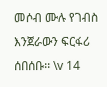መሶብ ሙሉ የገብስ እንጀራውን ፍርፋሪ ሰበሰቡ፡፡ \v 14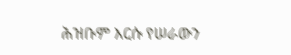ሕዝቡም እርሱ የሠራውን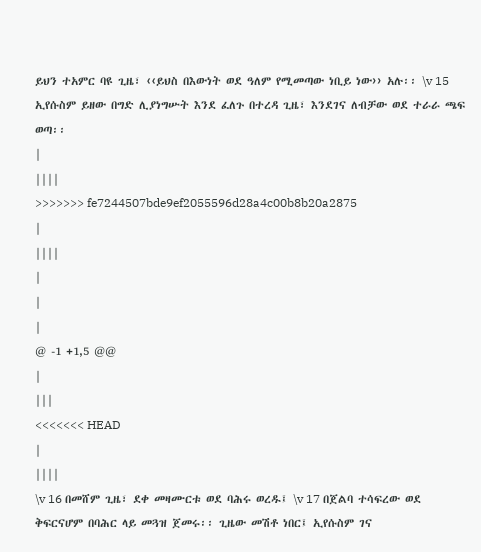ይህን ተአምር ባዩ ጊዜ፣ ‹‹ይህስ በእውነት ወደ ዓለም የሚመጣው ነቢይ ነው›› አሉ፡፡ \v 15 ኢየሱስም ይዘው በግድ ሊያነግሡት እንደ ፈለጉ በተረዳ ጊዜ፣ እንደገና ለብቻው ወደ ተራራ ጫፍ ወጣ፡፡
|
||||
>>>>>>> fe7244507bde9ef2055596d28a4c00b8b20a2875
|
||||
|
|
|
@ -1 +1,5 @@
|
|||
<<<<<<< HEAD
|
||||
\v 16 በመሸም ጊዜ፣ ደቀ መዛሙርቱ ወደ ባሕሩ ወረዱ፤ \v 17 በጀልባ ተሳፍረው ወደ ቅፍርናሆም በባሕር ላይ መጓዝ ጀመሩ፡፡ ጊዜው መሽቶ ነበር፤ ኢየሱስም ገና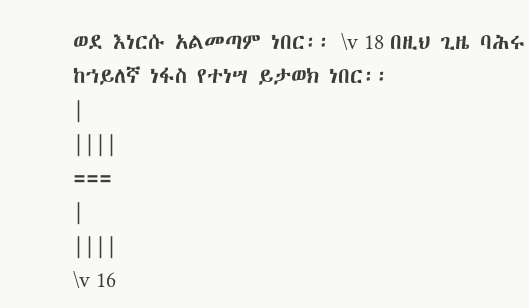ወደ እነርሱ አልመጣም ነበር፡፡ \v 18 በዚህ ጊዜ ባሕሩ ከኀይለኛ ነፋስ የተነሣ ይታወክ ነበር፡፡
|
||||
===
|
||||
\v 16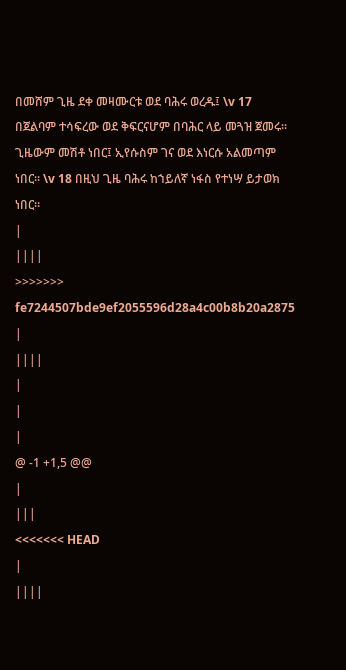በመሸም ጊዜ ደቀ መዛሙርቱ ወደ ባሕሩ ወረዱ፤ \v 17 በጀልባም ተሳፍረው ወደ ቅፍርናሆም በባሕር ላይ መጓዝ ጀመሩ፡፡ ጊዜውም መሽቶ ነበር፤ ኢየሱስም ገና ወደ እነርሱ አልመጣም ነበር፡፡ \v 18 በዚህ ጊዜ ባሕሩ ከኀይለኛ ነፋስ የተነሣ ይታወክ ነበር፡፡
|
||||
>>>>>>> fe7244507bde9ef2055596d28a4c00b8b20a2875
|
||||
|
|
|
@ -1 +1,5 @@
|
|||
<<<<<<< HEAD
|
||||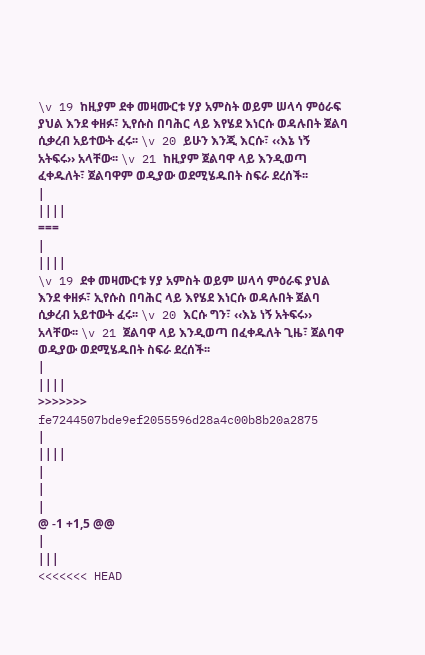\v 19 ከዚያም ደቀ መዛሙርቱ ሃያ አምስት ወይም ሠላሳ ምዕራፍ ያህል እንደ ቀዘፉ፣ ኢየሱስ በባሕር ላይ እየሄደ እነርሱ ወዳሉበት ጀልባ ሲቃረብ አይተውት ፈሩ፡፡ \v 20 ይሁን እንጂ እርሱ፣ ‹‹እኔ ነኝ አትፍሩ›› አላቸው፡፡ \v 21 ከዚያም ጀልባዋ ላይ እንዲወጣ ፈቀዱለት፣ ጀልባዋም ወዲያው ወደሚሄዱበት ስፍራ ደረሰች፡፡
|
||||
===
|
||||
\v 19 ደቀ መዛሙርቱ ሃያ አምስት ወይም ሠላሳ ምዕራፍ ያህል እንደ ቀዘፉ፣ ኢየሱስ በባሕር ላይ እየሄደ እነርሱ ወዳሉበት ጀልባ ሲቃረብ አይተውት ፈሩ፡፡ \v 20 እርሱ ግን፣ ‹‹እኔ ነኝ አትፍሩ›› አላቸው፡፡ \v 21 ጀልባዋ ላይ እንዲወጣ በፈቀዱለት ጊዜ፣ ጀልባዋ ወዲያው ወደሚሄዱበት ስፍራ ደረሰች፡፡
|
||||
>>>>>>> fe7244507bde9ef2055596d28a4c00b8b20a2875
|
||||
|
|
|
@ -1 +1,5 @@
|
|||
<<<<<<< HEAD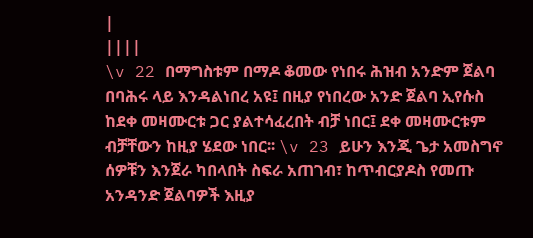|
||||
\v 22 በማግስቱም በማዶ ቆመው የነበሩ ሕዝብ አንድም ጀልባ በባሕሩ ላይ እንዳልነበረ አዩ፤ በዚያ የነበረው አንድ ጀልባ ኢየሱስ ከደቀ መዛሙርቱ ጋር ያልተሳፈረበት ብቻ ነበር፤ ደቀ መዛሙርቱም ብቻቸውን ከዚያ ሄደው ነበር፡፡ \v 23 ይሁን እንጂ ጌታ አመስግኖ ሰዎቹን እንጀራ ካበላበት ስፍራ አጠገብ፣ ከጥብርያዶስ የመጡ አንዳንድ ጀልባዎች እዚያ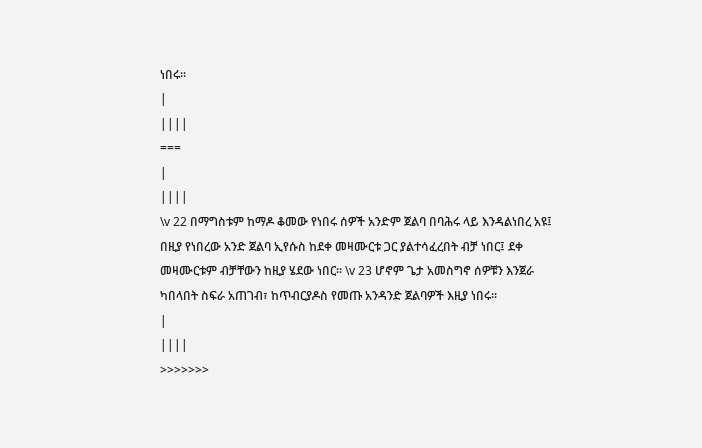ነበሩ፡፡
|
||||
===
|
||||
\v 22 በማግስቱም ከማዶ ቆመው የነበሩ ሰዎች አንድም ጀልባ በባሕሩ ላይ እንዳልነበረ አዩ፤ በዚያ የነበረው አንድ ጀልባ ኢየሱስ ከደቀ መዛሙርቱ ጋር ያልተሳፈረበት ብቻ ነበር፤ ደቀ መዛሙርቱም ብቻቸውን ከዚያ ሄደው ነበር፡፡ \v 23 ሆኖም ጌታ አመስግኖ ሰዎቹን እንጀራ ካበላበት ስፍራ አጠገብ፣ ከጥብርያዶስ የመጡ አንዳንድ ጀልባዎች እዚያ ነበሩ፡፡
|
||||
>>>>>>>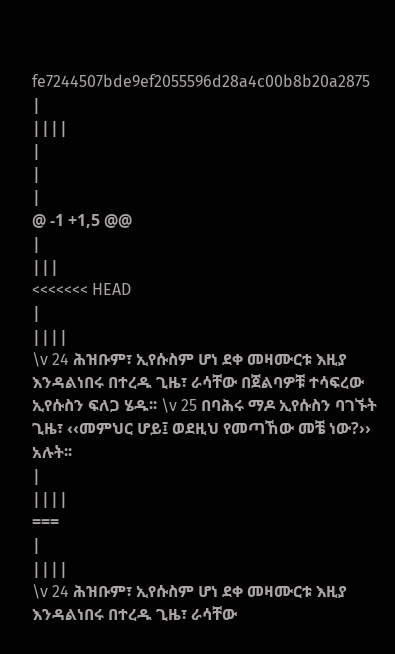fe7244507bde9ef2055596d28a4c00b8b20a2875
|
||||
|
|
|
@ -1 +1,5 @@
|
|||
<<<<<<< HEAD
|
||||
\v 24 ሕዝቡም፣ ኢየሱስም ሆነ ደቀ መዛሙርቱ እዚያ እንዳልነበሩ በተረዱ ጊዜ፣ ራሳቸው በጀልባዎቹ ተሳፍረው ኢየሱስን ፍለጋ ሄዱ፡፡ \v 25 በባሕሩ ማዶ ኢየሱስን ባገኙት ጊዜ፣ ‹‹መምህር ሆይ፤ ወደዚህ የመጣኸው መቼ ነው?›› አሉት፡፡
|
||||
===
|
||||
\v 24 ሕዝቡም፣ ኢየሱስም ሆነ ደቀ መዛሙርቱ እዚያ እንዳልነበሩ በተረዱ ጊዜ፣ ራሳቸው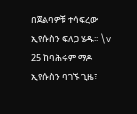በጀልባዎቹ ተሳፍረው ኢየሱስን ፍለጋ ሄዱ፡፡ \v 25 ከባሕሩም ማዶ ኢየሱስን ባገኙ ጊዜ፣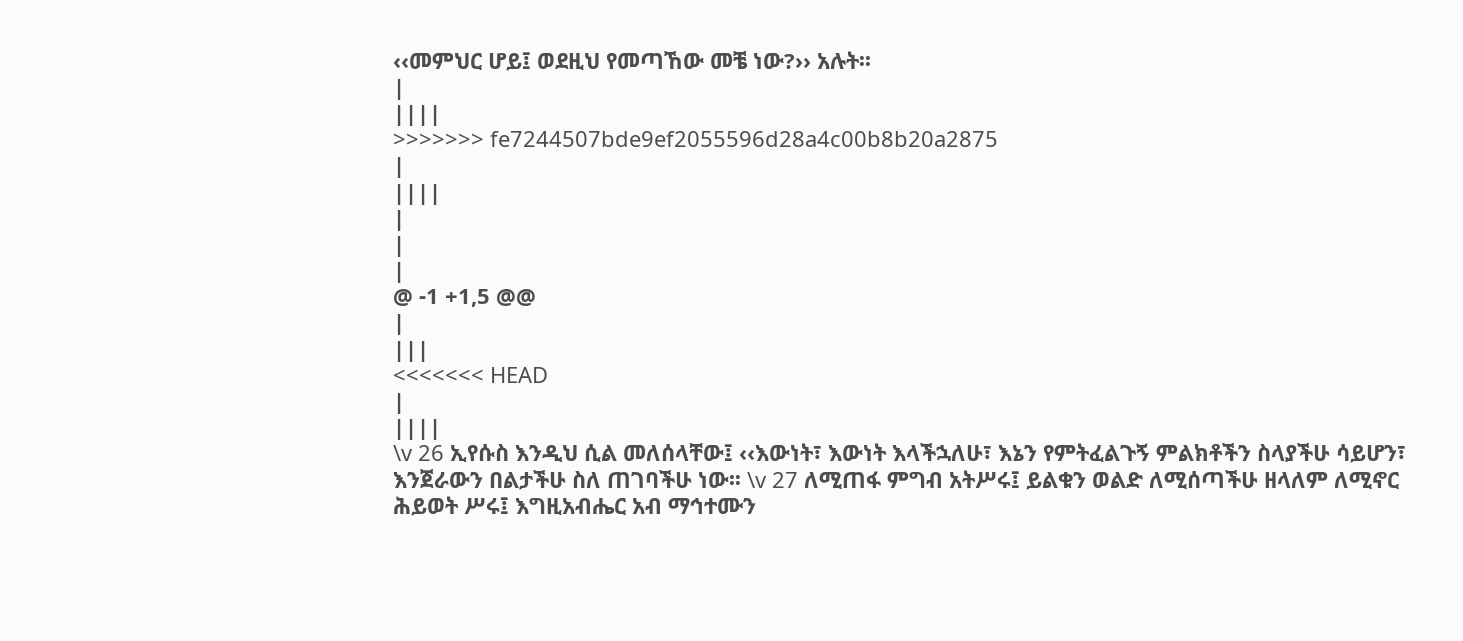‹‹መምህር ሆይ፤ ወደዚህ የመጣኸው መቼ ነው?›› አሉት፡፡
|
||||
>>>>>>> fe7244507bde9ef2055596d28a4c00b8b20a2875
|
||||
|
|
|
@ -1 +1,5 @@
|
|||
<<<<<<< HEAD
|
||||
\v 26 ኢየሱስ እንዲህ ሲል መለሰላቸው፤ ‹‹እውነት፣ እውነት እላችኋለሁ፣ እኔን የምትፈልጉኝ ምልክቶችን ስላያችሁ ሳይሆን፣ እንጀራውን በልታችሁ ስለ ጠገባችሁ ነው፡፡ \v 27 ለሚጠፋ ምግብ አትሥሩ፤ ይልቁን ወልድ ለሚሰጣችሁ ዘላለም ለሚኖር ሕይወት ሥሩ፤ እግዚአብሔር አብ ማኅተሙን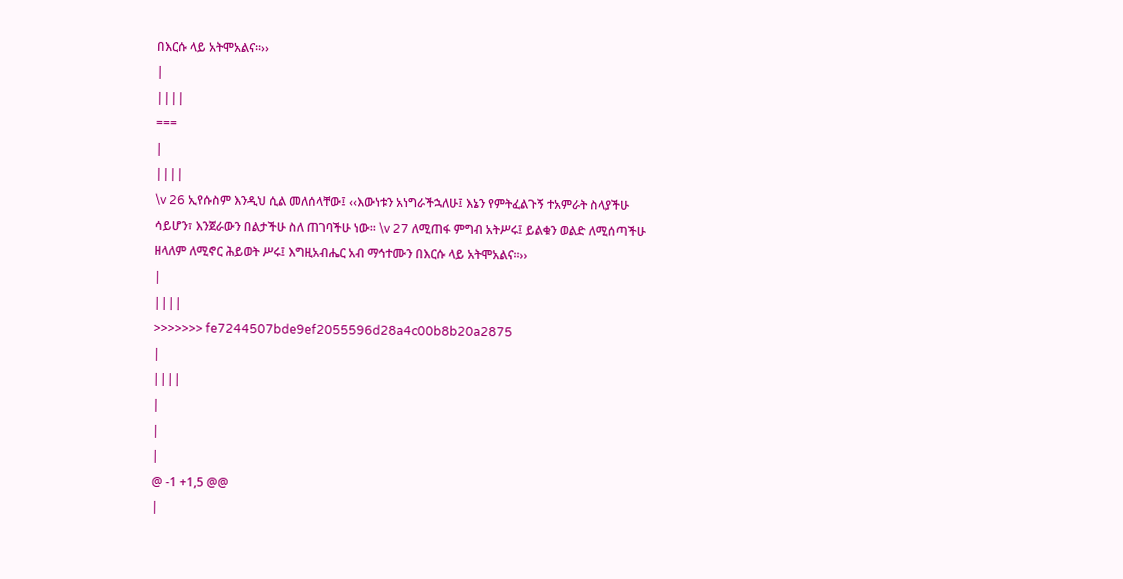በእርሱ ላይ አትሞአልና፡፡››
|
||||
===
|
||||
\v 26 ኢየሱስም እንዲህ ሲል መለሰላቸው፤ ‹‹እውነቱን አነግራችኋለሁ፤ እኔን የምትፈልጉኝ ተአምራት ስላያችሁ ሳይሆን፣ እንጀራውን በልታችሁ ስለ ጠገባችሁ ነው፡፡ \v 27 ለሚጠፋ ምግብ አትሥሩ፤ ይልቁን ወልድ ለሚሰጣችሁ ዘላለም ለሚኖር ሕይወት ሥሩ፤ እግዚአብሔር አብ ማኅተሙን በእርሱ ላይ አትሞአልና፡፡››
|
||||
>>>>>>> fe7244507bde9ef2055596d28a4c00b8b20a2875
|
||||
|
|
|
@ -1 +1,5 @@
|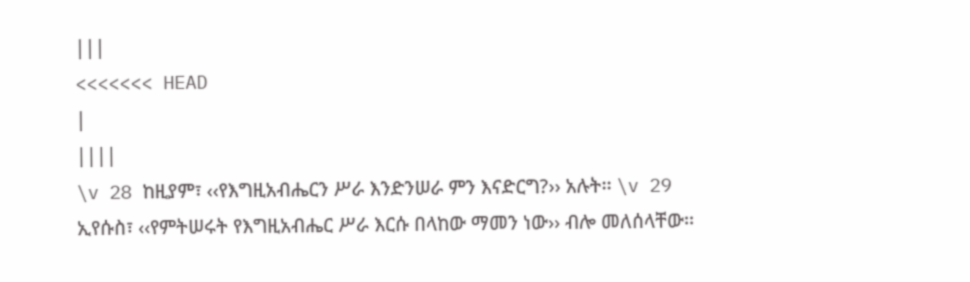|||
<<<<<<< HEAD
|
||||
\v 28 ከዚያም፣ ‹‹የእግዚአብሔርን ሥራ እንድንሠራ ምን እናድርግ?›› አሉት፡፡ \v 29 ኢየሱስ፣ ‹‹የምትሠሩት የእግዚአብሔር ሥራ እርሱ በላከው ማመን ነው›› ብሎ መለሰላቸው፡፡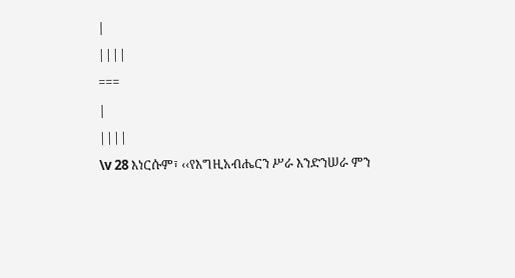|
||||
===
|
||||
\v 28 እነርሱም፣ ‹‹የእግዚአብሔርን ሥራ እንድንሠራ ምን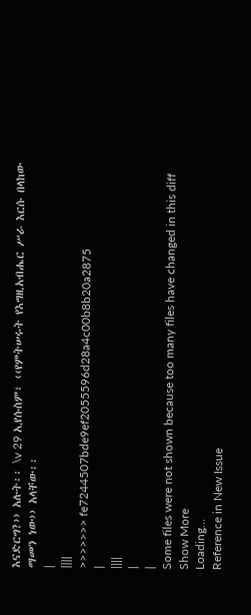እናድርግ?›› አሉት፡፡ \v 29 ኢየሱስም፣ ‹‹የምትሠሩት የእግዚአብሔር ሥራ እርሱ በላከው ማመን ነው›› አላቸው፡፡
|
||||
>>>>>>> fe7244507bde9ef2055596d28a4c00b8b20a2875
|
||||
|
|
Some files were not shown because too many files have changed in this diff Show More
Loading…
Reference in New Issue